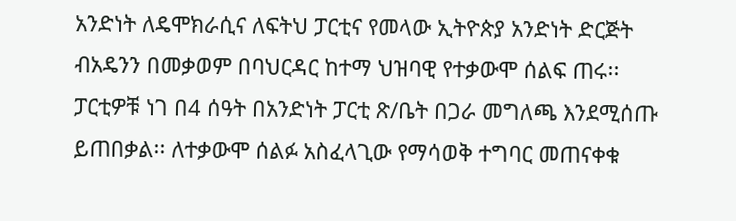አንድነት ለዴሞክራሲና ለፍትህ ፓርቲና የመላው ኢትዮጵያ አንድነት ድርጅት ብአዴንን በመቃወም በባህርዳር ከተማ ህዝባዊ የተቃውሞ ሰልፍ ጠሩ፡፡ ፓርቲዎቹ ነገ በ4 ሰዓት በአንድነት ፓርቲ ጽ/ቤት በጋራ መግለጫ እንደሚሰጡ ይጠበቃል፡፡ ለተቃውሞ ሰልፉ አስፈላጊው የማሳወቅ ተግባር መጠናቀቁ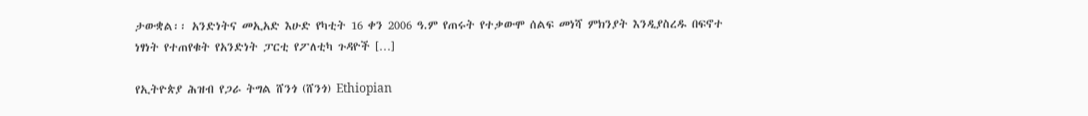ታውቋል፡፡ አንድነትና መኢአድ እሁድ የካቲት 16 ቀን 2006 ዓ.ም የጠሩት የተቃውሞ ሰልፍ መነሻ ምክንያት እንዲያስረዱ በፍኖተ ነፃነት የተጠየቁት የአንድነት ፓርቲ የፖለቲካ ጉዳዮች […]

የኢትዮጵያ ሕዝብ የጋራ ትግል ሸንጎ (ሸንጎ) Ethiopian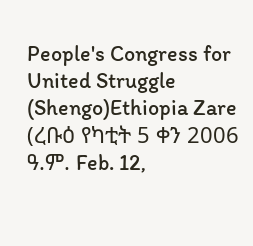People's Congress for United Struggle (Shengo)Ethiopia Zare (ረቡዕ የካቲት 5 ቀን 2006 ዓ.ም. Feb. 12,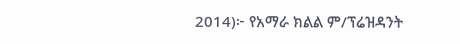2014)፦ የአማራ ክልል ም/ፕሬዝዳንት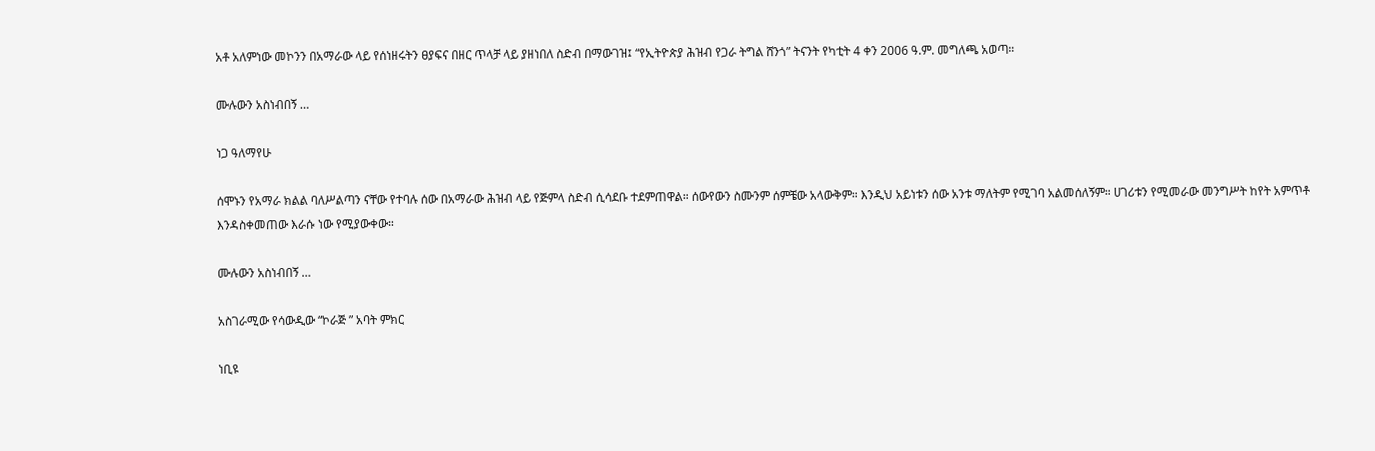አቶ አለምነው መኮንን በአማራው ላይ የሰነዘሩትን ፀያፍና በዘር ጥላቻ ላይ ያዘነበለ ስድብ በማውገዝ፤ “የኢትዮጵያ ሕዝብ የጋራ ትግል ሸንጎ” ትናንት የካቲት 4 ቀን 2006 ዓ.ም. መግለጫ አወጣ።

ሙሉውን አስነብበኝ …

ነጋ ዓለማየሁ

ሰሞኑን የአማራ ክልል ባለሥልጣን ናቸው የተባሉ ሰው በአማራው ሕዝብ ላይ የጅምላ ስድብ ሲሳደቡ ተደምጠዋል። ሰውየውን ስሙንም ሰምቼው አላውቅም። እንዲህ አይነቱን ሰው አንቱ ማለትም የሚገባ አልመሰለኝም። ሀገሪቱን የሚመራው መንግሥት ከየት አምጥቶ እንዳስቀመጠው እራሱ ነው የሚያውቀው።

ሙሉውን አስነብበኝ …

አስገራሚው የሳውዲው “ኮራጅ ” አባት ምክር

ነቢዩ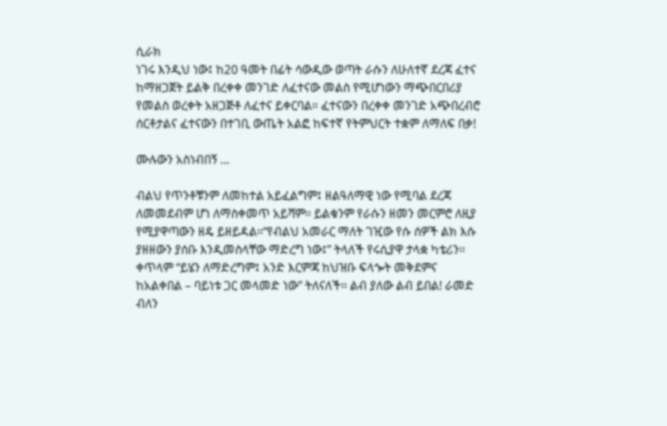ሲራክ
ነገሩ እንዲህ ነው፤ ከ20 ዓመት በፊት ሳውዲው ወጣት ራሱን ለሁለተኛ ደረጃ ፈተና ከማዘጋጀት ይልቅ በረቀቀ መንገድ ለፈተናው መልስ የሚሆነውን ማጭበርበሪያ የመልስ ወረቀት አዘጋጅቶ ለፈተና ይቀርባል። ፈተናውን በረቀቀ መንገድ አጭበረብሮ ሰርቶታልና ፈተናውን በተገቢ ውጤት አልፎ ከፍተኛ የትምህርት ተቋም ለማለፍ በቃ!

ሙሉውን አስነብበኝ …

ብልህ የጥንቶቹንም ለመከተል አይፈልግም፤ ዘልዓለማዊ ነው የሚባል ደረጃ ለመመደብም ሆነ ለማስቀመጥ አይሻም፡፡ ይልቁንም የራሱን ዘመን መርምሮ ለዚያ የሚያዋጣውን ዘዴ ይዘይዳል፡፡“የብልህ አመራር ማለት ገዢው የሱ ሰዎች ልክ እሱ ያዘዘውን ያሰቡ እንዲመስላቸው ማድረግ ነው፤” ትላለች የሩሲያዋ ታላቋ ካቴሪን፡፡ ቀጥላም “ይሄን ለማድረግም፤ አንድ እርምጃ ከህዝቡ ፍላጐት መቅደምና ከአልቀበል – ባይነቱ ጋር መላመድ ነው” ትለናለች፡፡ ልብ ያለው ልብ ይበል! ራመድ ብለን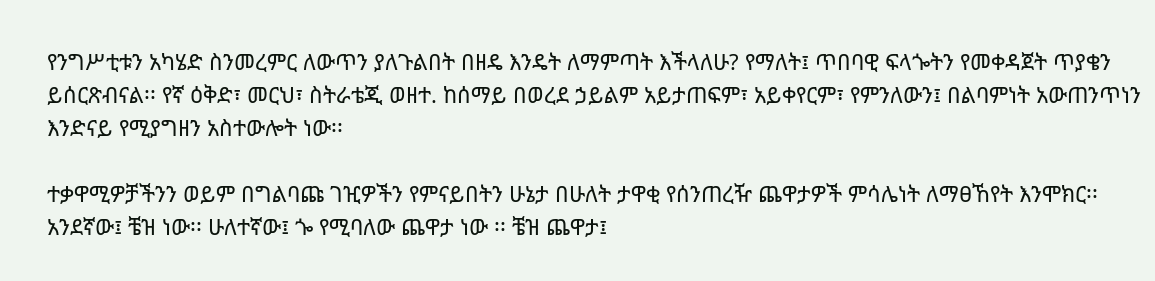የንግሥቲቱን አካሄድ ስንመረምር ለውጥን ያለጉልበት በዘዴ እንዴት ለማምጣት እችላለሁ? የማለት፤ ጥበባዊ ፍላጐትን የመቀዳጀት ጥያቄን ይሰርጽብናል፡፡ የኛ ዕቅድ፣ መርህ፣ ስትራቴጂ ወዘተ. ከሰማይ በወረደ ኃይልም አይታጠፍም፣ አይቀየርም፣ የምንለውን፤ በልባምነት አውጠንጥነን እንድናይ የሚያግዘን አስተውሎት ነው፡፡

ተቃዋሚዎቻችንን ወይም በግልባጩ ገዢዎችን የምናይበትን ሁኔታ በሁለት ታዋቂ የሰንጠረዥ ጨዋታዎች ምሳሌነት ለማፀኸየት እንሞክር፡፡ አንደኛው፤ ቼዝ ነው፡፡ ሁለተኛው፤ ጐ የሚባለው ጨዋታ ነው ፡፡ ቼዝ ጨዋታ፤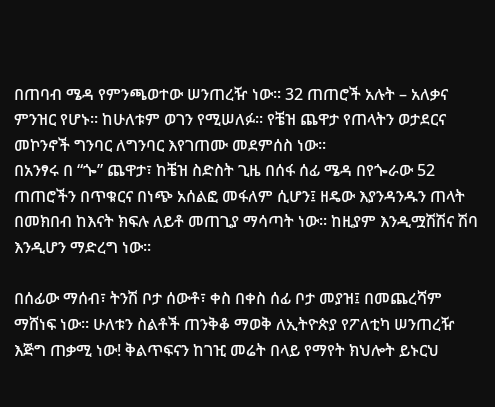በጠባብ ሜዳ የምንጫወተው ሠንጠረዥ ነው፡፡ 32 ጠጠሮች አሉት – አለቃና ምንዝር የሆኑ። ከሁለቱም ወገን የሚሠለፉ፡፡ የቼዝ ጨዋታ የጠላትን ወታደርና መኮንኖች ግንባር ለግንባር እየገጠሙ መደምሰስ ነው፡፡
በአንፃሩ በ “ጐ” ጨዋታ፣ ከቼዝ ስድስት ጊዜ በሰፋ ሰፊ ሜዳ በየጐራው 52 ጠጠሮችን በጥቁርና በነጭ አሰልፎ መፋለም ሲሆን፤ ዘዴው እያንዳንዱን ጠላት በመክበብ ከእናት ክፍሉ ለይቶ መጠጊያ ማሳጣት ነው፡፡ ከዚያም እንዲሟሽሽና ሽባ እንዲሆን ማድረግ ነው፡፡

በሰፊው ማሰብ፣ ትንሽ ቦታ ሰውቶ፣ ቀስ በቀስ ሰፊ ቦታ መያዝ፤ በመጨረሻም ማሸነፍ ነው፡፡ ሁለቱን ስልቶች ጠንቅቆ ማወቅ ለኢትዮጵያ የፖለቲካ ሠንጠረዥ እጅግ ጠቃሚ ነው! ቅልጥፍናን ከገዢ መሬት በላይ የማየት ክህሎት ይኑርህ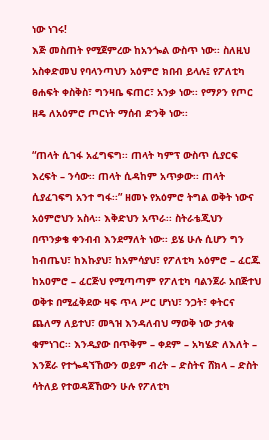ነው ነገሩ!
እጅ መስጠት የሚጀምረው ከአንጐል ውስጥ ነው፡፡ ስለዚህ አስቀድመህ የባላንጣህን አዕምሮ ክበብ ይላሉ፤ የፖለቲካ ፀሐፍት ቀስቅስ፣ ግንዛቤ ፍጠር፣ አንቃ ነው፡፡ የማዖን የጦር ዘዴ ለአዕምሮ ጦርነት ማሰብ ድንቅ ነው፡፡

“ጠላት ሲገፋ አፈግፍግ፡፡ ጠላት ካምፕ ውስጥ ሲያርፍ እረፍት – ንሳው፡፡ ጠላት ሲዳከም አጥቃው፡፡ ጠላት ሲያፈገፍግ አንተ ግፋ፡፡” ዘመኑ የአዕምሮ ትግል ወቅት ነውና አዕምሮህን አስላ፡፡ እቅድህን አጥራ፡፡ ስትራቴጂህን በጥንቃቄ ቀንብብ እንደማለት ነው፡፡ ይሄ ሁሉ ሲሆን ግን ከብጤህ፣ ከእኩያህ፣ ከአምሳያህ፣ የፖለቲካ አዕምሮ – ፈርጁ ከአዐምሮ – ፈርጅህ የሚጣጣም የፖለቲካ ባልንጀራ አበጅተህ ወቅቱ በሚፈቅደው ዛፍ ጥላ ሥር ሆነህ፣ ንጋት፣ ቀትርና ጨለማ ለይተህ፣ መጓዝ እንዳለብህ ማወቅ ነው ታላቁ ቁምነገር፡፡ እንዲያው በጥቅም – ቀደም – አካሄድ ለእለት – እንጀራ የተጐዳኘኸውን ወይም ብረት – ድስትና ሸክላ – ድስት ሳትለይ የተወዳጀኸውን ሁሉ የፖለቲካ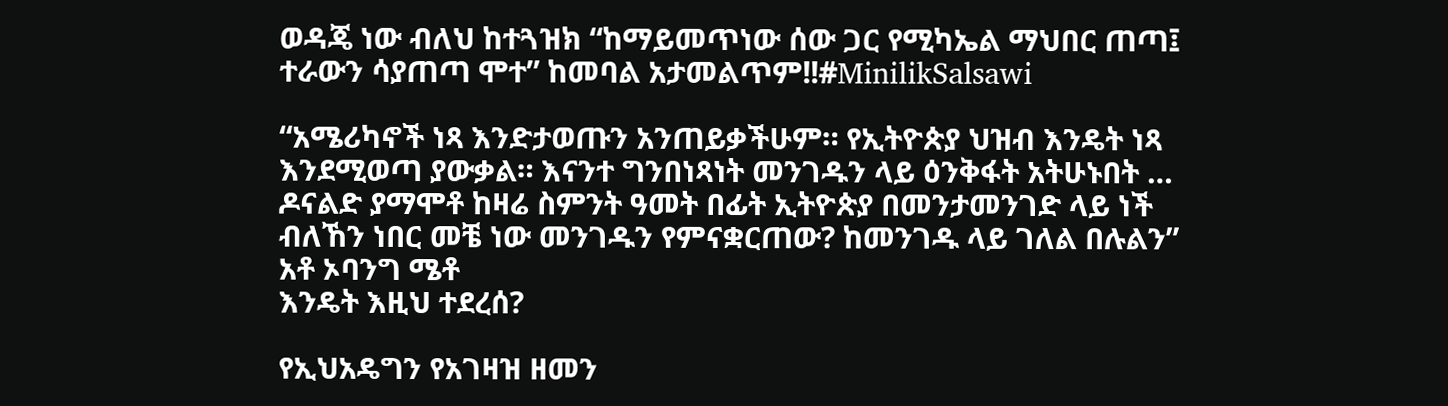ወዳጄ ነው ብለህ ከተጓዝክ “ከማይመጥነው ሰው ጋር የሚካኤል ማህበር ጠጣ፤ ተራውን ሳያጠጣ ሞተ” ከመባል አታመልጥም!!#MinilikSalsawi

“አሜሪካኖች ነጻ እንድታወጡን አንጠይቃችሁም። የኢትዮጵያ ህዝብ እንዴት ነጻ እንደሚወጣ ያውቃል። እናንተ ግንበነጻነት መንገዱን ላይ ዕንቅፋት አትሁኑበት … ዶናልድ ያማሞቶ ከዛሬ ስምንት ዓመት በፊት ኢትዮጵያ በመንታመንገድ ላይ ነች ብለኸን ነበር መቼ ነው መንገዱን የምናቋርጠው? ከመንገዱ ላይ ገለል በሉልን” አቶ ኦባንግ ሜቶ
እንዴት እዚህ ተደረሰ?

የኢህአዴግን የአገዛዝ ዘመን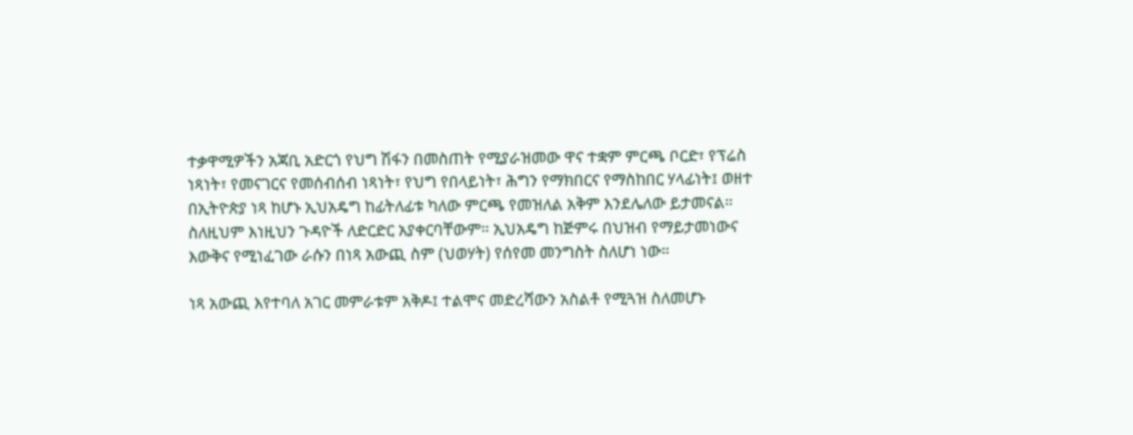ተቃዋሚዎችን አጃቢ አድርጎ የህግ ሽፋን በመስጠት የሚያራዝመው ዋና ተቋም ምርጫ ቦርድ፣ የፕሬስ ነጻነት፣ የመናገርና የመሰብሰብ ነጻነት፣ የህግ የበላይነት፣ ሕግን የማክበርና የማስከበር ሃላፊነት፤ ወዘተ በኢትዮጵያ ነጻ ከሆኑ ኢህአዴግ ከፊትለፊቱ ካለው ምርጫ የመዝለል አቅም እንደሌለው ይታመናል። ስለዚህም እነዚህን ጉዳዮች ለድርድር አያቀርባቸውም። ኢህአዴግ ከጅምሩ በህዝብ የማይታመነውና እውቅና የሚነፈገው ራሱን በነጻ አውጪ ስም (ህወሃት) የሰየመ መንግስት ስለሆነ ነው።

ነጻ አውጪ እየተባለ አገር መምራቱም አቅዶ፤ ተልሞና መድረሻውን አስልቶ የሚጓዝ ስለመሆኑ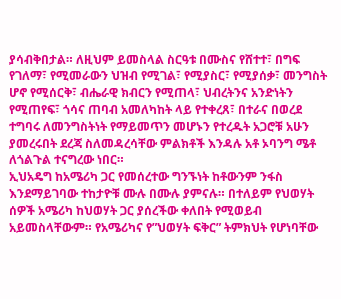ያሳብቅበታል። ለዚህም ይመስላል ስርዓቱ በሙስና የሸተተ፣ በግፍ የገለማ፣ የሚመራውን ህዝብ የሚገል፣ የሚያስር፣ የሚያሰቃ፣ መንግስት ሆኖ የሚሰርቅ፣ ብሔራዊ ክብርን የሚጠላ፣ ህብረትንና አንድነትን የሚጠየፍ፣ ጎሳና ጠባብ አመለካከት ላይ የተቀረጸ፣ በተራና በወረደ ተግባሩ ለመንግስትነት የማይመጥን መሆኑን የተረዱት አጋሮቹ አሁን ያመረሩበት ደረጃ ስለመዳረሳቸው ምልክቶች እንዳሉ አቶ ኦባንግ ሜቶ ለጎልጉል ተናግረው ነበር።
ኢህአዴግ ከአሜሪካ ጋር የመሰረተው ግንኙነት ከቶውንም ንፋስ እንደማይገባው ተከታዮቹ ሙሉ በሙሉ ያምናሉ። በተለይም የህወሃት ሰዎች አሜሪካ ከህወሃት ጋር ያሰረችው ቀለበት የሚወይብ አይመስላቸውም። የአሜሪካና የ”ህወሃት ፍቅር” ትምክህት የሆነባቸው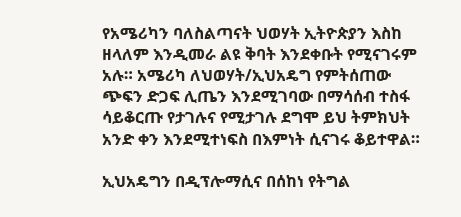የአሜሪካን ባለስልጣናት ህወሃት ኢትዮጵያን እስከ ዘላለም እንዲመራ ልዩ ቅባት እንደቀቡት የሚናገሩም አሉ። አሜሪካ ለህወሃት/ኢህአዴግ የምትሰጠው ጭፍን ድጋፍ ሊጤን እንደሚገባው በማሳሰብ ተስፋ ሳይቆርጡ የታገሉና የሚታገሉ ደግሞ ይህ ትምክህት አንድ ቀን እንደሚተነፍስ በእምነት ሲናገሩ ቆይተዋል።

ኢህአዴግን በዲፕሎማሲና በሰከነ የትግል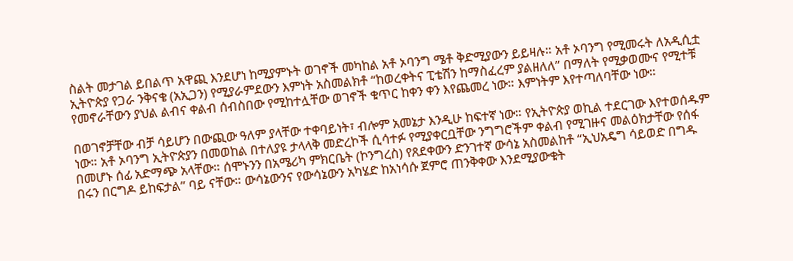ስልት መታገል ይበልጥ አዋጪ እንደሆነ ከሚያምኑት ወገኖች መካከል አቶ ኦባንግ ሜቶ ቅድሚያውን ይይዛሉ። አቶ ኦባንግ የሚመሩት ለአዲሲቷ ኢትዮጵያ የጋራ ንቅናቄ (አኢጋን) የሚያራምደውን እምነት አስመልክቶ “ከወረቀትና ፒቴሽን ከማስፈረም ያልዘለለ” በማለት የሚቃወሙና የሚተቹ የመኖራቸውን ያህል ልብና ቀልብ ሰብስበው የሚከተሏቸው ወገኖች ቁጥር ከቀን ቀን እየጨመረ ነው። እምነትም እየተጣለባቸው ነው።

በወገኖቻቸው ብቻ ሳይሆን በውጪው ዓለም ያላቸው ተቀባይነት፣ ብሎም አመኔታ እንዲሁ ከፍተኛ ነው። የኢትዮጵያ ወኪል ተደርገው እየተወሰዱም ነው። አቶ ኦባንግ ኢትዮጵያን በመወከል በተለያዩ ታላላቅ መድረኮች ሲሳተፉ የሚያቀርቧቸው ንግግሮችም ቀልብ የሚገዙና መልዕክታቸው የሰፋ በመሆኑ ሰፊ አድማጭ አላቸው። ሰሞኑንን በአሜሪካ ምክርቤት (ኮንግረስ) የጸደቀውን ድንገተኛ ውሳኔ አስመልከቶ “ኢህአዴግ ሳይወድ በግዱ በሩን በርግዶ ይከፍታል” ባይ ናቸው። ውሳኔውንና የውሳኔውን አካሄድ ከአነሳሱ ጀምሮ ጠንቅቀው እንደሚያውቁት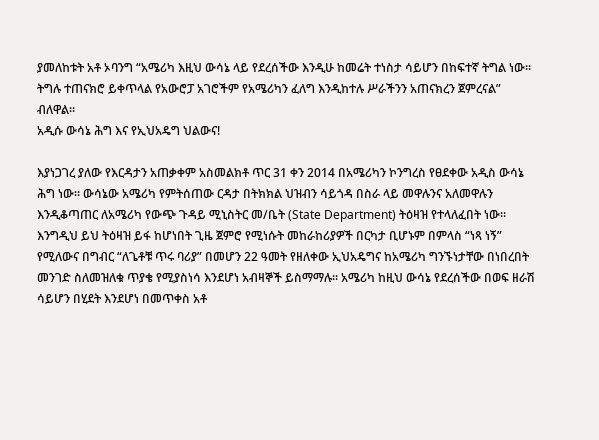ያመለከቱት አቶ ኦባንግ “አሜሪካ እዚህ ውሳኔ ላይ የደረሰችው እንዲሁ ከመሬት ተነስታ ሳይሆን በከፍተኛ ትግል ነው። ትግሉ ተጠናክሮ ይቀጥላል የአውሮፓ አገሮችም የአሜሪካን ፈለግ እንዲከተሉ ሥራችንን አጠናክረን ጀምረናል” ብለዋል።
አዲሱ ውሳኔ ሕግ እና የኢህአዴግ ህልውና!

እያነጋገረ ያለው የእርዳታን አጠቃቀም አስመልክቶ ጥር 31 ቀን 2014 በአሜሪካን ኮንግረስ የፀደቀው አዲስ ውሳኔ ሕግ ነው። ውሳኔው አሜሪካ የምትሰጠው ርዳታ በትክክል ህዝብን ሳይጎዳ በስራ ላይ መዋሉንና አለመዋሉን እንዲቆጣጠር ለአሜሪካ የውጭ ጉዳይ ሚኒስትር መ/ቤት (State Department) ትዕዛዝ የተላለፈበት ነው። እንግዲህ ይህ ትዕዛዝ ይፋ ከሆነበት ጊዜ ጀምሮ የሚነሱት መከራከሪያዎች በርካታ ቢሆኑም በምላስ “ነጻ ነኝ” የሚለውና በግብር “ለጌቶቹ ጥሩ ባሪያ” በመሆን 22 ዓመት የዘለቀው ኢህአዴግና ከአሜሪካ ግንኙነታቸው በነበረበት መንገድ ስለመዝለቁ ጥያቄ የሚያስነሳ እንደሆነ አብዛኞች ይስማማሉ። አሜሪካ ከዚህ ውሳኔ የደረሰችው በወፍ ዘራሽ ሳይሆን በሂደት እንደሆነ በመጥቀስ አቶ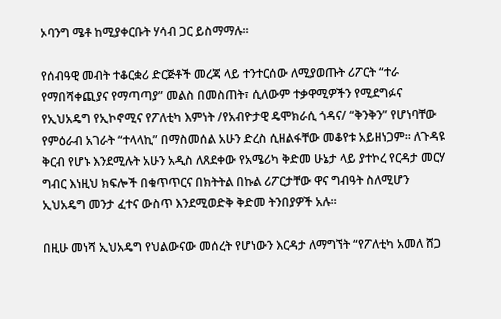ኦባንግ ሜቶ ከሚያቀርቡት ሃሳብ ጋር ይስማማሉ።

የሰብዓዊ መብት ተቆርቋሪ ድርጅቶች መረጃ ላይ ተንተርሰው ለሚያወጡት ሪፖርት “ተራ የማበሻቀጪያና የማጣጣያ” መልስ በመስጠት፣ ሲለውም ተቃዋሚዎችን የሚደግፉና የኢህአዴግ የኢኮኖሚና የፖለቲካ እምነት /የአብዮታዊ ዴሞክራሲ ጎዳና/ “ቅንቅን” የሆነባቸው የምዕራብ አገራት “ተላላኪ” በማስመሰል አሁን ድረስ ሲዘልፋቸው መቆየቱ አይዘነጋም። ለጉዳዩ ቅርብ የሆኑ እንደሚሉት አሁን አዲስ ለጸደቀው የአሜሪካ ቅድመ ሁኔታ ላይ ያተኮረ የርዳታ መርሃ ግብር እነዚህ ክፍሎች በቁጥጥርና በክትትል በኩል ሪፖርታቸው ዋና ግብዓት ስለሚሆን ኢህአዴግ መንታ ፈተና ውስጥ እንደሚወድቅ ቅድመ ትንበያዎች አሉ።

በዚሁ መነሻ ኢህአዴግ የህልውናው መሰረት የሆነውን እርዳታ ለማግኘት “የፖለቲካ አመለ ሸጋ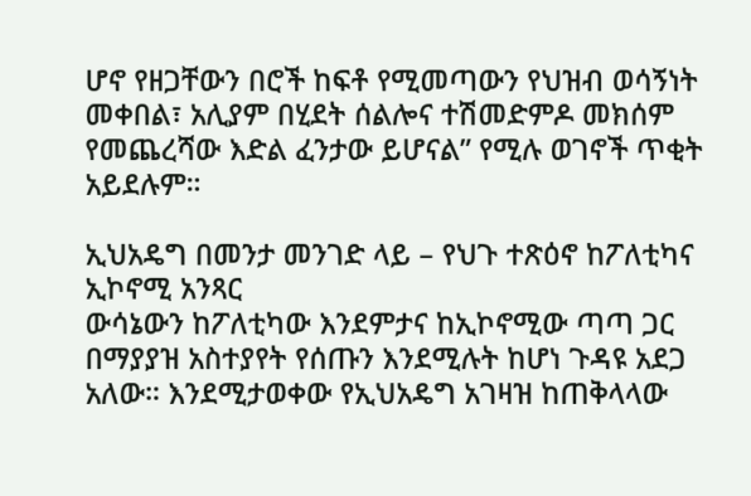ሆኖ የዘጋቸውን በሮች ከፍቶ የሚመጣውን የህዝብ ወሳኝነት መቀበል፣ አሊያም በሂደት ሰልሎና ተሽመድምዶ መክሰም የመጨረሻው እድል ፈንታው ይሆናል” የሚሉ ወገኖች ጥቂት አይደሉም።

ኢህአዴግ በመንታ መንገድ ላይ – የህጉ ተጽዕኖ ከፖለቲካና ኢኮኖሚ አንጻር
ውሳኔውን ከፖለቲካው እንደምታና ከኢኮኖሚው ጣጣ ጋር በማያያዝ አስተያየት የሰጡን እንደሚሉት ከሆነ ጉዳዩ አደጋ አለው። እንደሚታወቀው የኢህአዴግ አገዛዝ ከጠቅላላው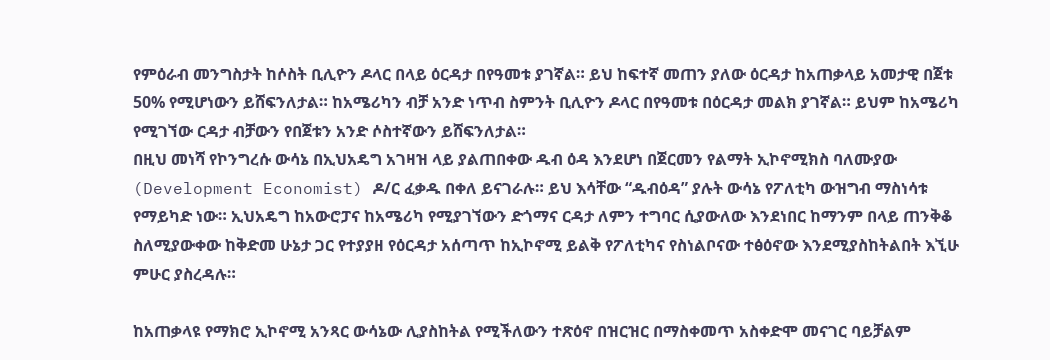የምዕራብ መንግስታት ከሶስት ቢሊዮን ዶላር በላይ ዕርዳታ በየዓመቱ ያገኛል። ይህ ከፍተኛ መጠን ያለው ዕርዳታ ከአጠቃላይ አመታዊ በጀቱ 50% የሚሆነውን ይሸፍንለታል። ከአሜሪካን ብቻ አንድ ነጥብ ስምንት ቢሊዮን ዶላር በየዓመቱ በዕርዳታ መልክ ያገኛል። ይህም ከአሜሪካ የሚገኘው ርዳታ ብቻውን የበጀቱን አንድ ሶስተኛውን ይሸፍንለታል።
በዚህ መነሻ የኮንግረሱ ውሳኔ በኢህአዴግ አገዛዝ ላይ ያልጠበቀው ዱብ ዕዳ እንደሆነ በጀርመን የልማት ኢኮኖሚክስ ባለሙያው (Development Economist) ዶ/ር ፈቃዱ በቀለ ይናገራሉ። ይህ እሳቸው “ዱብዕዳ” ያሉት ውሳኔ የፖለቲካ ውዝግብ ማስነሳቱ የማይካድ ነው። ኢህአዴግ ከአውሮፓና ከአሜሪካ የሚያገኘውን ድጎማና ርዳታ ለምን ተግባር ሲያውለው እንደነበር ከማንም በላይ ጠንቅቆ ስለሚያውቀው ከቅድመ ሁኔታ ጋር የተያያዘ የዕርዳታ አሰጣጥ ከኢኮኖሚ ይልቅ የፖለቲካና የስነልቦናው ተፅዕኖው እንደሚያስከትልበት እኚሁ ምሁር ያስረዳሉ።

ከአጠቃላዩ የማክሮ ኢኮኖሚ አንጻር ውሳኔው ሊያስከትል የሚችለውን ተጽዕኖ በዝርዝር በማስቀመጥ አስቀድሞ መናገር ባይቻልም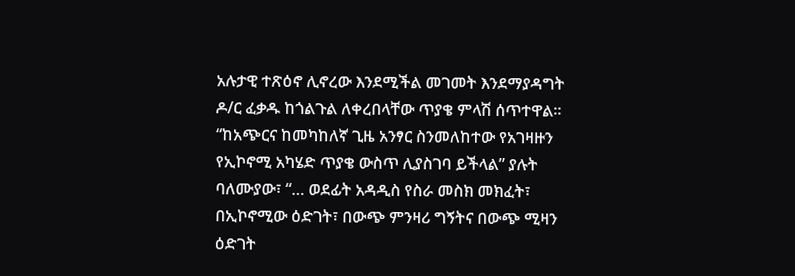አሉታዊ ተጽዕኖ ሊኖረው እንደሚችል መገመት እንደማያዳግት ዶ/ር ፈቃዱ ከጎልጉል ለቀረበላቸው ጥያቄ ምላሽ ሰጥተዋል። “ከአጭርና ከመካከለኛ ጊዜ አንፃር ስንመለከተው የአገዛዙን የኢኮኖሚ አካሄድ ጥያቄ ውስጥ ሊያስገባ ይችላል” ያሉት ባለሙያው፣ “… ወደፊት አዳዲስ የስራ መስክ መክፈት፣ በኢኮኖሚው ዕድገት፣ በውጭ ምንዛሪ ግኝትና በውጭ ሚዛን ዕድገት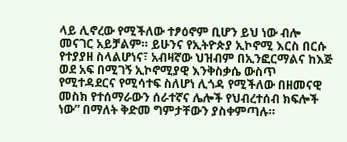ላይ ሊኖረው የሚችለው ተፆዕኖም ቢሆን ይህ ነው ብሎ መናገር አይቻልም። ይሁንና የኢትዮጵያ ኢኮኖሚ እርስ በርሱ የተያያዘ ስላልሆነና፣ አብዛኛው ህዝብም በኢንፎርማልና ከእጅ ወደ አፍ በሚገኝ ኢኮኖሚያዊ እንቅስቃሴ ውስጥ የሚተዳደርና የሚሳተፍ ስለሆነ ሊጎዳ የሚችለው በዘመናዊ መስክ የተሰማራውን ሰራተኛና ሌሎች የህብረተሰብ ክፍሎች ነው” በማለት ቅድመ ግምታቸውን ያስቀምጣሉ።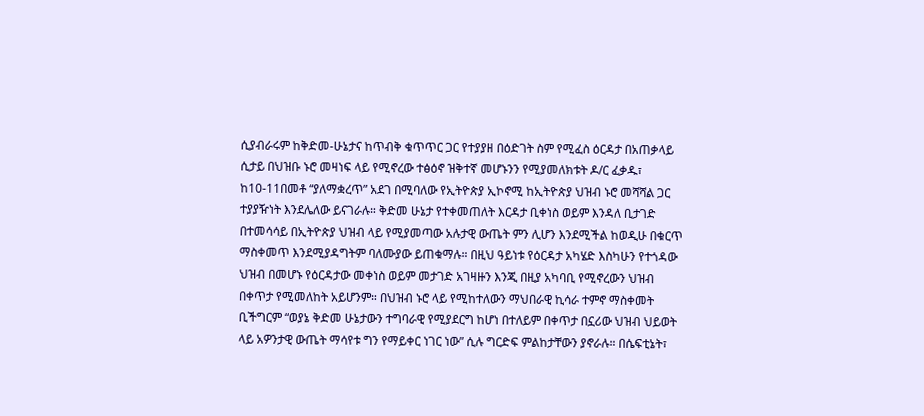ሲያብራሩም ከቅድመ-ሁኔታና ከጥብቅ ቁጥጥር ጋር የተያያዘ በዕድገት ስም የሚፈስ ዕርዳታ በአጠቃላይ ሲታይ በህዝቡ ኑሮ መዛነፍ ላይ የሚኖረው ተፅዕኖ ዝቅተኛ መሆኑንን የሚያመለክቱት ዶ/ር ፈቃዱ፣ ከ10-11በመቶ “ያለማቋረጥ” አደገ በሚባለው የኢትዮጵያ ኢኮኖሚ ከኢትዮጵያ ህዝብ ኑሮ መሻሻል ጋር ተያያዥነት እንደሌለው ይናገራሉ። ቅድመ ሁኔታ የተቀመጠለት እርዳታ ቢቀነስ ወይም እንዳለ ቢታገድ በተመሳሳይ በኢትዮጵያ ህዝብ ላይ የሚያመጣው አሉታዊ ውጤት ምን ሊሆን እንደሚችል ከወዲሁ በቁርጥ ማስቀመጥ እንደሚያዳግትም ባለሙያው ይጠቁማሉ። በዚህ ዓይነቱ የዕርዳታ አካሄድ እስካሁን የተጎዳው ህዝብ በመሆኑ የዕርዳታው መቀነስ ወይም መታገድ አገዛዙን እንጂ በዚያ አካባቢ የሚኖረውን ህዝብ በቀጥታ የሚመለከት አይሆንም። በህዝብ ኑሮ ላይ የሚከተለውን ማህበራዊ ኪሳራ ተምኖ ማስቀመት ቢችግርም “ወያኔ ቅድመ ሁኔታውን ተግባራዊ የሚያደርግ ከሆነ በተለይም በቀጥታ በኗሪው ህዝብ ህይወት ላይ አዎንታዊ ውጤት ማሳየቱ ግን የማይቀር ነገር ነው” ሲሉ ግርድፍ ምልከታቸውን ያኖራሉ። በሴፍቲኔት፣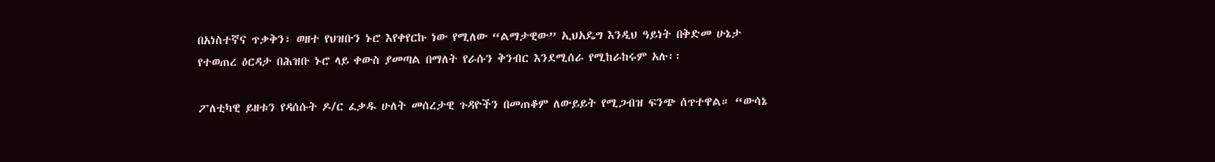በአነስተኛና ጥቃቅን፣ ወዘተ የህዝቡን ኑሮ እየቀየርኩ ነው የሚለው “ልማታዊው” ኢህአዴግ እንዲህ ዓይነት በቅድመ ሁኔታ የተወጠረ ዕርዳታ በሕዝቡ ኑሮ ላይ ቀውስ ያመጣል በማለት የራሱን ቅንብር እንደሚሰራ የሚከራከሩም አሉ፡፡

ፖለቲካዊ ይዘቱን የዳሰሱት ዶ/ር ፈቃዱ ሁለት መሰረታዊ ጉዳዮችን በመጠቆም ለውይይት የሚጋብዝ ፍንጭ ሰጥተዋል። “ውሳኔ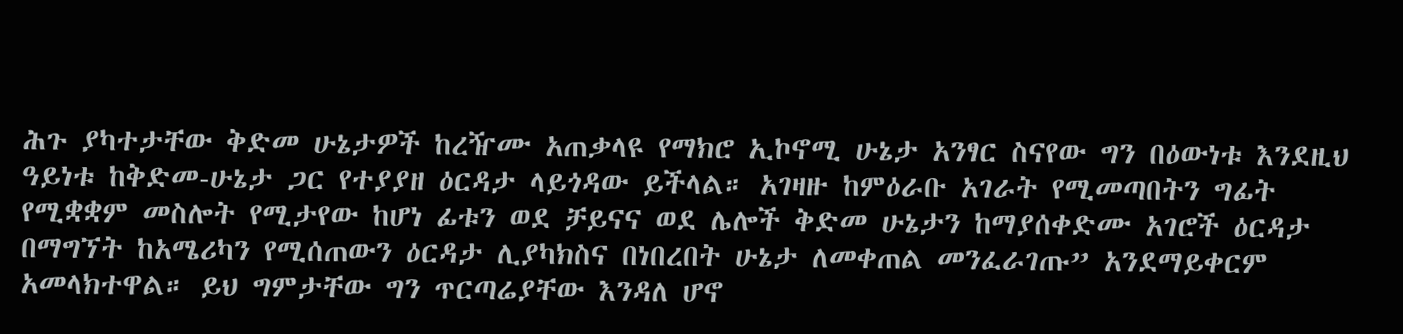ሕጉ ያካተታቸው ቅድመ ሁኔታዎች ከረዥሙ አጠቃላዩ የማክሮ ኢኮኖሚ ሁኔታ አንፃር ስናየው ግን በዕውነቱ እንደዚህ ዓይነቱ ከቅድመ-ሁኔታ ጋር የተያያዘ ዕርዳታ ላይጎዳው ይችላል። አገዛዙ ከምዕራቡ አገራት የሚመጣበትን ግፊት የሚቋቋም መስሎት የሚታየው ከሆነ ፊቱን ወደ ቻይናና ወደ ሌሎች ቅድመ ሁኔታን ከማያሰቀድሙ አገሮች ዕርዳታ በማግኘት ከአሜሪካን የሚሰጠውን ዕርዳታ ሊያካክስና በነበረበት ሁኔታ ለመቀጠል መንፈራገጡ” አንደማይቀርም አመላክተዋል። ይህ ግምታቸው ግን ጥርጣሬያቸው እንዳለ ሆኖ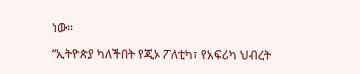ነው።

“ኢትዮጵያ ካለችበት የጂኦ ፖለቲካ፣ የአፍሪካ ህብረት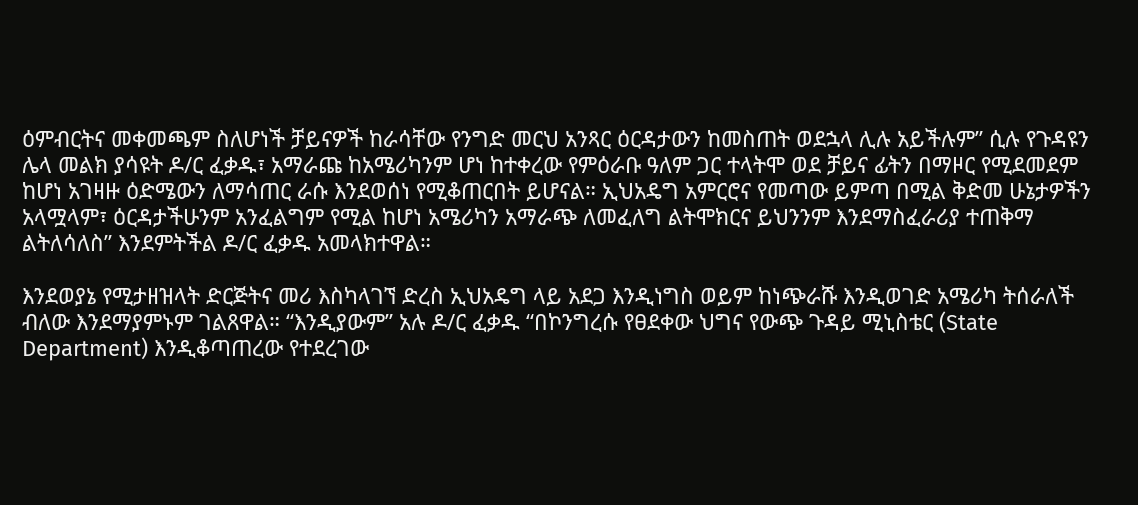ዕምብርትና መቀመጫም ስለሆነች ቻይናዎች ከራሳቸው የንግድ መርህ አንጻር ዕርዳታውን ከመስጠት ወደኋላ ሊሉ አይችሉም” ሲሉ የጉዳዩን ሌላ መልክ ያሳዩት ዶ/ር ፈቃዱ፣ አማራጩ ከአሜሪካንም ሆነ ከተቀረው የምዕራቡ ዓለም ጋር ተላትሞ ወደ ቻይና ፊትን በማዞር የሚደመደም ከሆነ አገዛዙ ዕድሜውን ለማሳጠር ራሱ እንደወሰነ የሚቆጠርበት ይሆናል። ኢህአዴግ አምርሮና የመጣው ይምጣ በሚል ቅድመ ሁኔታዎችን አላሟላም፣ ዕርዳታችሁንም አንፈልግም የሚል ከሆነ አሜሪካን አማራጭ ለመፈለግ ልትሞክርና ይህንንም እንደማስፈራሪያ ተጠቅማ ልትለሳለስ” እንደምትችል ዶ/ር ፈቃዱ አመላክተዋል።

እንደወያኔ የሚታዘዝላት ድርጅትና መሪ እስካላገኘ ድረስ ኢህአዴግ ላይ አደጋ እንዲነግስ ወይም ከነጭራሹ እንዲወገድ አሜሪካ ትሰራለች ብለው እንደማያምኑም ገልጸዋል። “እንዲያውም” አሉ ዶ/ር ፈቃዱ “በኮንግረሱ የፀደቀው ህግና የውጭ ጉዳይ ሚኒስቴር (State Department) እንዲቆጣጠረው የተደረገው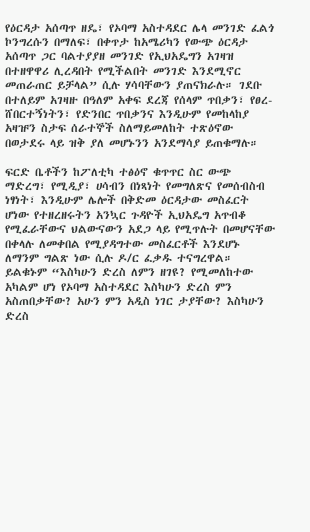የዕርዳታ አሰጣጥ ዘዴ፣ የኦባማ አስተዳደር ሌላ መንገድ ፈልጎ ኮንግረሱን በማለፍ፣ በቀጥታ ከአሜሪካን የውጭ ዕርዳታ አሰጣጥ ጋር ባልተያያዘ መንገድ የኢህአዴግን አገዛዝ በተዘዋዋሪ ሊረዳበት የሚችልበት መንገድ እንደሚኖር መጠራጠር ይቻላል” ሲሉ ሃሳባቸውን ያጠናክራሉ። ገደቡ በተለይም አገዛዙ በዓለም አቀፍ ደረጃ የሰላም ጥበቃን፣ የፀረ-ሸበርተኝነትን፣ የድንበር ጥበቃንና እንዲሁም የመከላከያ አዛዡን ስታፍ ሰራተኞች ስለማይመለከት ተጽዕኖው በወታደሩ ላይ ዝቅ ያለ መሆኑንን አንደማሳያ ይጠቁማሉ።

ፍርድ ቤቶችን ከፖለቲካ ተፅዕኖ ቁጥጥር ስር ውጭ ማድረግ፣ የሚዲያ፣ ሀሳብን በነጻነት የመግለጽና የመሰብስብ ነፃነት፣ እንዲሁም ሌሎች በቅድመ ዕርዳታው መስፈርት ሆነው የተዘረዘሩትን አንኳር ጉዳዮች ኢህአዴግ አጥብቆ የሚፈራቸውና ህልውናውን አደጋ ላይ የሚጥሉት በመሆናቸው በቀላሉ ለመቀበል የሚያዳግተው መስፈርቶች እንደሆኑ ለማንም ግልጽ ነው ሲሉ ዶ/ር ፈቃዱ ተናግረዋል። ይልቁኑም “እስካሁን ድረስ ለምን ዘገዩ? የሚመለከተው አካልም ሆነ የኦባማ አስተዳደር እስካሁን ድረስ ምን አስጠበቃቸው? አሁን ምን አዲስ ነገር ታያቸው? እስካሁን ድረስ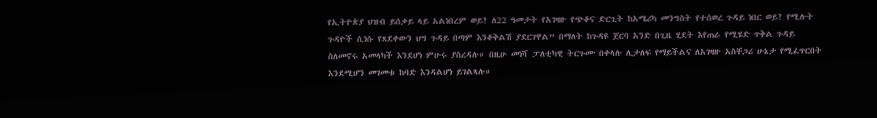የኢትዮጵያ ህዝብ ይሰቃይ ላይ አልነበረም ወይ? ለ22 ዓመታት የአገዛዙ የጭቆና ድርጊት ከአሜሪካ መንግስት የተሰወረ ጉዳይ ነበር ወይ? የሚሉት ጉዳዮች ሲነሱ የጸደቀውን ህግ ጉዳይ በጣም እንቆቅልሽ ያደርገዋል” በማለት ከጉዳዩ ጀርባ አንድ በጊዜ ሂደት እየጠራ የሚሄድ ጥቅል ጉዳይ ስለመኖሩ አመላካች እንደሆነ ምሁሩ ያስረዳሉ። በዚሁ መነሻ ፓለቲካዊ ትርጉሙ በቀላሉ ሊታለፍ የማይችልና ለአገዛዙ አስቸጋሪ ሁኔታ የሚፈጥርበት እንደሚሆን መገመቱ ከባድ እንዳልሆነ ይገልጻሉ።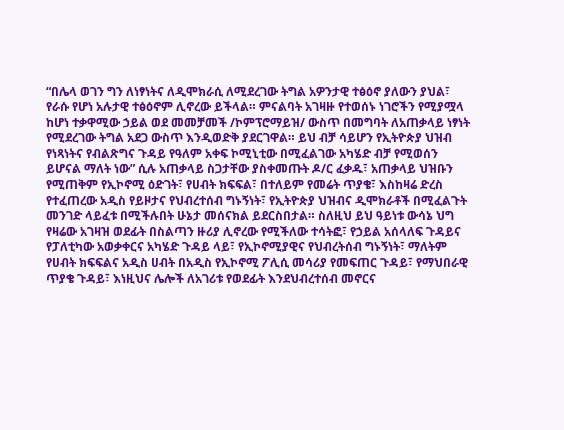“በሌላ ወገን ግን ለነፃነትና ለዲሞክራሲ ለሚደረገው ትግል አዎንታዊ ተፅዕኖ ያለውን ያህል፣ የራሱ የሆነ አሉታዊ ተፅዕኖም ሊኖረው ይችላል። ምናልባት አገዛዙ የተወሰኑ ነገሮችን የሚያሟላ ከሆነ ተቃዋሚው ኃይል ወደ መመቻመች /ኮምፕሮማይዝ/ ውስጥ በመግባት ለአጠቃላይ ነፃነት የሚደረገው ትግል አደጋ ውስጥ እንዲወድቅ ያደርገዋል። ይህ ብቻ ሳይሆን የኢትዮጵያ ህዝብ የነጻነትና የብልጽግና ጉዳይ የዓለም አቀፍ ኮሚኒቲው በሚፈልገው አካሄድ ብቻ የሚወሰን ይሆናል ማለት ነው” ሲሉ አጠቃላይ ስጋታቸው ያስቀመጡት ዶ/ር ፈቃዱ፣ አጠቃላይ ህዝቡን የሚጠቅም የኢኮኖሚ ዕድገት፣ የሀብት ክፍፍል፣ በተለይም የመሬት ጥያቄ፣ እስከዛሬ ድረስ የተፈጠረው አዲስ የይዞታና የህብረተሰብ ግኑኝነት፣ የኢትዮጵያ ህዝብና ዲሞክራቶች በሚፈልጉት መንገድ ላይፈቱ በሚችሉበት ሁኔታ መሰናክል ይደርስበታል። ስለዚህ ይህ ዓይነቱ ውሳኔ ህግ የዛሬው አገዛዝ ወደፊት በስልጣን ዙሪያ ሊኖረው የሚችለው ተሳትፎ፣ የኃይል አሰላለፍ ጉዳይና የፓለቲካው አወቃቀርና አካሄድ ጉዳይ ላይ፣ የኢኮኖሚያዊና የህብረትሰብ ግኑኝነት፣ ማለትም የሀብት ክፍፍልና አዲስ ሀብት በአዲስ የኢኮኖሚ ፖሊሲ መሳሪያ የመፍጠር ጉዳይ፣ የማህበራዊ ጥያቄ ጉዳይ፣ እነዚህና ሌሎች ለአገሪቱ የወደፊት እንደህብረተሰብ መኖርና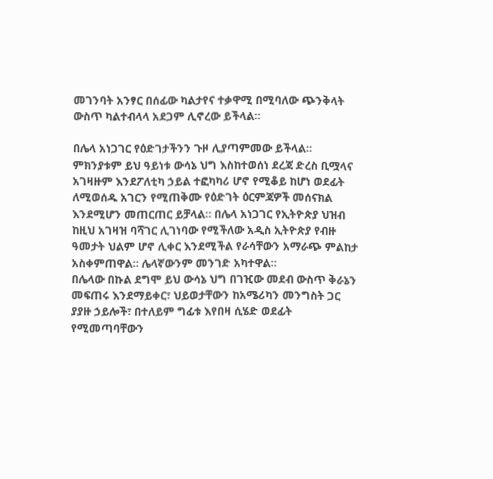መገንባት አንፃር በሰፊው ካልታየና ተቃዋሚ በሚባለው ጭንቅላት ውስጥ ካልተብላላ አደጋም ሊኖረው ይችላል።

በሌላ አነጋገር የዕድገታችንን ጉዞ ሊያጣምመው ይችላል። ምክንያቱም ይህ ዓይነቱ ውሳኔ ህግ እስከተወሰነ ደረጃ ድረስ ቢሟላና አገዛዙም እንደፖለቲካ ኃይል ተፎካካሪ ሆኖ የሚቆይ ከሆነ ወደፊት ለሚወሰዱ አገርን የሚጠቅሙ የዕድገት ዕርምጃዎች መሰናክል እንደሚሆን መጠርጠር ይቻላል። በሌላ አነጋገር የኢትዮጵያ ህዝብ ከዚህ አገዛዝ ባሻገር ሊገነባው የሚችለው አዲስ ኢትዮጵያ የብዙ ዓመታት ህልም ሆኖ ሊቀር እንደሚችል የራሳቸውን አማራጭ ምልከታ አስቀምጠዋል። ሌላኛውንም መንገድ አካተዋል።
በሌላው በኩል ደግሞ ይህ ውሳኔ ህግ በገዢው መደብ ውስጥ ቅራኔን መፍጠሩ እንደማይቀር፣ ህይወታቸውን ከአሜሪካን መንግስት ጋር ያያዙ ኃይሎች፣ በተለይም ግፊቱ እየበዛ ሲሄድ ወደፊት የሚመጣባቸውን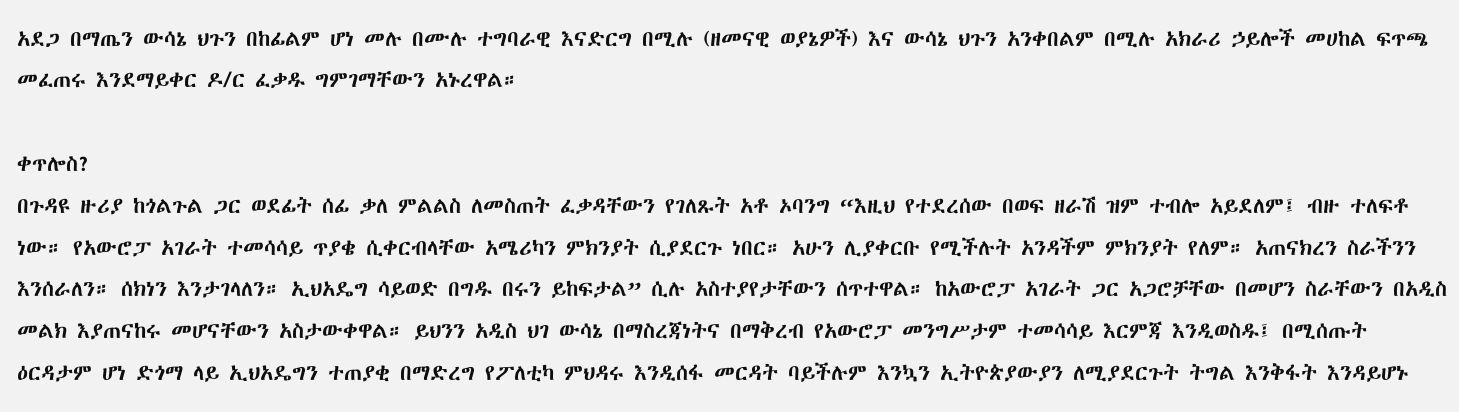አደጋ በማጤን ውሳኔ ህጉን በከፊልም ሆነ መሉ በሙሉ ተግባራዊ እናድርግ በሚሉ (ዘመናዊ ወያኔዎች) እና ውሳኔ ህጉን አንቀበልም በሚሉ አክራሪ ኃይሎች መሀከል ፍጥጫ መፈጠሩ እንደማይቀር ዶ/ር ፈቃዱ ግምገማቸውን አኑረዋል።

ቀጥሎስ?
በጉዳዩ ዙሪያ ከጎልጉል ጋር ወደፊት ሰፊ ቃለ ምልልስ ለመስጠት ፈቃዳቸውን የገለጹት አቶ ኦባንግ “እዚህ የተደረሰው በወፍ ዘራሽ ዝም ተብሎ አይደለም፤ ብዙ ተለፍቶ ነው። የአውሮፓ አገራት ተመሳሳይ ጥያቄ ሲቀርብላቸው አሜሪካን ምክንያት ሲያደርጉ ነበር። አሁን ሊያቀርቡ የሚችሉት አንዳችም ምክንያት የለም። አጠናክረን ስራችንን እንሰራለን። ሰክነን እንታገላለን። ኢህአዴግ ሳይወድ በግዱ በሩን ይከፍታል” ሲሉ አስተያየታቸውን ሰጥተዋል። ከአውሮፓ አገራት ጋር አጋሮቻቸው በመሆን ስራቸውን በአዲስ መልክ እያጠናከሩ መሆናቸውን አስታውቀዋል። ይህንን አዲስ ህገ ውሳኔ በማስረጃነትና በማቅረብ የአውሮፓ መንግሥታም ተመሳሳይ እርምጃ እንዲወስዱ፤ በሚሰጡት ዕርዳታም ሆነ ድጎማ ላይ ኢህአዴግን ተጠያቂ በማድረግ የፖለቲካ ምህዳሩ እንዲሰፋ መርዳት ባይችሉም እንኳን ኢትዮጵያውያን ለሚያደርጉት ትግል እንቅፋት እንዳይሆኑ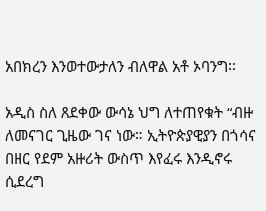አበክረን እንወተውታለን ብለዋል አቶ ኦባንግ፡፡

አዲስ ስለ ጸደቀው ውሳኔ ህግ ለተጠየቁት “ብዙ ለመናገር ጊዜው ገና ነው። ኢትዮጵያዊያን በጎሳና በዘር የደም አዙሪት ውስጥ እየፈሩ እንዲኖሩ ሲደረግ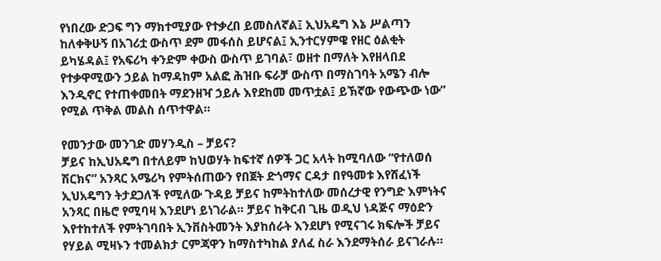የነበረው ድጋፍ ግን ማክተሚያው የተቃረበ ይመስለኛል፤ ኢህአዴግ እኔ ሥልጣን ከለቀቅሁኝ በአገሪቷ ውስጥ ደም መፋሰስ ይሆናል፤ ኢንተርሃምዌ የዘር ዕልቂት ይካሄዳል፤ የአፍሪካ ቀንድም ቀውስ ውስጥ ይገባል፣ ወዘተ በማለት እየዘላበደ የተቃዋሚውን ኃይል ከማዳከም አልፎ ሕዝቡ ፍራቻ ውስጥ በማስገባት አሜን ብሎ እንዲኖር የተጠቀመበት ማደንዘዣ ኃይሉ እየደከመ መጥቷል፤ ይኽኛው የውጭው ነው” የሚል ጥቅል መልስ ሰጥተዋል።

የመንታው መንገድ መሃንዲስ – ቻይና?
ቻይና ከኢህአዴግ በተለይም ከህወሃት ከፍተኛ ሰዎች ጋር አላት ከሚባለው “የተለወሰ ሽርክና” አንጻር አሜሪካ የምትሰጠውን የበጀት ድጎማና ርዳታ በየዓመቱ እየሸፈነች ኢህአዴግን ትታደጋለች የሚለው ጉዳይ ቻይና ከምትከተለው መሰረታዊ የንግድ እምነትና አንጻር በዜሮ የሚባዛ እንደሆነ ይነገራል። ቻይና ከቅርብ ጊዜ ወዲህ ነዳጅና ማዕድን እየተከተለች የምትገባበት ኢንቨስትመንት እያከሰራት እንደሆነ የሚናገሩ ክፍሎች ቻይና የሃይል ሚዛኑን ተመልክታ ርምጃዋን ከማስተካከል ያለፈ ስራ እንደማትሰራ ይናገራሉ።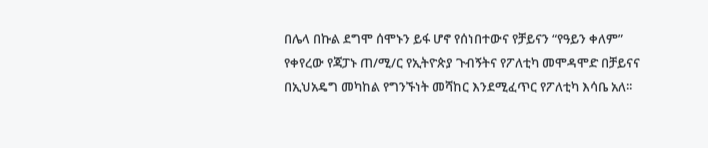በሌላ በኩል ደግሞ ሰሞኑን ይፋ ሆኖ የሰነበተውና የቻይናን “የዓይን ቀለም” የቀየረው የጃፓኑ ጠ/ሚ/ር የኢትዮጵያ ጉብኝትና የፖለቲካ መሞዳሞድ በቻይናና በኢህአዴግ መካከል የግንኙነት መሻከር እንደሚፈጥር የፖለቲካ እሳቤ አለ፡፡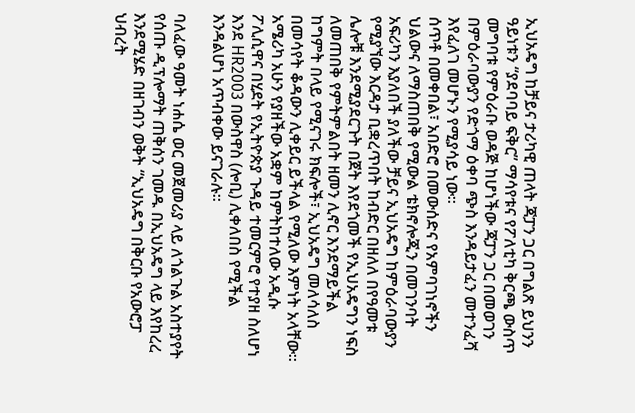ኢህአዴግ ከቻይና ታሪካዊ ጠላት ጃፓን ጋር በግልጽ ይህንን ዓይነቱን “ያደባባይ ፍቅር” ማሳየቱና የፖለቲካ ቅርጫ ውስጥ መግባቱ የምዕራቡ ወዳጅ ከሆነችው ጃፓን ጋር በመወገን በምዕራባውያን የድጎማ ዕቀባ ጭስ እንዳይታፈን መተንፈሻ እየፈለገ መሆኑን የሚያሳይ ነው፡፡
ሰጥቶ በመቀበል፣ አበድሮ በመውሰድና የአምባገነኖችን ህልውና ለማስጠበቅ የሚውል ቴክኖሎጂን በመገንባት አፍሪካን እያለበች ያለችው ቻይና ኢህአዴግ ከምዕራባውያን የሚያኘው እርዳታ ቢቋረጥበት ከብድር በዘለለ በየዓመቱ ሌሎቹ እንደሚያደርጉት በጀት እየደጎመች የኢህአዴግን ነፍስ ለመጠበቅ የምትምልበት ዘመን ሊኖር እንደማይችል ከግምት በላይ የሚናገሩ ክፍሎች፣ ኢህአዴግ መለሳለስ በመሳየት ቆዳውን ሊቀይር ይችላል የሚለው እምነት አላቸው። አሜሪካ አሁን የያዘችው አቋም ከምትከተለው አዲሱ ፖሊሲዋና በሂደት የኢትዮጵያ ጉዳይ ተመርምሮ የተያዘ ስለሆነ እንደ HR2003 በውስዋስ (ሎቢ) ሊቀለበስ የሚችል እንዳልሆነ አጥብቀው ይናገራሉ።

ባለፈው ዓመት ነሐሴ ወር መጀመሪያ ላይ ለጎልጉል አስተያየት የሰጡ ዲፕሎማት ጠቅሰን ገመዱ በኢህአዴግ ላይ እየከረረ እንደሚሄድ በዘገብን ወቅት “ኢህአዴግ በቅርቡ የአውሮፓ ህብረት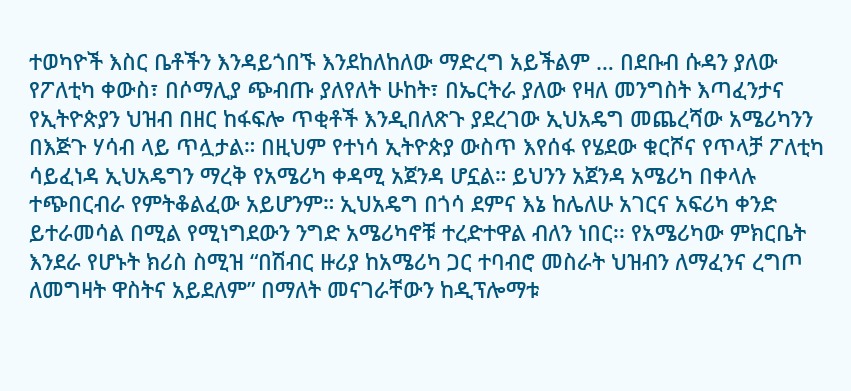ተወካዮች እስር ቤቶችን እንዳይጎበኙ እንደከለከለው ማድረግ አይችልም … በደቡብ ሱዳን ያለው የፖለቲካ ቀውስ፣ በሶማሊያ ጭብጡ ያለየለት ሁከት፣ በኤርትራ ያለው የዛለ መንግስት እጣፈንታና የኢትዮጵያን ህዝብ በዘር ከፋፍሎ ጥቂቶች እንዲበለጽጉ ያደረገው ኢህአዴግ መጨረሻው አሜሪካንን በእጅጉ ሃሳብ ላይ ጥሏታል። በዚህም የተነሳ ኢትዮጵያ ውስጥ እየሰፋ የሄደው ቁርሾና የጥላቻ ፖለቲካ ሳይፈነዳ ኢህአዴግን ማረቅ የአሜሪካ ቀዳሚ አጀንዳ ሆኗል። ይህንን አጀንዳ አሜሪካ በቀላሉ ተጭበርብራ የምትቆልፈው አይሆንም። ኢህአዴግ በጎሳ ደምና እኔ ከሌለሁ አገርና አፍሪካ ቀንድ ይተራመሳል በሚል የሚነግደውን ንግድ አሜሪካኖቹ ተረድተዋል ብለን ነበር፡፡ የአሜሪካው ምክርቤት እንደራ የሆኑት ክሪስ ስሚዝ “በሽብር ዙሪያ ከአሜሪካ ጋር ተባብሮ መስራት ህዝብን ለማፈንና ረግጦ ለመግዛት ዋስትና አይደለም” በማለት መናገራቸውን ከዲፕሎማቱ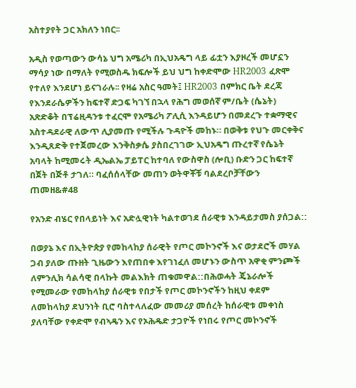አስተያየት ጋር አክለን ነበር፡፡

አዲስ የወጣውን ውሳኔ ህግ አሜሪካ በኢህአዴግ ላይ ፊቷን እያዞረች መሆኗን ማሳያ ነው በማለት የሚወስዱ ክፍሎች ይህ ህግ ከቀድሞው HR2003 ፈጽሞ የተለየ እንደሆነ ይናገራሉ፡፡ የዛሬ አስር ዓመት፤ HR2003 በምክር ቤት ደረጃ የእንደራሴዎችን ከፍተኛ ድጋፍ ካገኘ በኋላ የሕግ መወሰኛ ም/ቤት (ሴኔት) አጽድቆት በፕሬዚዳንቱ ተፈርሞ የአሜሪካ ፖሊሲ እንዳይሆን በመደረጉ ተቋማዊና አስተዳደራዊ ለውጥ ሊያመጡ የሚችሉ ጉዳዮች መከኑ። በወቅቱ የህጉ መርቀቅና እንዲጸድቅ የተጀመረው እንቅስቃሴ ያስበረገገው ኢህአዴግ ጡረተኛ የሴኔት አባላት ከሚመሩት ዲኤልኤ ፓይፐር ከተባለ የውስዋስ (ሎቢ) ቡድን ጋር ከፍተኛ በጀት በጅቶ ታገለ። ባፈሰሰላቸው መጠን ወትዋቾቹ ባልደረቦቻቸውን ጠመዘ&#48

የአንድ ብሄር የበላይነት እና አድሏዊነት ካልተወገደ ሰራዊቱ እንዳይታመስ ያሰጋል::

በወያኔ እና በኢትዮጵያ የመከላከያ ሰራዊት የጦር መኮንኖች እና ወታደሮች መሃል ጋብ ያለው ጡዘት ጊዜውን እየጠበቀ እየገነፈለ መሆኑን ውስጥ አዋቂ ምንጮች ለምንሊክ ሳልሳዊ በላኩት መልእክት ጠቁመዋል::በሕወሓት ጄኔራሎች የሚመራው የመከላከያ ሰራዊቱ የበታች የጦር መኮንኖችን ከዚህ ቀደም ለመከላከያ ደህንነት ቢሮ ባስተላለፈው መመሪያ መሰረት ከሰራዊቱ መቀነስ ያለባቸው የቀድሞ የብኣዴን እና የኦሕዴድ ታጋዮች የነበሩ የጦር መኮንኖች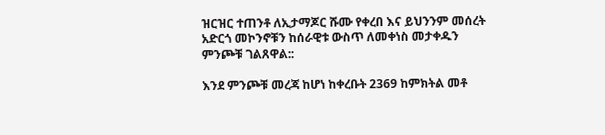ዝርዝር ተጠንቶ ለኢታማጆር ሹሙ የቀረበ እና ይህንንም መሰረት አድርጎ መኮንኖቹን ከሰራዊቱ ውስጥ ለመቀነስ መታቀዱን ምንጮቹ ገልጸዋል::

እንደ ምንጮቹ መረጃ ከሆነ ከቀረቡት 2369 ከምክትል መቶ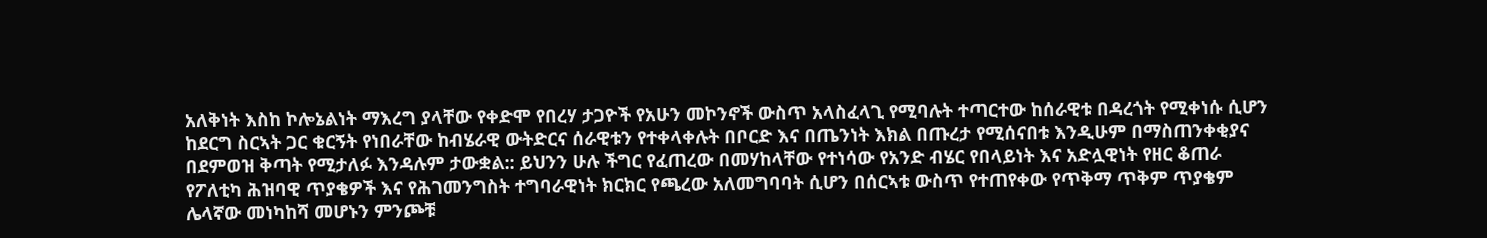አለቅነት እስከ ኮሎኔልነት ማእረግ ያላቸው የቀድሞ የበረሃ ታጋዮች የአሁን መኮንኖች ውስጥ አላስፈላጊ የሚባሉት ተጣርተው ከሰራዊቱ በዳረጎት የሚቀነሱ ሲሆን ከደርግ ስርኣት ጋር ቁርኝት የነበራቸው ከብሄራዊ ውትድርና ሰራዊቱን የተቀላቀሉት በቦርድ እና በጤንነት እክል በጡረታ የሚሰናበቱ እንዲሁም በማስጠንቀቂያና በደምወዝ ቅጣት የሚታለፉ እንዳሉም ታውቋል:: ይህንን ሁሉ ችግር የፈጠረው በመሃከላቸው የተነሳው የአንድ ብሄር የበላይነት እና አድሏዊነት የዘር ቆጠራ የፖለቲካ ሕዝባዊ ጥያቄዎች እና የሕገመንግስት ተግባራዊነት ክርክር የጫረው አለመግባባት ሲሆን በሰርኣቱ ውስጥ የተጠየቀው የጥቅማ ጥቅም ጥያቄም ሌላኛው መነካከሻ መሆኑን ምንጮቹ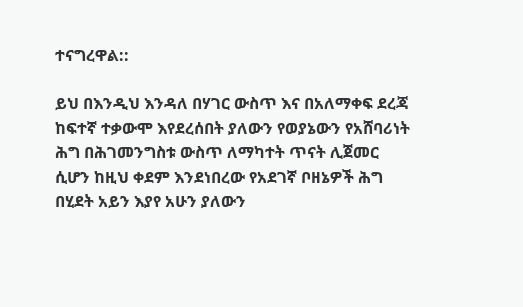ተናግረዋል::

ይህ በእንዲህ እንዳለ በሃገር ውስጥ እና በአለማቀፍ ደረጃ ከፍተኛ ተቃውሞ እየደረሰበት ያለውን የወያኔውን የአሸባሪነት ሕግ በሕገመንግስቱ ውስጥ ለማካተት ጥናት ሊጀመር ሲሆን ከዚህ ቀደም እንደነበረው የአደገኛ ቦዘኔዎች ሕግ በሂደት አይን እያየ አሁን ያለውን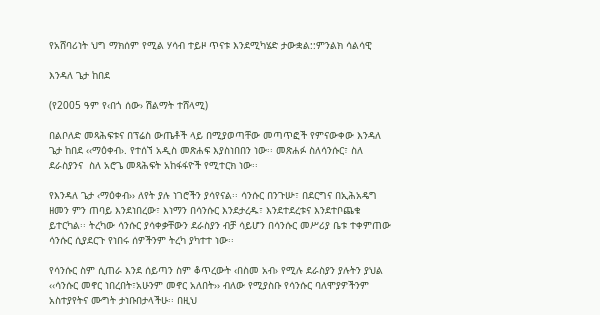የአሸባሪነት ህግ ማክሰም የሚል ሃሳብ ተይዞ ጥናቱ እንደሚካሄድ ታውቋል::ምንልክ ሳልሳዊ

እንዳለ ጌታ ከበደ

(የ2005 ዓም የ‹በጎ ሰው› ሽልማት ተሸላሚ)

በልቦለድ መጻሕፍቱና በፕሬስ ውጤቶች ላይ በሚያወጣቸው መጣጥፎች የምናውቀው እንዳለ ጌታ ከበደ ‹‹ማዕቀብ›. የተሰኘ አዲስ መጽሐፍ እያስነበበን ነው፡፡ መጽሐፉ ስለሳንሱር፣ ስለ ደራስያንና  ስለ አሮጌ መጻሕፍት አከፋፋዮች የሚተርክ ነው፡፡

የእንዳለ ጌታ ‹ማዕቀብ›› ለየት ያሉ ነገሮችን ያሳየናል፡፡ ሳንሱር በንጉሡ፣ በደርግና በኢሕአዴግ ዘመን ምን ጠባይ እንደነበረው፣ እነማን በሳንሱር እንደታረዱ፣ እንደተደረቱና እንደተቦጨቁ ይተርካል፡፡ ትረካው ሳንሱር ያሳቀቃቸውን ደራስያን ብቻ ሳይሆን በሳንሱር መሥሪያ ቤቱ ተቀምጠው ሳንሱር ሲያደርጉ የነበሩ ሰዎችንም ትረካ ያካተተ ነው፡፡

የሳንሱር ስም ሲጠራ እንደ ሰይጣን ስም ቆጥረውት ‹በስመ አብ› የሚሉ ደራስያን ያሉትን ያህል ‹‹ሳንሱር መኖር ነበረበት፣አሁንም መኖር አለበት›› ብለው የሚያስቡ የሳንሱር ባለሞያዎችንም አስተያየትና ሙግት ታነቡበታላችሁ፡፡ በዚህ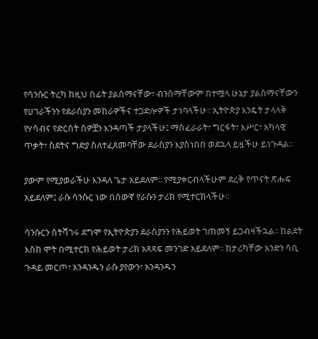የሳንሱር ትረካ ከዚህ በፊት ያልሰማናቸው፣ ብንሰማቸውም በተሟላ ሁኔታ ያልሰማናቸውን የሀገራችንን የደራስያን መከራዎችና ተጋድሎዎች ታነባላችሁ፡፡ ኢትዮጵያ እንዴት ታላላቅ የሃሳብና የድርሰት ሰዎቿን እንዳጣች ታያላችሁ፤ ማስፈራራት፣ ግርፋት፣ እሥር፣ አካላዊ ጥቃት፣ ስደትና ግድያ ስለተፈጸመባቸው ደራስያን እያስነበበ ወደኋላ ይዟችሁ ይነጉዳል፡፡

ያውም የሚያወራችሁ እንዳለ ጌታ አይደለም፡፡ የሚያቀርብላችሁም ደረቅ የጥናት ጽሑፍ አይደለም፤ ራሱ ሳንሱር ነው በሰውኛ የራሱን ታሪክ የሚተርክላችሁ፡፡

ሳንሱርን ስትሻገሩ ደግሞ የኢትዮጵያን ደራስያንን የሕይወት ገጠመኝ ይጋብዛችኋል፡፡ ከልደት እስከ ሞት በሚተርክ የሕይወት ታሪክ አጻጻፍ መንገድ አይደለም፡፡ ከታሪካቸው አንድን ሳቢ ጉዳይ መርጦ፣ አንዳንዱን ራሱ ያየውን፣ አንዳንዱን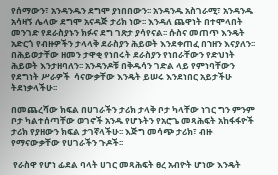የሰማውን፣ አንዳንዱን ደግሞ ያነበበውን፡፡ አንዳንዱ አስገራሚ፣ አንዳንዱ አሳዛኝ ሌላው ደግሞ አናዳጅ ታሪክ ነው፡፡ እንዳለ ጨዋነት በተሞላበት መንገድ የደራስያኑን ክፉና ደግ ገጽታ ያሳየናል፡፡ ሱስና መጠጥ እንዴት አድርጎ የብዙዎችን ታላላቅ ደራስያን ሕይወት እንደቀጠፈ በኀዘን እናያለን፡፡ በሕይወታቸው ዘመን ታዋቂ የነበሩት ደራስያን የነበራቸውን የድህነት ሕይወት እንታዘባለን፡፡ አንዳንዶቹ በቅዱሳን ገድል ላይ የምነባቸውን የደግነት ሥራዎች  ሳናውቃቸው እንዴት ይሠሩ እንደነበር አይታችሁ ትደነቃላችሁ፡፡

በመጨረሻው ክፍል በሀገራችን ታሪክ ታላቅ ቦታ ካላቸው ነገር ግን ምንም ቦታ ካልተሰጣቸው ወገኖች አንዱ የሆኑትን የአሮጌ መጻሕፍት አከፋፋዮች ታሪክ የያዘውን ክፍል ታገኛላችሁ፡፡ እጅግ መሳጭ ታሪክ፣ ብዙ የማናውቃቸው የሀገራችን ጉዶች፡፡

 የራስዋ የሆነ ፊደል ባላት ሀገር መጻሕፍት ፀረ አብዮት ሆነው እንዴት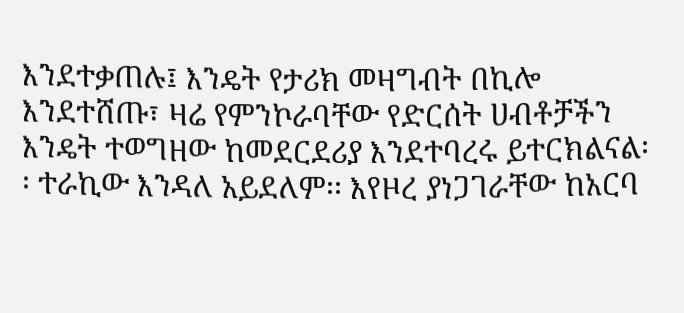እንደተቃጠሉ፤ እንዴት የታሪክ መዛግብት በኪሎ እንደተሸጡ፣ ዛሬ የምንኮራባቸው የድርሰት ሀብቶቻችን እንዴት ተወግዘው ከመደርደሪያ እንደተባረሩ ይተርክልናል፡፡ ተራኪው እንዳለ አይደለም፡፡ እየዞረ ያነጋገራቸው ከአርባ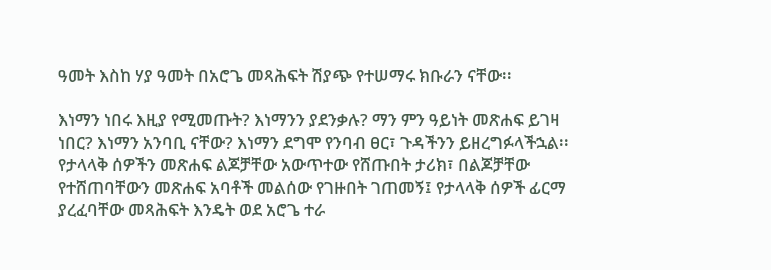ዓመት እስከ ሃያ ዓመት በአሮጌ መጻሕፍት ሽያጭ የተሠማሩ ክቡራን ናቸው፡፡

እነማን ነበሩ እዚያ የሚመጡት? እነማንን ያደንቃሉ? ማን ምን ዓይነት መጽሐፍ ይገዛ ነበር? እነማን አንባቢ ናቸው? እነማን ደግሞ የንባብ ፀር፣ ጉዳችንን ይዘረግፉላችኋል፡፡ የታላላቅ ሰዎችን መጽሐፍ ልጆቻቸው አውጥተው የሸጡበት ታሪክ፣ በልጆቻቸው የተሸጠባቸውን መጽሐፍ አባቶች መልሰው የገዙበት ገጠመኝ፤ የታላላቅ ሰዎች ፊርማ ያረፈባቸው መጻሕፍት እንዴት ወደ አሮጌ ተራ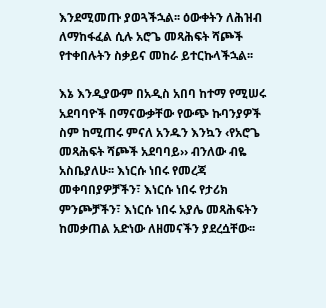እንደሚመጡ ያወጓችኋል፡፡ ዕውቀትን ለሕዝብ ለማከፋፈል ሲሉ አሮጌ መጻሕፍት ሻጮች የተቀበሉትን ስቃይና መከራ ይተርኩላችኋል፡፡

እኔ እንዲያውም በአዲስ አበባ ከተማ የሚሠሩ አደባባዮች በማናውቃቸው የውጭ ኩባንያዎች ስም ከሚጠሩ ምናለ አንዱን እንኳን ‹የአሮጌ መጻሕፍት ሻጮች አደባባይ›› ብንለው ብዬ አስቤያለሁ፡፡ እነርሱ ነበሩ የመረጃ መቀባበያዎቻችን፣ እነርሱ ነበሩ የታሪክ ምንጮቻችን፣ እነርሱ ነበሩ አያሌ መጻሕፍትን ከመቃጠል አድነው ለዘመናችን ያደረሷቸው፡፡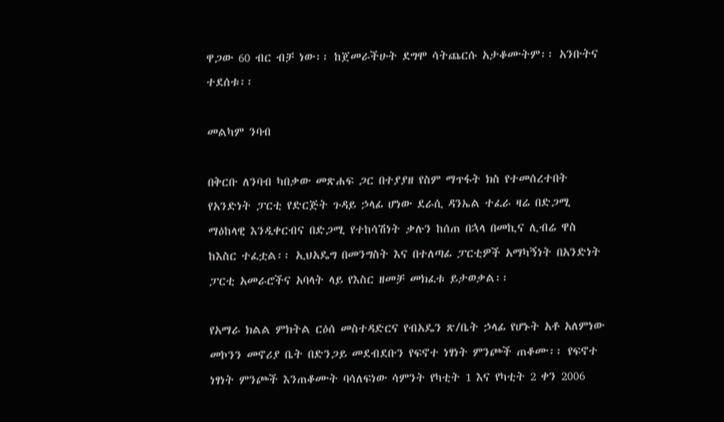ዋጋው 60 ብር ብቻ ነው፡፡ ከጀመራችሁት ደግሞ ሳትጨርሱ አታቆሙትም፡፡ አንቡትና ተደሰቱ፡፡

መልካም ንባብ

በቅርቡ ለንባብ ካበቃው መጽሐፍ ጋር በተያያዘ የስም ማጥፋት ክስ የተመሰረተበት የአንድነት ፓርቲ የድርጅት ጉዳይ ኃላፊ ሆነው ደራሲ ዳንኤል ተፈራ ዛሬ በድጋሚ ማዕከላዊ እንዲቀርብና በድጋሚ የተከሳሽነት ቃሉን ከሰጠ በኋላ በመኪና ሊብሬ ዋስ ከእስር ተፈቷል፡፡ ኢህአዴግ በመንግስት እና በተለጣፊ ፓርቲዎች አማካኝነት በአንድነት ፓርቲ አመራሮችና አባላት ላይ የእስር ዘመቻ መክፈቱ ይታወቃል፡፡

የአማራ ክልል ምክትል ርዕሰ መስተዳድርና የብአዴን ጽ/ቤት ኃላፊ የሆኑት አቶ አለምነው መኮንን መኖሪያ ቤት በድንጋይ መደብደቡን የፍኖተ ነፃነት ምንጮች ጠቆሙ፡፡ የፍኖተ ነፃነት ምንጮች እንጠቆሙት ባሳለፍነው ሳምንት የካቲት 1 እና የካቲት 2 ቀን 2006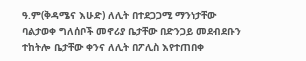ዓ.ም(ቅዳሜና እሁድ) ለሊት በተደጋጋሚ ማንነታቸው ባልታወቀ ግለሰቦች መኖሪያ ቤታቸው በድንጋይ መደብደቡን ተከትሎ ቤታቸው ቀንና ለሊት በፖሊስ እየተጠበቀ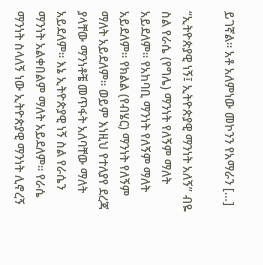ይገኛል፡፡ አቶ አለምነው መኮንን የአማራን […]

“ኢትዮጵያዊ ነኝ፤ ኢትዮጵያዊ ማንነት አለኝ” ብዬ ስል የራሴ (የግሌ) ማንነት የለኝም ማለት አይደለም። የአከባቢ ማንነት የለኝም ማለት አይደለም። የክልል (የብሄር) ማንነት የለኝም ማለት አይደለም። ወይም እነዚህ የተለያየ ደረጃ ያላቸው ማንነቶቼ መጥፋት አለባቸው ማለት አይደለም። እኔ ኢትዮጵያዊ ነኝ ስል የራሴን ማንነት አልቀበልም ማለት አይደለም። የራሴ ማንነት ስላለኝ ነው ኢትዮጵያዊ ማንነት ሊኖረኝ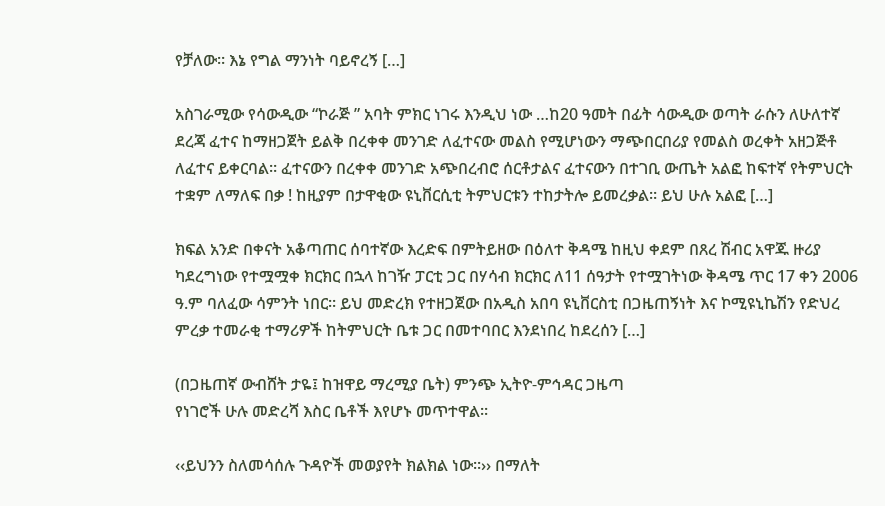የቻለው። እኔ የግል ማንነት ባይኖረኝ […]

አስገራሚው የሳውዲው “ኮራጅ ” አባት ምክር ነገሩ እንዲህ ነው …ከ20 ዓመት በፊት ሳውዲው ወጣት ራሱን ለሁለተኛ ደረጃ ፈተና ከማዘጋጀት ይልቅ በረቀቀ መንገድ ለፈተናው መልስ የሚሆነውን ማጭበርበሪያ የመልስ ወረቀት አዘጋጅቶ ለፈተና ይቀርባል። ፈተናውን በረቀቀ መንገድ አጭበረብሮ ሰርቶታልና ፈተናውን በተገቢ ውጤት አልፎ ከፍተኛ የትምህርት ተቋም ለማለፍ በቃ ! ከዚያም በታዋቂው ዩኒቨርሲቲ ትምህርቱን ተከታትሎ ይመረቃል። ይህ ሁሉ አልፎ […]

ክፍል አንድ በቀናት አቆጣጠር ሰባተኛው እረድፍ በምትይዘው በዕለተ ቅዳሜ ከዚህ ቀደም በጸረ ሽብር አዋጁ ዙሪያ ካደረግነው የተሟሟቀ ክርክር በኋላ ከገዥ ፓርቲ ጋር በሃሳብ ክርክር ለ11 ሰዓታት የተሟገትነው ቅዳሜ ጥር 17 ቀን 2006 ዓ.ም ባለፈው ሳምንት ነበር፡፡ ይህ መድረክ የተዘጋጀው በአዲስ አበባ ዩኒቨርስቲ በጋዜጠኝነት እና ኮሚዩኒኬሽን የድህረ ምረቃ ተመራቂ ተማሪዎች ከትምህርት ቤቱ ጋር በመተባበር እንደነበረ ከደረሰን […]

(በጋዜጠኛ ውብሸት ታዬ፤ ከዝዋይ ማረሚያ ቤት) ምንጭ ኢትዮ-ምኅዳር ጋዜጣ
የነገሮች ሁሉ መድረሻ እስር ቤቶች እየሆኑ መጥተዋል፡፡

‹‹ይህንን ስለመሳሰሉ ጉዳዮች መወያየት ክልክል ነው፡፡›› በማለት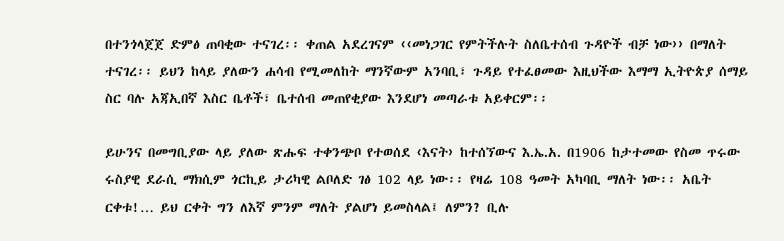በተንጎላጀጀ ድምፅ ጠባቂው ተናገረ፡፡ ቀጠል አደረገናም ‹‹መነጋገር የምትችሉት ስለቤተሰብ ጉዳዮች ብቻ ነው›› በማለት ተናገረ፡፡ ይህን ከላይ ያለውን ሐሳብ የሚመለከት ማንኛውም አንባቢ፣ ጉዳይ የተፈፀመው እዚህችው እማማ ኢትዮጵያ ሰማይ ስር ባሉ አጃኢበኛ እስር ቤቶች፣ ቤተሰብ መጠየቂያው እንደሆነ መጣራቱ አይቀርም፡፡

ይሁንና በመግቢያው ላይ ያለው ጽሑፍ ተቀንጭቦ የተወሰደ ‹እናት› ከተሰኘውና እ.ኤ.አ. በ1906 ከታተመው የስመ ጥሩው ሩስያዊ ደራሲ ማክሲም ጎርኪይ ታሪካዊ ልቦለድ ገፅ 102 ላይ ነው፡፡ የዛሬ 108 ዓመት አካባቢ ማለት ነው፡፡ አቤት ርቀቱ!… ይህ ርቀት ግን ለእኛ ምንም ማለት ያልሆነ ይመስላል፤ ለምን? ቢሉ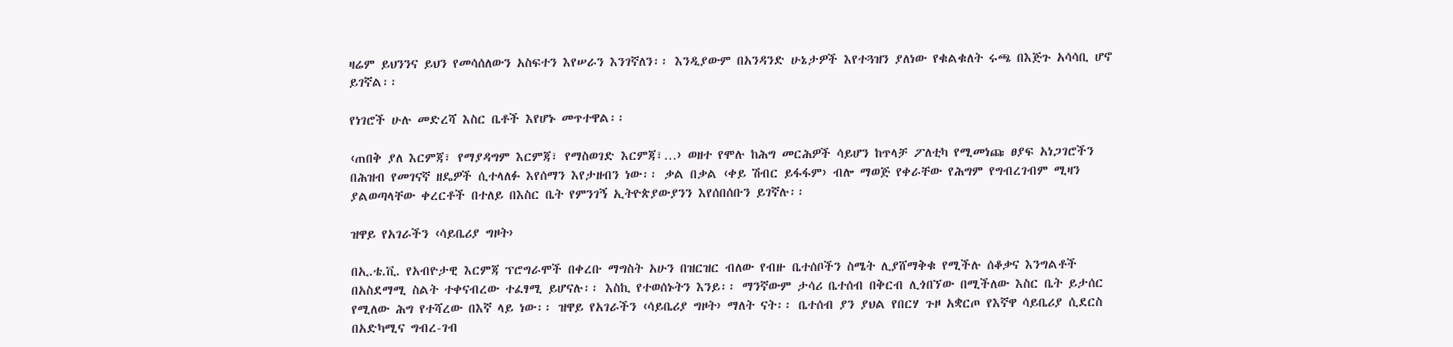ዛሬም ይህንንና ይህን የመሳሰለውን አስፍተን እየሠራን እንገኛለን፡፡ እንዲያውም በአንዳንድ ሁኔታዎች እየተጓዝን ያለነው የቁልቁለት ሩጫ በእጅጉ አሳሳቢ ሆኖ ይገኛል፡፡

የነገሮች ሁሉ መድረሻ እስር ቤቶች እየሆኑ መጥተዋል፡፡

‹ጠበቅ ያለ እርምጃ፣ የማያዳግም እርምጃ፣ የማስወገድ እርምጃ፣…› ወዘተ የሞሉ ከሕግ መርሕዎች ሳይሆን ከጥላቻ ፖለቲካ የሚመነጩ ፀያፍ አነጋገሮችን በሕዝብ የመገናኛ ዘዴዎች ሲተላለፉ እየሰማን እየታዘብን ነው፡፡ ቃል በቃል ‹ቀይ ሽብር ይፋፋም› ብሎ ማወጅ የቀራቸው የሕግም የግብረገብም ሚዛን ያልወጣላቸው ቀረርቶች በተለይ በእስር ቤት የምንገኝ ኢትዮጵያውያንን እየሰበሰቡን ይገኛሉ፡፡

ዝዋይ የአገራችን ‹ሳይቤሪያ ግዞት›

በኢ.ቴ.ቪ. የአብዮታዊ እርምጃ ፕሮግራሞች በቀረቡ ማግስት አሁን በዝርዝር ብለው የብዙ ቤተሰቦችን ስሜት ሊያሸማቅቁ የሚችሉ ሰቆቃና እንግልቶች በአስደማሚ ስልት ተቀናብረው ተፈፃሚ ይሆናሉ፡፡ እስኪ የተወሰኑትን እንይ፡፡ ማንኛውም ታሳሪ ቤተሰብ በቅርብ ሊጎበኘው በሚችለው እስር ቤት ይታሰር የሚለው ሕግ የተሻረው በእኛ ላይ ነው፡፡ ዝዋይ የአገራችን ‹ሳይቤሪያ ግዞት› ማለት ናት፡፡ ቤተሰብ ያን ያህል የበርሃ ጉዞ አቋርጦ የእኛዋ ሳይቤሪያ ሲደርስ በአድካሚና ግብረ-ገብ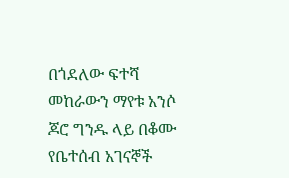በጎደለው ፍተሻ መከራውን ማየቱ አንሶ ጆሮ ግንዱ ላይ በቆሙ የቤተሰብ አገናኞች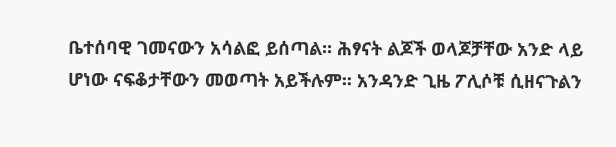ቤተሰባዊ ገመናውን አሳልፎ ይሰጣል፡፡ ሕፃናት ልጆች ወላጆቻቸው አንድ ላይ ሆነው ናፍቆታቸውን መወጣት አይችሉም፡፡ አንዳንድ ጊዜ ፖሊሶቹ ሲዘናጉልን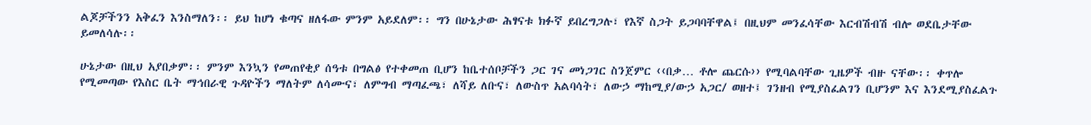ልጆቻችንን አቅፈን እንስማለን፡፡ ይህ ከሆነ ቁጣና ዘለፋው ምንም አይደለም፡፡ ግን በሁኔታው ሕፃናቱ ክፉኛ ይበረግጋሉ፣ የእኛ ስጋት ይጋባባቸዋል፤ በዚህም መንፈሳቸው እርብሽብሽ ብሎ ወደቤታቸው ይመለሳሉ፡፡

ሁኔታው በዚህ አያበቃም፡፡ ምንም እንኳን የመጠየቂያ ሰዓቱ በግልፅ የተቀመጠ ቢሆን ከቤተሰቦቻችን ጋር ገና መነጋገር ስንጀምር ‹‹በቃ… ቶሎ ጨርሱ›› የሚባልባቸው ጊዜዎች ብዙ ናቸው፡፡ ቀጥሎ የሚመጣው የእስር ቤት ማኅበራዊ ጉዳዮችን ማለትም ለሳሙና፣ ለምግብ ማጣፈጫ፣ ለሻይ ለቡና፣ ለውስጥ አልባሳት፣ ለውኃ ማከሚያ/ውኃ አጋር/ ወዘተ፤ ገንዘብ የሚያስፈልገን ቢሆንም እና እንደሚያስፈልጉ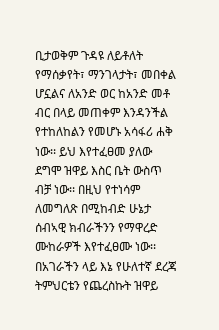ቢታወቅም ጉዳዩ ለይቶለት የማሰቃየት፣ ማንገላታት፣ መበቀል ሆኗልና ለአንድ ወር ከአንድ መቶ ብር በላይ መጠቀም እንዳንችል የተከለከልን የመሆኑ አሳፋሪ ሐቅ ነው፡፡ ይህ እየተፈፀመ ያለው ደግሞ ዝዋይ እስር ቤት ውስጥ ብቻ ነው፡፡ በዚህ የተነሳም ለመግለጽ በሚከብድ ሁኔታ ሰብኣዊ ክብራችንን የማዋረድ ሙከራዎች እየተፈፀሙ ነው፡፡
በአገራችን ላይ እኔ የሁለተኛ ደረጃ ትምህርቴን የጨረስኩት ዝዋይ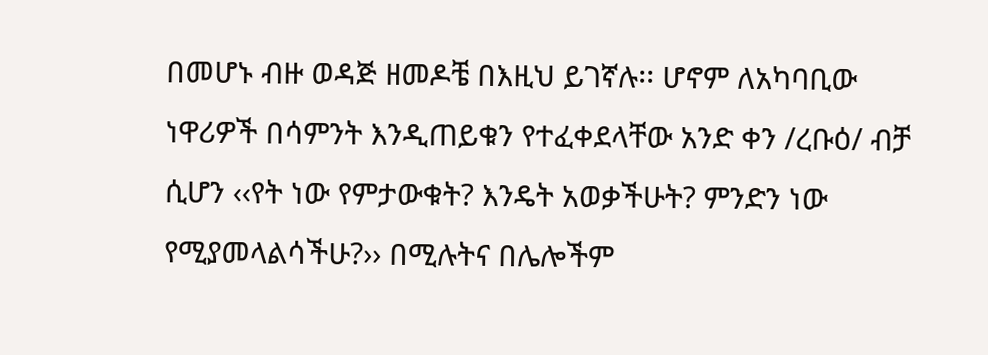በመሆኑ ብዙ ወዳጅ ዘመዶቼ በእዚህ ይገኛሉ፡፡ ሆኖም ለአካባቢው ነዋሪዎች በሳምንት እንዲጠይቁን የተፈቀደላቸው አንድ ቀን /ረቡዕ/ ብቻ ሲሆን ‹‹የት ነው የምታውቁት? እንዴት አወቃችሁት? ምንድን ነው የሚያመላልሳችሁ?›› በሚሉትና በሌሎችም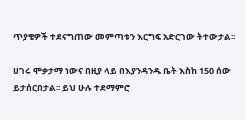ጥያቄዎች ተደናግጠው መምጣቱን እርግፍ አድርገው ትተውታል፡፡

ሀገሩ ሞቃታማ ነውና በዚያ ላይ በእያንዳንዱ ቤት እስከ 150 ሰው ይታሰርበታል፡፡ ይህ ሁሉ ተደማምሮ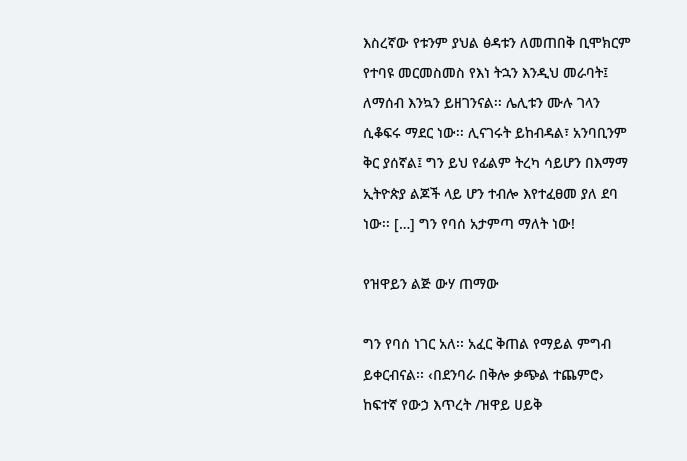እስረኛው የቱንም ያህል ፅዳቱን ለመጠበቅ ቢሞክርም የተባዩ መርመስመስ የእነ ትኋን እንዲህ መራባት፤ ለማሰብ እንኳን ይዘገንናል፡፡ ሌሊቱን ሙሉ ገላን ሲቆፍሩ ማደር ነው፡፡ ሊናገሩት ይከብዳል፣ አንባቢንም ቅር ያሰኛል፤ ግን ይህ የፊልም ትረካ ሳይሆን በእማማ ኢትዮጵያ ልጆች ላይ ሆን ተብሎ እየተፈፀመ ያለ ደባ ነው፡፡ […] ግን የባሰ አታምጣ ማለት ነው!

የዝዋይን ልጅ ውሃ ጠማው

ግን የባሰ ነገር አለ፡፡ አፈር ቅጠል የማይል ምግብ ይቀርብናል፡፡ ‹በደንባራ በቅሎ ቃጭል ተጨምሮ› ከፍተኛ የውኃ እጥረት /ዝዋይ ሀይቅ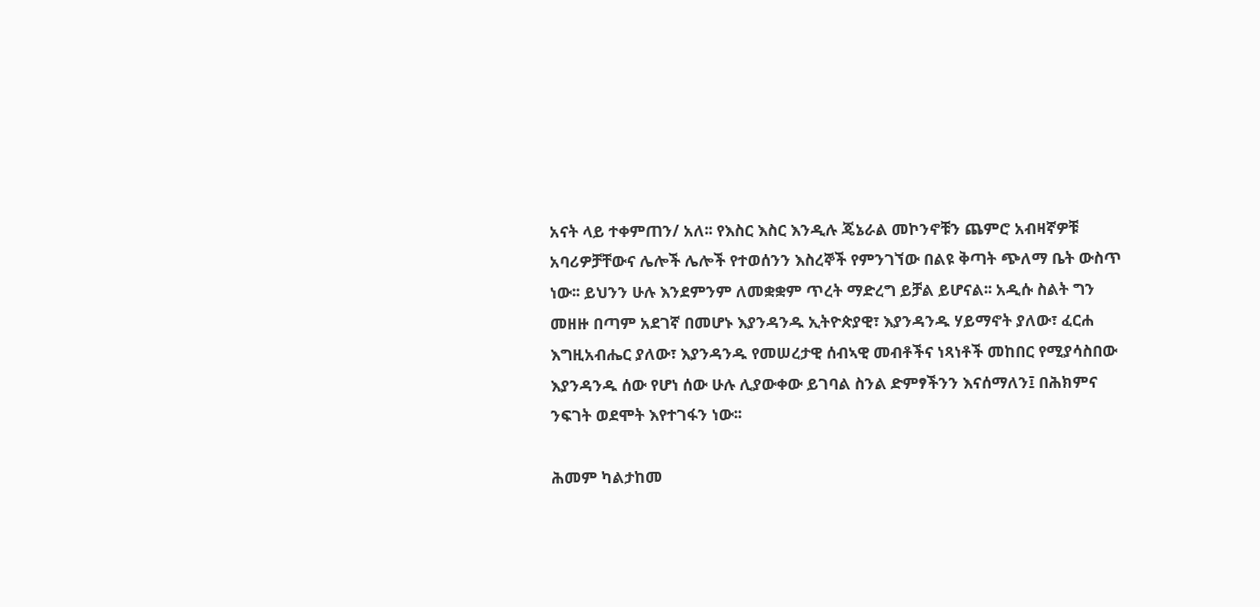አናት ላይ ተቀምጠን/ አለ፡፡ የእስር እስር እንዲሉ ጄኔራል መኮንኖቹን ጨምሮ አብዛኛዎቹ አባሪዎቻቸውና ሌሎች ሌሎች የተወሰንን እስረኞች የምንገኘው በልዩ ቅጣት ጭለማ ቤት ውስጥ ነው፡፡ ይህንን ሁሉ እንደምንም ለመቋቋም ጥረት ማድረግ ይቻል ይሆናል፡፡ አዲሱ ስልት ግን መዘዙ በጣም አደገኛ በመሆኑ እያንዳንዱ ኢትዮጵያዊ፣ እያንዳንዱ ሃይማኖት ያለው፣ ፈርሐ እግዚአብሔር ያለው፣ እያንዳንዱ የመሠረታዊ ሰብኣዊ መብቶችና ነጻነቶች መከበር የሚያሳስበው እያንዳንዱ ሰው የሆነ ሰው ሁሉ ሊያውቀው ይገባል ስንል ድምፃችንን እናሰማለን፤ በሕክምና ንፍገት ወደሞት እየተገፋን ነው፡፡

ሕመም ካልታከመ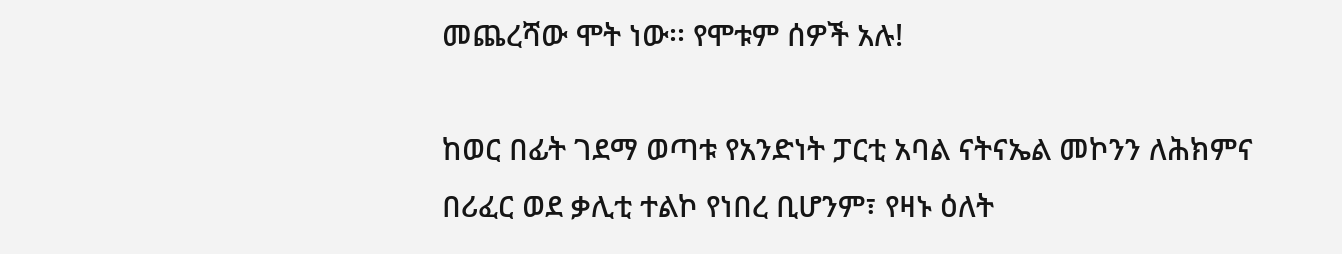መጨረሻው ሞት ነው፡፡ የሞቱም ሰዎች አሉ!

ከወር በፊት ገደማ ወጣቱ የአንድነት ፓርቲ አባል ናትናኤል መኮንን ለሕክምና በሪፈር ወደ ቃሊቲ ተልኮ የነበረ ቢሆንም፣ የዛኑ ዕለት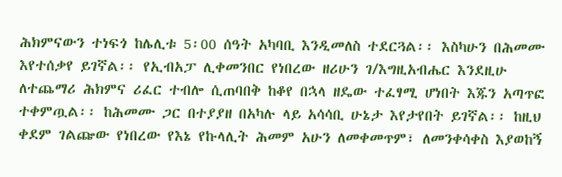ሕክምናውን ተነፍጎ ከሌሊቱ 5፡00 ሰዓት አካባቢ እንዲመለስ ተደርጓል፡፡ እስካሁን በሕመሙ እየተሰቃየ ይገኛል፡፡ የኢብአፓ ሊቀመንበር የነበረው ዘሪሁን ገ/እግዚአብሔር እንደዚሁ ለተጨማሪ ሕክምና ሪፈር ተብሎ ሲጠባበቅ ከቆየ በኋላ ዘዴው ተፈፃሚ ሆነበት እጁን አጣጥፎ ተቀምጧል፡፡ ከሕመሙ ጋር በተያያዘ በአካሉ ላይ አሳሳቢ ሁኔታ እየታየበት ይገኛል፡፡ ከዚህ ቀደም ገልጬው የነበረው የእኔ የኩላሊት ሕመም አሁን ለመቀመጥም፣ ለመንቀሳቀስ እያወከኝ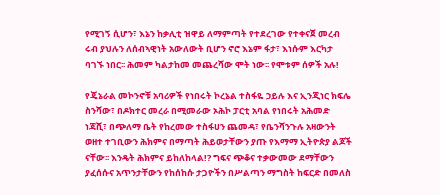የሚገኝ ሲሆን፣ እኔን ከቃሊቲ ዝዋይ ለማምጣት የተደረገው የተቀናጀ መረብ ሩብ ያህሉን ለሰብኣዊነት አውለውት ቢሆን ኖሮ እኔም ፋታ፣ እነሱም እርካታ ባገኙ ነበር፡፡ ሕመም ካልታከመ መጨረሻው ሞት ነው፡፡ የሞቱም ሰዎች አሉ!

የጄኔራል መኮንኖቹ አባሪዎች የነበሩት ኮረኔል ተስፋዬ ኃይሉ እና ኢንጂነር ክፍሌ ስንሻው፣ በዶክተር መረራ በሚመራው ኦሕኮ ፓርቲ አባል የነበሩት አሕመድ ነጃሺ፣ በጭለማ ቤት የከረመው ተስፋሀን ጨመዳ፣ የቤንሻንጉሉ አዛውንት ወዘተ ተገቢውን ሕክምና በማጣት ሕይወታቸውን ያጡ የእማማ ኢትዮጵያ ልጆች ናቸው፡፡ እንዴት ሕክምና ይከለከላል!? ግፍና ጭቆና ተቃውመው ደማቸውን ያፈሰሱና አጥንታቸውን የከሰከሱ ታጋዮችን በሥልጣን ማግስት ከፍርድ በመለስ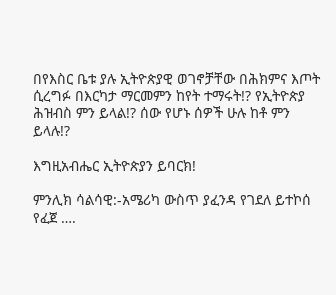በየእስር ቤቱ ያሉ ኢትዮጵያዊ ወገኖቻቸው በሕክምና እጦት ሲረግፉ በእርካታ ማርመምን ከየት ተማሩት!? የኢትዮጵያ ሕዝብስ ምን ይላል!? ሰው የሆኑ ሰዎች ሁሉ ከቶ ምን ይላሉ!?

እግዚአብሔር ኢትዮጵያን ይባርክ!

ምንሊክ ሳልሳዊ:-አሜሪካ ውስጥ ያፈንዳ የገደለ ይተኮሰ የፈጀ ….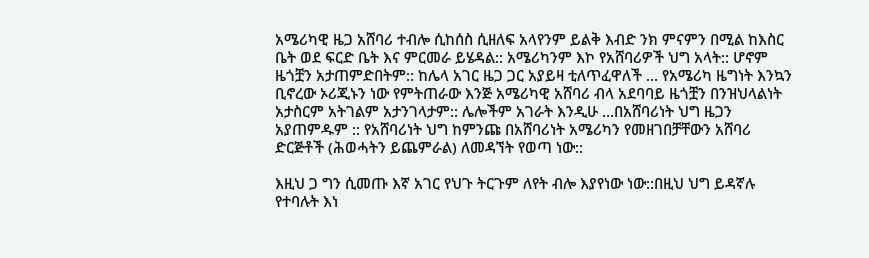አሜሪካዊ ዜጋ አሸባሪ ተብሎ ሲከሰስ ሲዘለፍ አላየንም ይልቅ እብድ ንክ ምናምን በሚል ከእስር ቤት ወደ ፍርድ ቤት እና ምርመራ ይሄዳል:: አሜሪካንም እኮ የአሸባሪዎች ህግ አላት:: ሆኖም ዜጎቿን አታጠምድበትም:: ከሌላ አገር ዜጋ ጋር አያይዛ ቲለጥፈዋለች … የአሜሪካ ዜግነት እንኳን ቢኖረው ኦሪጂኑን ነው የምትጠራው እንጅ አሜሪካዊ አሸባሪ ብላ አደባባይ ዜጎቿን በንዝህላልነት አታስርም አትገልም አታንገላታም:: ሌሎችም አገራት እንዲሁ …በአሸባሪነት ህግ ዜጋን አያጠምዱም :: የአሸባሪነት ህግ ከምንጩ በአሸባሪነት አሜሪካን የመዘገበቻቸውን አሸባሪ ድርጅቶች (ሕወሓትን ይጨምራል) ለመዳኘት የወጣ ነው::

እዚህ ጋ ግን ሲመጡ እኛ አገር የህጉ ትርጉም ለየት ብሎ እያየነው ነው::በዚህ ህግ ይዳኛሉ የተባሉት እነ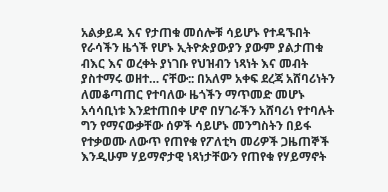አልቃይዳ እና የታጠቁ መሰሎቹ ሳይሆኑ የተዳኙበት የራሳችን ዜጎች የሆኑ ኢትዮጵያውያን ያውም ያልታጠቁ ብእር እና ወረቀት ያነገቡ የህዝብን ነጻነት እና መብት ያስተማሩ ወዘተ… ናቸው:: በአለም አቀፍ ደረጃ አሸባሪነትን ለመቆጣጠር የተባለው ዜጎችን ማጥመድ መሆኑ አሳሳቢነቱ እንደተጠበቀ ሆኖ በሃገራችን አሸባሪነ የተባሉት ግን የማናውቃቸው ሰዎች ሳይሆኑ መንግስትን በይፋ የተቃወሙ ለውጥ የጠየቁ የፖለቲካ መሪዎች ጋዜጠኞች እንዲሁም ሃይማኖታዊ ነጻነታቸውን የጠየቁ የሃይማኖት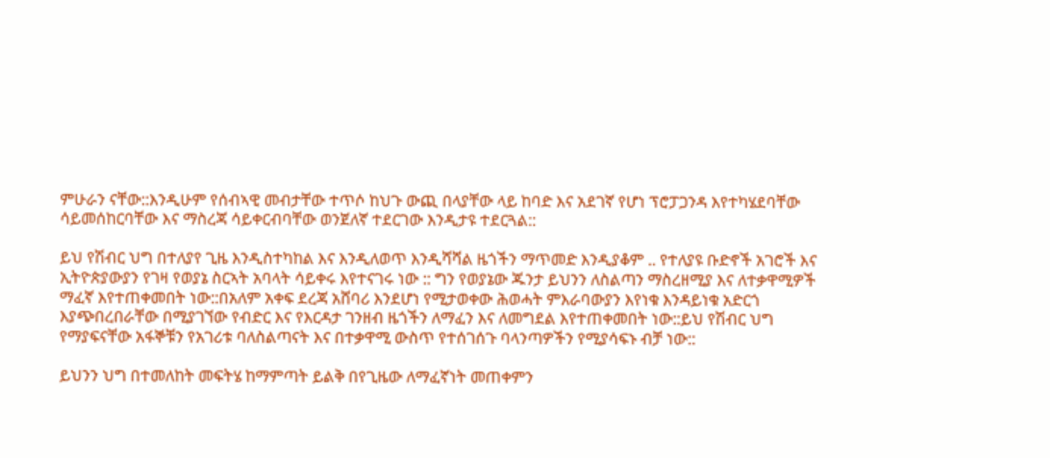ምሁራን ናቸው::እንዲሁም የሰብኣዊ መብታቸው ተጥሶ ከህጉ ውጪ በላያቸው ላይ ከባድ እና አደገኛ የሆነ ፕሮፓጋንዳ እየተካሄደባቸው ሳይመሰከርባቸው እና ማስረጃ ሳይቀርብባቸው ወንጀለኛ ተደርገው እንዲታዩ ተደርጓል::

ይህ የሽብር ህግ በተለያየ ጊዜ እንዲስተካከል እና እንዲለወጥ እንዲሻሻል ዜጎችን ማጥመድ እንዲያቆም .. የተለያዩ ቡድኖች አገሮች እና ኢትዮጵያውያን የገዛ የወያኔ ስርኣት አባላት ሳይቀሩ እየተናገሩ ነው :: ግን የወያኔው ጁንታ ይህንን ለስልጣን ማስረዘሚያ እና ለተቃዋሚዎች ማፈኛ እየተጠቀመበት ነው::በአለም አቀፍ ደረጃ አሸባሪ እንደሆነ የሚታወቀው ሕወሓት ምእራባውያን እየነቁ እንዳይነቁ አድርጎ እያጭበረበራቸው በሚያገኘው የብድር እና የእርዳታ ገንዘብ ዜጎችን ለማፈን እና ለመግደል እየተጠቀመበት ነው::ይህ የሽብር ህግ የማያፍናቸው አፋኞቹን የአገሪቱ ባለስልጣናት እና በተቃዋሚ ውስጥ የተሰገሰጉ ባላንጣዎችን የሚያሳፍኑ ብቻ ነው::

ይህንን ህግ በተመለከት መፍትሄ ከማምጣት ይልቅ በየጊዜው ለማፈኛነት መጠቀምን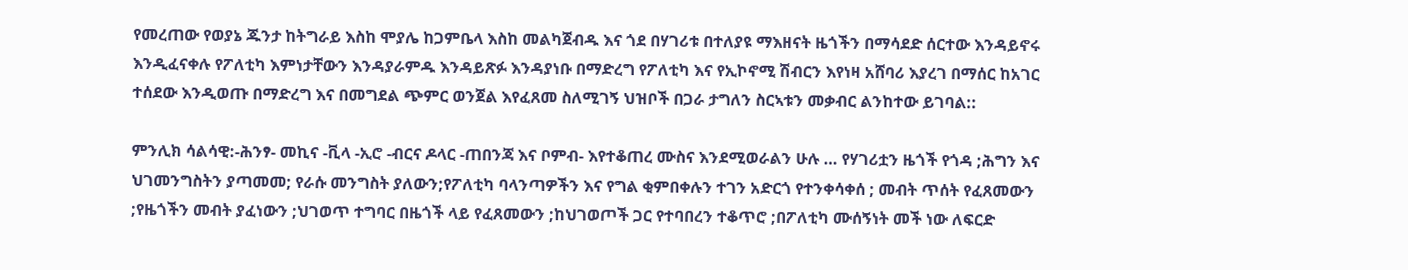የመረጠው የወያኔ ጁንታ ከትግራይ እስከ ሞያሌ ከጋምቤላ እስከ መልካጀብዱ እና ጎደ በሃገሪቱ በተለያዩ ማእዘናት ዜጎችን በማሳደድ ሰርተው እንዳይኖሩ እንዲፈናቀሉ የፖለቲካ እምነታቸውን እንዳያራምዱ እንዳይጽፉ እንዳያነቡ በማድረግ የፖለቲካ እና የኢኮኖሚ ሽብርን እየነዛ አሸባሪ እያረገ በማሰር ከአገር ተሰደው እንዲወጡ በማድረግ እና በመግደል ጭምር ወንጀል እየፈጸመ ስለሚገኝ ህዝቦች በጋራ ታግለን ስርኣቱን መቃብር ልንከተው ይገባል::

ምንሊክ ሳልሳዊ:-ሕንፃ- መኪና -ቪላ -ኢሮ -ብርና ዶላር -ጠበንጃ እና ቦምብ- እየተቆጠረ ሙስና እንደሚወራልን ሁሉ … የሃገሪቷን ዜጎች የጎዳ ;ሕግን እና ህገመንግስትን ያጣመመ; የራሱ መንግስት ያለውን;የፖለቲካ ባላንጣዎችን እና የግል ቂምበቀሉን ተገን አድርጎ የተንቀሳቀሰ ; መብት ጥሰት የፈጸመውን ;የዜጎችን መብት ያፈነውን ;ህገወጥ ተግባር በዜጎች ላይ የፈጸመውን ;ከህገወጦች ጋር የተባበረን ተቆጥሮ ;በፖለቲካ ሙሰኝነት መች ነው ለፍርድ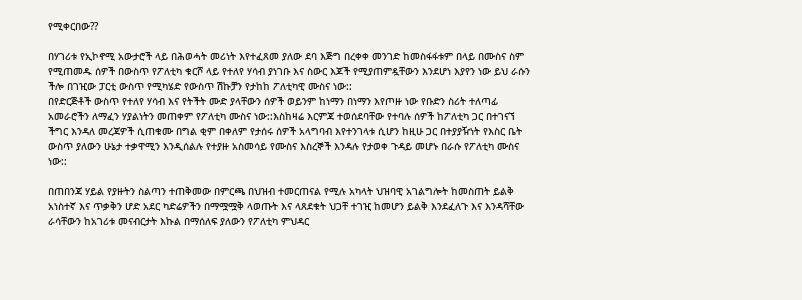የሚቀርበው??

በሃገሪቱ የኢኮኖሚ አውታሮች ላይ በሕወሓት መሪነት እየተፈጸመ ያለው ደባ እጅግ በረቀቀ መንገድ ከመስፋፋቱም በላይ በሙስና ስም የሚጠመዱ ሰዎች በውስጥ የፖለቲካ ቁርሾ ላይ የተለየ ሃሳብ ያነገቡ እና ስውር እጆች የሚያጠምዷቸውን እንደሆነ እያየን ነው ይህ ራሱን ችሎ በገዢው ፓርቲ ውስጥ የሚካሄድ የውስጥ ሽኩቻን የታከከ ፖለቲካዊ ሙስና ነው::
በየድርጅቶች ውስጥ የተለየ ሃሳብ እና የትችት ሙድ ያላቸውን ሰዎች ወይንም ከነማን በነማን እየጦዙ ነው የቡድን ስሪት ተለጣፊ አመራሮችን ለማፈን ሃያልነትን መጠቀም የፖለቲካ ሙስና ነው::እስከዛሬ እርምጃ ተወሰደባቸው የተባሉ ሰዎች ከፖለቲካ ጋር በተገናኘ ችግር እንዳለ መረጃዎች ሲጠቁሙ በግል ቂም በቀለም የታሰሩ ሰዎች አላግባብ እየተንገላቱ ሲሆን ከዚሁ ጋር በተያያዥነት የእስር ቤት ውስጥ ያለውን ሁኔታ ተቃዋሚን እንዲሰልሉ የተያዙ አስመሳይ የሙስና እስረኞች እንዳሉ የታወቀ ጉዳይ መሆኑ በራሱ የፖለቲካ ሙስና ነው::

በጠበንጃ ሃይል የያዙትን ስልጣን ተጠቅመው በምርጫ በህዝብ ተመርጠናል የሚሉ አካላት ህዝባዊ አገልግሎት ከመስጠት ይልቅ አነስተኛ እና ጥቃቅን ሆድ አደር ካድሬዎችን በማሟሟቅ ላወጡት እና ላጸደቁት ህጋቸ ተገዢ ከመሆን ይልቅ እንደፈለጉ እና እንዳሻቸው ራሳቸውን ከአገሪቱ መናብርታት እኩል በማሰለፍ ያለውን የፖለቲካ ምህዳር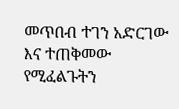መጥበብ ተገን አድርገው እና ተጠቅመው የሚፈልጉትን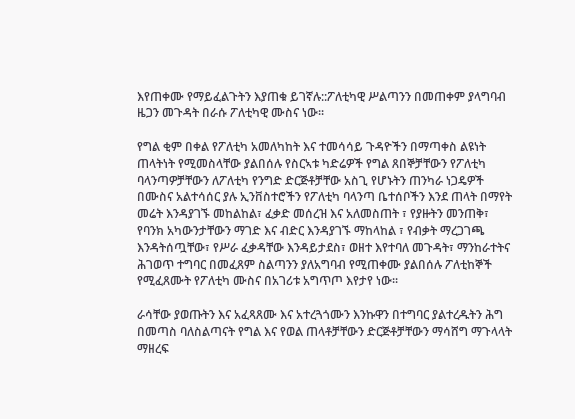እየጠቀሙ የማይፈልጉትን እያጠቁ ይገኛሉ::ፖለቲካዊ ሥልጣንን በመጠቀም ያላግባብ ዜጋን መጉዳት በራሱ ፖለቲካዊ ሙስና ነው፡፡

የግል ቂም በቀል የፖለቲካ አመለካከት እና ተመሳሳይ ጉዳዮችን በማጣቀስ ልዩነት ጠላትነት የሚመስላቸው ያልበሰሉ የስርኣቱ ካድሬዎች የግል ጸበኞቻቸውን የፖለቲካ ባላንጣዎቻቸውን ለፖለቲካ የንግድ ድርጅቶቻቸው አስጊ የሆኑትን ጠንካራ ነጋዴዎች በሙስና አልተሳሰር ያሉ ኢንቨስተሮችን የፖለቲካ ባላንጣ ቤተሰቦችን እንደ ጠላት በማየት መሬት እንዳያገኙ መከልከል፣ ፈቃድ መሰረዝ እና አለመስጠት ፣ የያዙትን መንጠቅ፣ የባንክ አካውንታቸውን ማገድ እና ብድር እንዳያገኙ ማከላከል ፣ የብቃት ማረጋገጫ እንዳትሰጧቸው፣ የሥራ ፈቃዳቸው እንዳይታደስ፣ ወዘተ እየተባለ መጉዳት፣ ማንከራተትና ሕገወጥ ተግባር በመፈጸም ስልጣንን ያለአግባብ የሚጠቀሙ ያልበሰሉ ፖለቲከኞች የሚፈጸሙት የፖለቲካ ሙስና በአገሪቱ አግጥጦ እየታየ ነው፡፡

ራሳቸው ያወጡትን እና አፈጻጸሙ እና አተረጓጎሙን እንኩዋን በተግባር ያልተረዱትን ሕግ በመጣስ ባለስልጣናት የግል እና የወል ጠላቶቻቸውን ድርጅቶቻቸውን ማሳሸግ ማጉላላት ማዘረፍ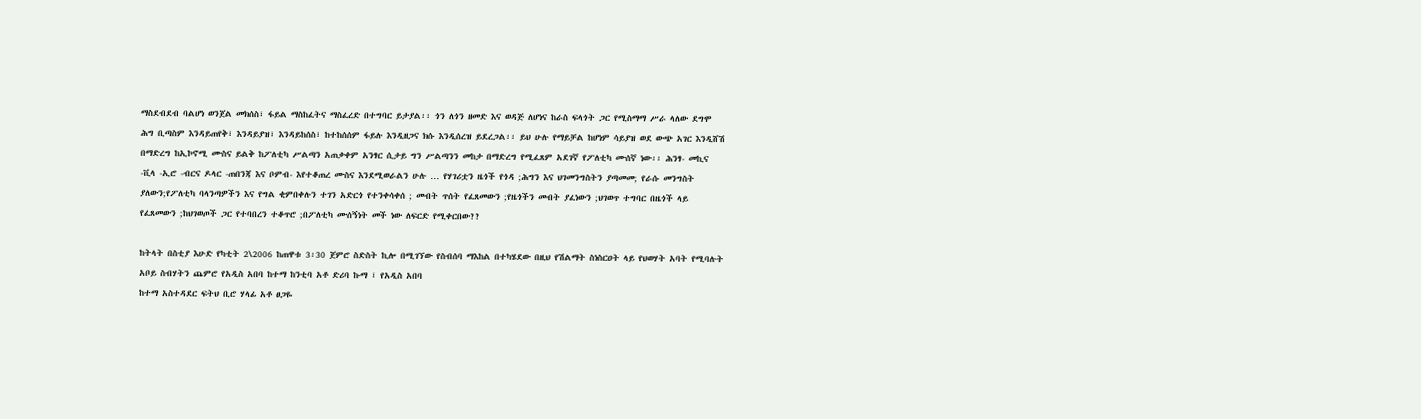ማስደብደብ ባልሆነ ወንጀል መክሰስ፣ ፋይል ማስከፈትና ማስፈረድ በተግባር ይታያል፡፡ ጎን ለጎን ዘመድ እና ወዳጅ ለሆነና ከራስ ፍላጎት ጋር የሚስማማ ሥራ ላለው ደግሞ ሕግ ቢጣስም እንዳይጠየቅ፣ እንዳይያዝ፣ እንዳይከሰስ፣ ከተከሰሰም ፋይሉ እንዲዘጋና ክሱ እንዲሰረዝ ይደረጋል፡፡ ይህ ሁሉ የማይቻል ከሆነም ሳይያዝ ወደ ውጭ አገር እንዲሸሽ በማድረግ ከኢኮኖሚ ሙስና ይልቅ ከፖለቲካ ሥልጣን አጠቃቀም አንፃር ሲታይ ግን ሥልጣንን መከታ በማድረግ የሚፈጸም አደገኛ የፖለቲካ ሙሰኛ ነው፡፡ ሕንፃ- መኪና -ቪላ -ኢሮ -ብርና ዶላር -ጠበንጃ እና ቦምብ- እየተቆጠረ ሙስና እንደሚወራልን ሁሉ … የሃገሪቷን ዜጎች የጎዳ ;ሕግን እና ህገመንግስትን ያጣመመ; የራሱ መንግስት ያለውን;የፖለቲካ ባላንጣዎችን እና የግል ቂምበቀሉን ተገን አድርጎ የተንቀሳቀሰ ; መብት ጥሰት የፈጸመውን ;የዜጎችን መብት ያፈነውን ;ህገወጥ ተግባር በዜጎች ላይ የፈጸመውን ;ከህገወጦች ጋር የተባበረን ተቆጥሮ ;በፖለቲካ ሙሰኝነት መች ነው ለፍርድ የሚቀርበው??

ከትላት በስቲያ እሁድ የካቲት 2\2006 ከጠዋቱ 3፡30 ጀምሮ ስድስት ኪሎ በሚገኘው የስብሰባ ማእከል በተካሄደው በዚህ የሽልማት ስነስርዐት ላይ የህወሃት አባት የሚባሉት አቦይ ስብሃትን ጨምሮ የአዲስ አበባ ከተማ ከንቲባ አቶ ድሪባ ኩማ ፣ የአዲስ አበባ
ከተማ አስተዳደር ፍትህ ቢሮ ሃላፊ አቶ ፀጋዬ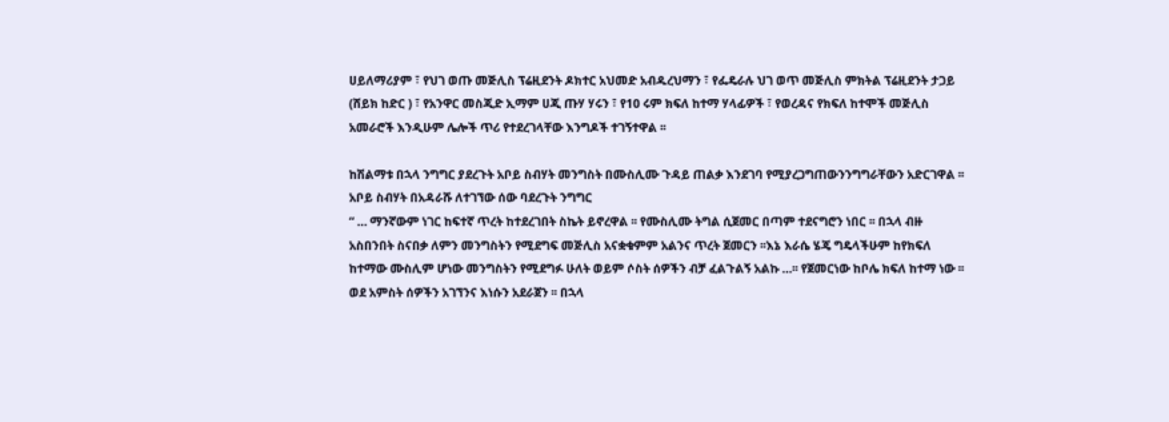ሀይለማሪያም ፣ የህገ ወጡ መጅሊስ ፕሬዚደንት ዶክተር አህመድ አብዱረህማን ፣ የፌዴራሉ ህገ ወጥ መጅሊስ ምክትል ፕሬዚደንት ታጋይ (ሸይክ ከድር ) ፣ የአንዋር መስጂድ ኢማም ሀጂ ጡሃ ሃሩን ፣ የ10 ሩም ክፍለ ከተማ ሃላፊዎች ፣ የወረዳና የክፍለ ከተሞች መጅሊስ አመራሮች እንዲሁም ሌሎች ጥሪ የተደረገላቸው እንግዶች ተገኝተዋል ፡፡

ከሽልማቱ በኋላ ንግግር ያደረጉት አቦይ ስብሃት መንግስት በሙስሊሙ ጉዳይ ጠልቃ እንደገባ የሚያረጋግጠውንንግግራቸውን አድርገዋል ፡፡ አቦይ ስብሃት በአዳራሹ ለተገኘው ሰው ባደረጉት ንግግር
“ … ማንኛውም ነገር ከፍተኛ ጥረት ከተደረገበት ስኬት ይኖረዋል ፡፡ የሙስሊሙ ትግል ሲጀመር በጣም ተደናግሮን ነበር ፡፡ በኋላ ብዙ አስበንበት ስናበቃ ለምን መንግስትን የሚደግፍ መጅሊስ አናቋቁምም አልንና ጥረት ጀመርን ፡፡እኔ እራሴ ሄጄ ግዴላችሁም ከየክፍለ ከተማው ሙስሊም ሆነው መንግስትን የሚደግፉ ሁለት ወይም ሶስት ሰዎችን ብቻ ፈልጉልኝ አልኩ …፡፡ የጀመርነው ከቦሌ ክፍለ ከተማ ነው ፡፡ ወደ አምስት ሰዎችን አገኘንና እነሱን አደራጀን ፡፡ በኋላ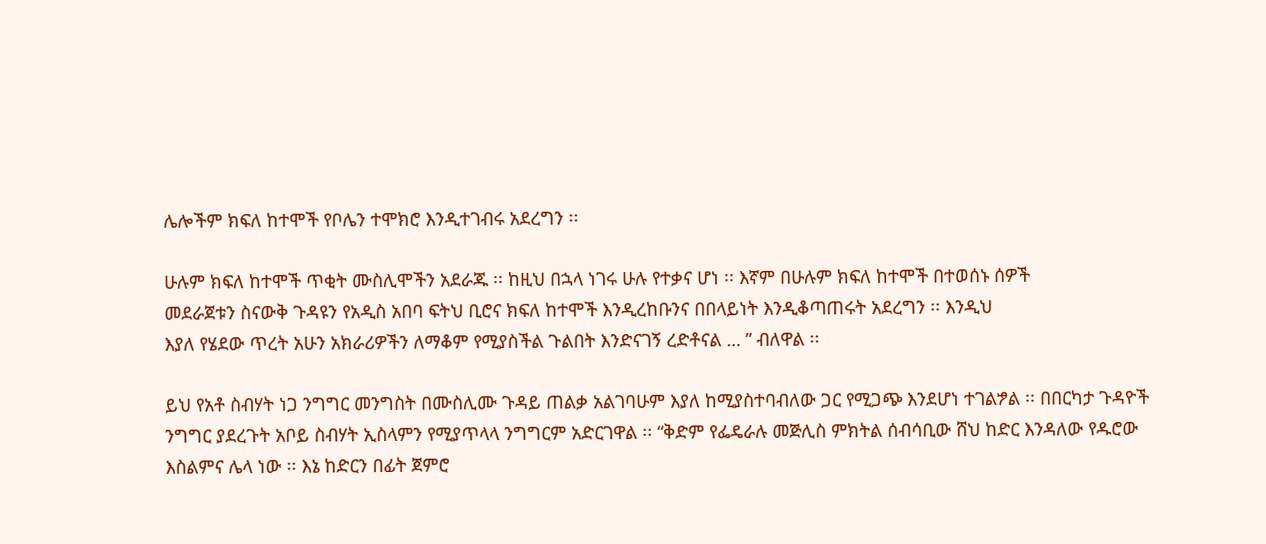ሌሎችም ክፍለ ከተሞች የቦሌን ተሞክሮ እንዲተገብሩ አደረግን ፡፡

ሁሉም ክፍለ ከተሞች ጥቂት ሙስሊሞችን አደራጁ ፡፡ ከዚህ በኋላ ነገሩ ሁሉ የተቃና ሆነ ፡፡ እኛም በሁሉም ክፍለ ከተሞች በተወሰኑ ሰዎች
መደራጀቱን ስናውቅ ጉዳዩን የአዲስ አበባ ፍትህ ቢሮና ክፍለ ከተሞች እንዲረከቡንና በበላይነት እንዲቆጣጠሩት አደረግን ፡፡ እንዲህ
እያለ የሄደው ጥረት አሁን አክራሪዎችን ለማቆም የሚያስችል ጉልበት እንድናገኝ ረድቶናል … ” ብለዋል ፡፡

ይህ የአቶ ስብሃት ነጋ ንግግር መንግስት በሙስሊሙ ጉዳይ ጠልቃ አልገባሁም እያለ ከሚያስተባብለው ጋር የሚጋጭ እንደሆነ ተገልፇል ፡፡ በበርካታ ጉዳዮች ንግግር ያደረጉት አቦይ ስብሃት ኢስላምን የሚያጥላላ ንግግርም አድርገዋል ፡፡ “ቅድም የፌዴራሉ መጅሊስ ምክትል ሰብሳቢው ሸህ ከድር እንዳለው የዱሮው እስልምና ሌላ ነው ፡፡ እኔ ከድርን በፊት ጀምሮ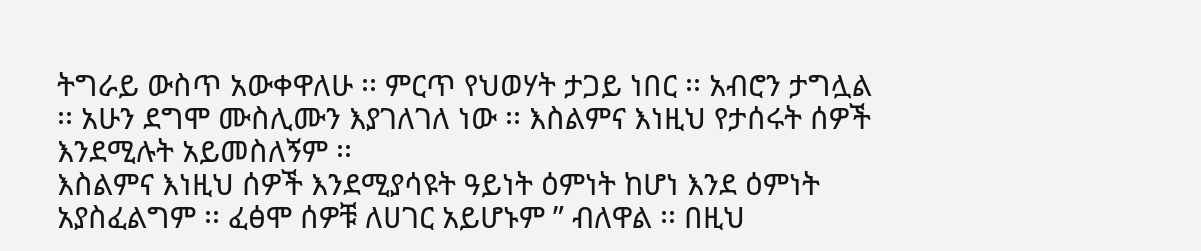ትግራይ ውስጥ አውቀዋለሁ ፡፡ ምርጥ የህወሃት ታጋይ ነበር ፡፡ አብሮን ታግሏል ፡፡ አሁን ደግሞ ሙስሊሙን እያገለገለ ነው ፡፡ እስልምና እነዚህ የታሰሩት ሰዎች እንደሚሉት አይመስለኝም ፡፡
እስልምና እነዚህ ሰዎች እንደሚያሳዩት ዓይነት ዕምነት ከሆነ እንደ ዕምነት አያስፈልግም ፡፡ ፈፅሞ ሰዎቹ ለሀገር አይሆኑም ” ብለዋል ፡፡ በዚህ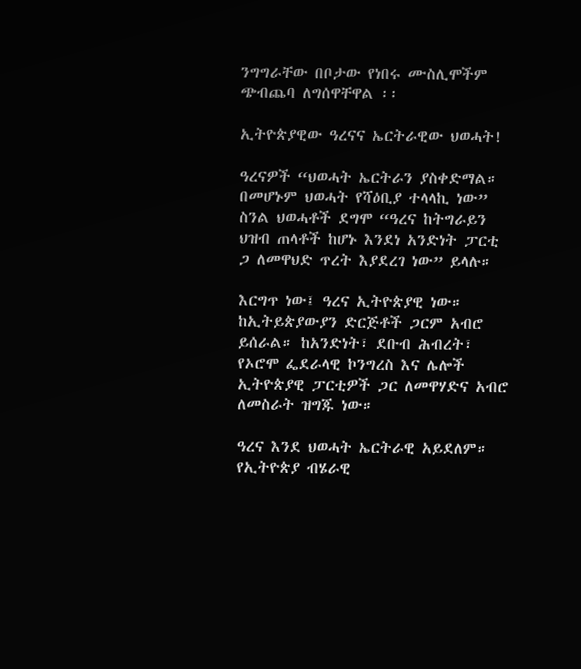ንግግራቸው በቦታው የነበሩ ሙስሊሞችም ጭብጨባ ለግሰዋቸዋል ፡፡

ኢትዮጵያዊው ዓረናና ኤርትራዊው ህወሓት!

ዓረናዎች “ህወሓት ኤርትራን ያስቀድማል። በመሆኑም ህወሓት የሻዕቢያ ተላላኪ ነው” ስንል ህወሓቶች ደግሞ “ዓረና ከትግራይን ህዝብ ጠላቶች ከሆኑ እንደነ አንድነት ፓርቲ ጋ ለመዋህድ ጥረት እያደረገ ነው” ይላሉ።

እርግጥ ነው፤ ዓረና ኢትዮጵያዊ ነው። ከኢትይጵያውያን ድርጅቶች ጋርም አብሮ ይሰራል። ከአንድነት፣ ደቡብ ሕብረት፣ የኦሮሞ ፌደራላዊ ኮንግረስ እና ሌሎች ኢትዮጵያዊ ፓርቲዎች ጋር ለመዋሃድና አብሮ ለመስራት ዝግጁ ነው።

ዓረና እንደ ህወሓት ኤርትራዊ አይደለም። የኢትዮጵያ ብሄራዊ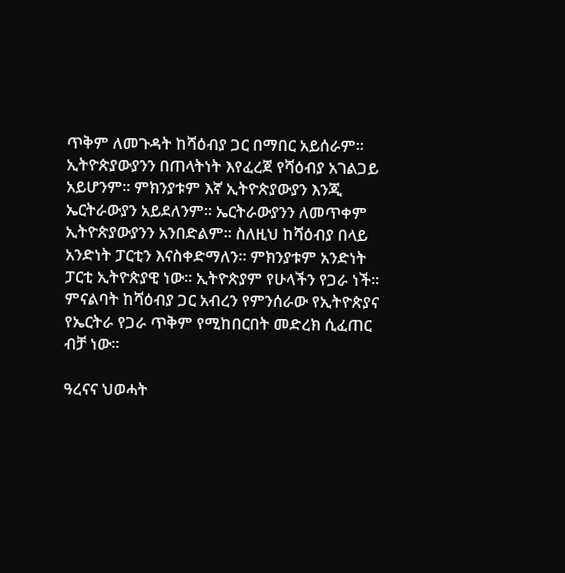ጥቅም ለመጉዳት ከሻዕብያ ጋር በማበር አይሰራም። ኢትዮጵያውያንን በጠላትነት እየፈረጀ የሻዕብያ አገልጋይ አይሆንም። ምክንያቱም እኛ ኢትዮጵያውያን እንጂ ኤርትራውያን አይደለንም። ኤርትራውያንን ለመጥቀም ኢትዮጵያውያንን አንበድልም። ስለዚህ ከሻዕብያ በላይ አንድነት ፓርቲን እናስቀድማለን። ምክንያቱም አንድነት ፓርቲ ኢትዮጵያዊ ነው። ኢትዮጵያም የሁላችን የጋራ ነች። ምናልባት ከሻዕብያ ጋር አብረን የምንሰራው የኢትዮጵያና የኤርትራ የጋራ ጥቅም የሚከበርበት መድረክ ሲፈጠር ብቻ ነው።

ዓረናና ህወሓት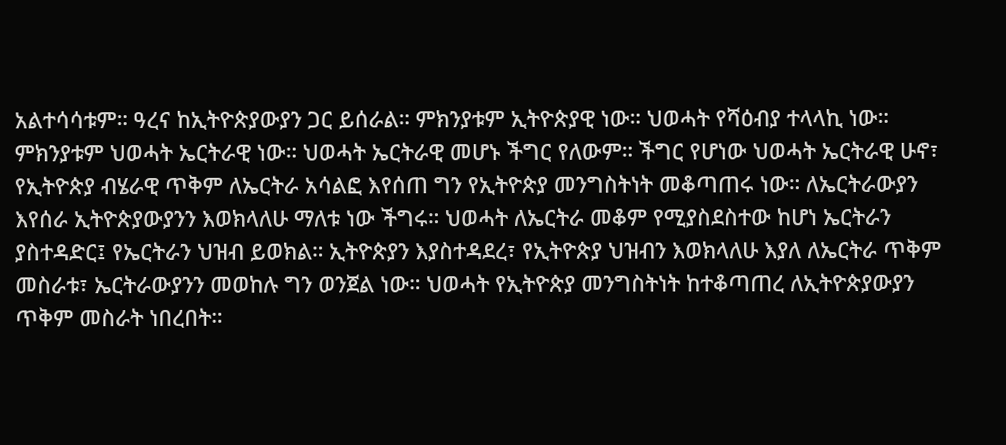አልተሳሳቱም። ዓረና ከኢትዮጵያውያን ጋር ይሰራል። ምክንያቱም ኢትዮጵያዊ ነው። ህወሓት የሻዕብያ ተላላኪ ነው። ምክንያቱም ህወሓት ኤርትራዊ ነው። ህወሓት ኤርትራዊ መሆኑ ችግር የለውም። ችግር የሆነው ህወሓት ኤርትራዊ ሁኖ፣ የኢትዮጵያ ብሄራዊ ጥቅም ለኤርትራ አሳልፎ እየሰጠ ግን የኢትዮጵያ መንግስትነት መቆጣጠሩ ነው። ለኤርትራውያን እየሰራ ኢትዮጵያውያንን እወክላለሁ ማለቱ ነው ችግሩ። ህወሓት ለኤርትራ መቆም የሚያስደስተው ከሆነ ኤርትራን ያስተዳድር፤ የኤርትራን ህዝብ ይወክል። ኢትዮጵያን እያስተዳደረ፣ የኢትዮጵያ ህዝብን እወክላለሁ እያለ ለኤርትራ ጥቅም መስራቱ፣ ኤርትራውያንን መወከሉ ግን ወንጀል ነው። ህወሓት የኢትዮጵያ መንግስትነት ከተቆጣጠረ ለኢትዮጵያውያን ጥቅም መስራት ነበረበት።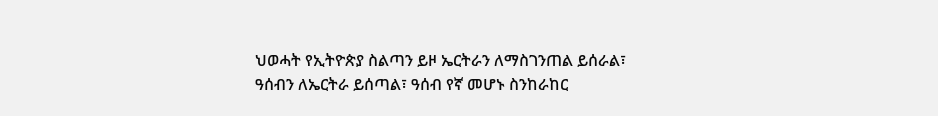ህወሓት የኢትዮጵያ ስልጣን ይዞ ኤርትራን ለማስገንጠል ይሰራል፣ ዓሰብን ለኤርትራ ይሰጣል፣ ዓሰብ የኛ መሆኑ ስንከራከር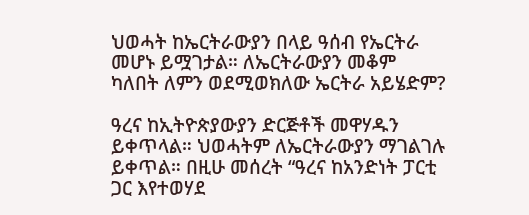ህወሓት ከኤርትራውያን በላይ ዓሰብ የኤርትራ መሆኑ ይሟገታል። ለኤርትራውያን መቆም ካለበት ለምን ወደሚወክለው ኤርትራ አይሄድም?

ዓረና ከኢትዮጵያውያን ድርጅቶች መዋሃዱን ይቀጥላል። ህወሓትም ለኤርትራውያን ማገልገሉ ይቀጥል። በዚሁ መሰረት “ዓረና ከአንድነት ፓርቲ ጋር እየተወሃደ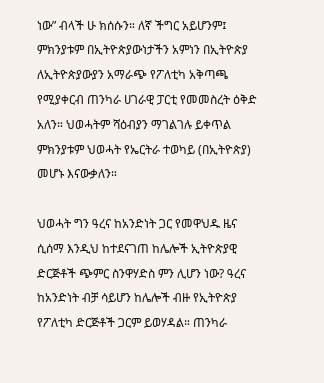ነው” ብላች ሁ ክሰሱን። ለኛ ችግር አይሆንም፤ ምክንያቱም በኢትዮጵያውነታችን አምነን በኢትዮጵያ ለኢትዮጵያውያን አማራጭ የፖለቲካ አቅጣጫ የሚያቀርብ ጠንካራ ሀገራዊ ፓርቲ የመመስረት ዕቅድ አለን። ህወሓትም ሻዕብያን ማገልገሉ ይቀጥል ምክንያቱም ህወሓት የኤርትራ ተወካይ (በኢትዮጵያ) መሆኑ እናውቃለን።

ህወሓት ግን ዓረና ከአንድነት ጋር የመዋህዱ ዜና ሲሰማ እንዲህ ከተደናገጠ ከሌሎች ኢትዮጵያዊ ድርጅቶች ጭምር ስንዋሃድስ ምን ሊሆን ነው? ዓረና ከአንድነት ብቻ ሳይሆን ከሌሎች ብዙ የኢትዮጵያ የፖለቲካ ድርጅቶች ጋርም ይወሃዳል። ጠንካራ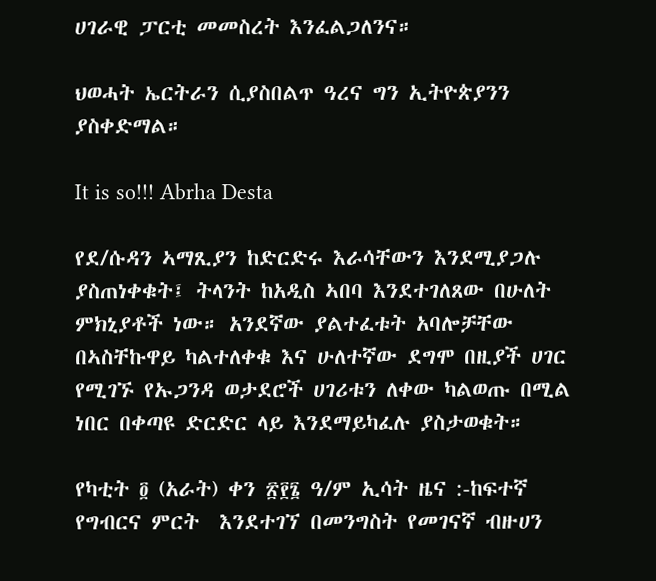ሀገራዊ ፓርቲ መመስረት እንፈልጋለንና።

ህወሓት ኤርትራን ሲያስበልጥ ዓረና ግን ኢትዮጵያንን ያስቀድማል።

It is so!!! Abrha Desta

የደ/ሱዳን ኣማጺያን ከድርድሩ እራሳቸውን እንደሚያጋሉ ያስጠነቀቁት፤ ትላንት ከአዲስ ኣበባ እንደተገለጸው በሁለት ምክኒያቶች ነው። አንደኛው ያልተፈቱት አባሎቻቸው በኣስቸኩዋይ ካልተለቀቁ እና ሁለተኛው ደግሞ በዚያች ሀገር የሚገኙ የኡጋንዳ ወታደሮች ሀገሪቱን ለቀው ካልወጡ በሚል ነበር በቀጣዩ ድርድር ላይ እንደማይካፈሉ ያስታወቁት።

የካቲት ፬ (አራት) ቀን ፳፻፮ ዓ/ም ኢሳት ዜና :-ከፍተኛ የግብርና ምርት  እንደተገኘ በመንግስት የመገናኛ ብዙሀን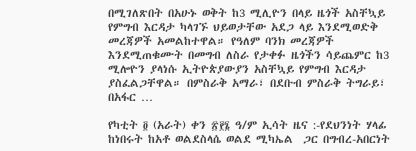በሚገለጽበት በአሁኑ ወቅት ከ3 ሚሊዮን በላይ ዜጎች አስቸኳይ የምግብ እርዳታ ካላገኙ ህይወታቸው አደጋ ላይ እንደሚወድቅ መረጃዎች አመልከተዋል። የዓለም ባንክ መረጃዎች እንደሚጠቁሙት በመግብ ለስራ የታቀፉ ዜጎችን ሳይጨምር ከ3 ሚሎዮን ያላነሱ ኢትዮጵያውያን አስቸኳይ የምግብ እርዳታ ያስፈልጋቸዋል። በምስራቅ አማራ፣ በደቡብ ምስራቅ ትግራይ፣ በአፋር …

የካቲት ፬ (አራት) ቀን ፳፻፮ ዓ/ም ኢሳት ዜና :-የደህንነት ሃላፊ ከነበሩት ከአቶ ወልደስላሴ ወልደ ሚካኤል  ጋር በግብረ-አበርነት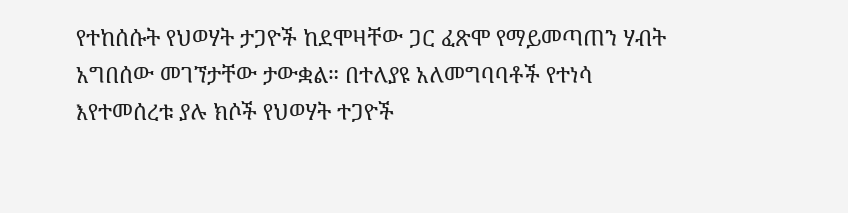የተከሰሱት የህወሃት ታጋዮች ከደሞዛቸው ጋር ፈጽሞ የማይመጣጠን ሃብት አግበሰው መገኘታቸው ታውቋል። በተለያዩ አለመግባባቶች የተነሳ እየተመሰረቱ ያሉ ክሶች የህወሃት ተጋዮች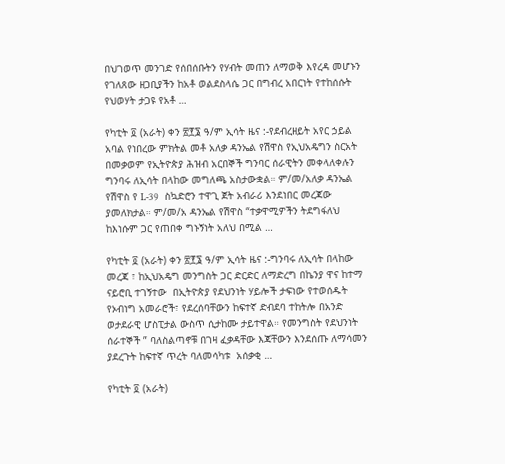በህገወጥ መንገድ የሰበሰቡትን የሃብት መጠን ለማወቅ እየረዳ መሆኑን የገለጸው ዘጋቢያችን ከአቶ ወልደስላሴ ጋር በግብረ አበርነት የተከሰሱት የህወሃት ታጋዩ የአቶ …

የካቲት ፬ (አራት) ቀን ፳፻፮ ዓ/ም ኢሳት ዜና :-የደብረዘይት አየር ኃይል አባል የነበረው ምክትል መቶ አለቃ ዳንኤል የሽዋስ የኢህአዴግን ስርአት በመቃወም የኢትዮጵያ ሕዝብ አርበኞች ግንባር ሰራዊትን መቀላለቀሉን ግንባሩ ለኢሳት በላከው መግለጫ አስታውቋል። ም/መ/አለቃ ዳንኤል የሽዋስ የ L-39  ስኳድሮን ተዋጊ ጀት አብራሪ እንደነበር መረጃው ያመለክታል። ም/መ/አ ዳንኤል የሽዋስ “ተቃዋሚዎችን ትደግፋለህ ከእነሱም ጋር የጠበቀ ግኑኝነት አለህ በሚል …

የካቲት ፬ (አራት) ቀን ፳፻፮ ዓ/ም ኢሳት ዜና :-ግንባሩ ለኢሳት በላከው መረጃ ፣ ከኢህአዴግ መንግስት ጋር ድርድር ለማድረግ በኬንያ ዋና ከተማ ናይሮቢ ተገኝተው  በኢትዮጵያ የደህንነት ሃይሎች ታፍነው የተወሰዱት የኦብነግ አመራሮች፣ የደረሰባቸውን ከፍተኛ ድብደባ ተከትሎ በአንድ ወታደራዊ ሆስፒታል ውስጥ ሲታከሙ ታይተዋል። የመንግስት የደህንነት ሰራተኞች ” ባለስልጣኖቹ በገዛ ፈቃዳቸው እጃቸውን እንደሰጡ ለማሳመን ያደረጉት ከፍተኛ ጥረት ባለመሳካቱ  አሰቃቂ …

የካቲት ፬ (አራት)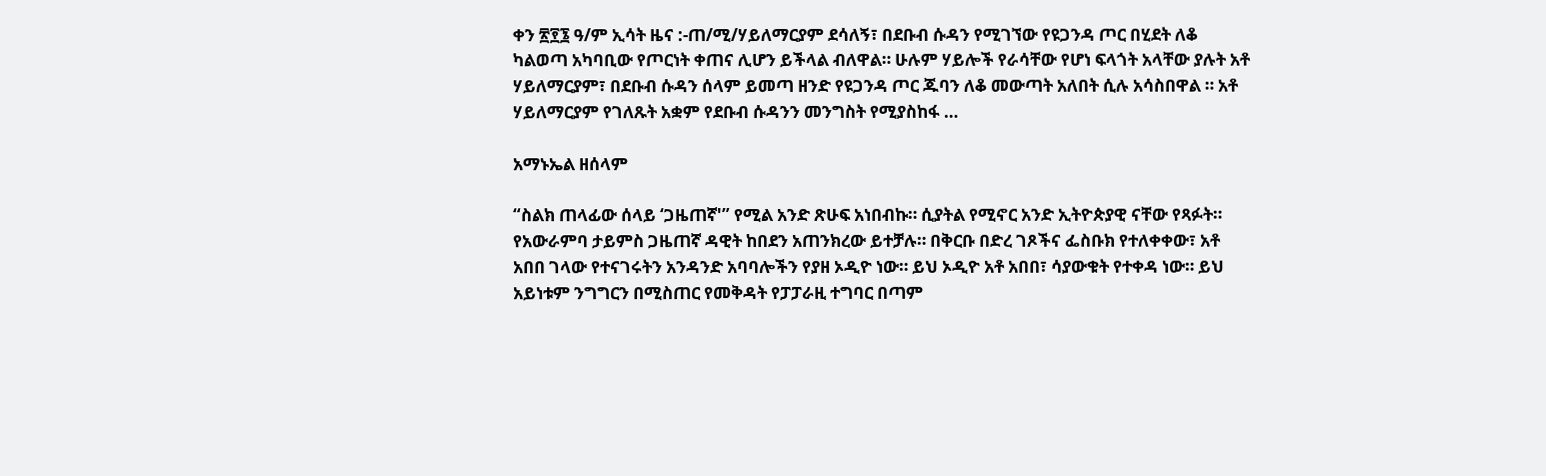ቀን ፳፻፮ ዓ/ም ኢሳት ዜና :-ጠ/ሚ/ሃይለማርያም ደሳለኝ፣ በደቡብ ሱዳን የሚገኘው የዩጋንዳ ጦር በሂደት ለቆ ካልወጣ አካባቢው የጦርነት ቀጠና ሊሆን ይችላል ብለዋል። ሁሉም ሃይሎች የራሳቸው የሆነ ፍላጎት አላቸው ያሉት አቶ ሃይለማርያም፣ በደቡብ ሱዳን ሰላም ይመጣ ዘንድ የዩጋንዳ ጦር ጁባን ለቆ መውጣት አለበት ሲሉ አሳስበዋል ። አቶ ሃይለማርያም የገለጹት አቋም የደቡብ ሱዳንን መንግስት የሚያስከፋ …

አማኑኤል ዘሰላም

“ስልክ ጠላፊው ሰላይ ‘ጋዜጠኛ'” የሚል አንድ ጽሁፍ አነበብኩ። ሲያትል የሚኖር አንድ ኢትዮጵያዊ ናቸው የጻፉት። የአውራምባ ታይምስ ጋዜጠኛ ዳዊት ከበደን አጠንክረው ይተቻሉ። በቅርቡ በድረ ገጾችና ፌስቡክ የተለቀቀው፣ አቶ አበበ ገላው የተናገሩትን አንዳንድ አባባሎችን የያዘ ኦዲዮ ነው። ይህ ኦዲዮ አቶ አበበ፣ ሳያውቁት የተቀዳ ነው። ይህ አይነቱም ንግግርን በሚስጠር የመቅዳት የፓፓራዚ ተግባር በጣም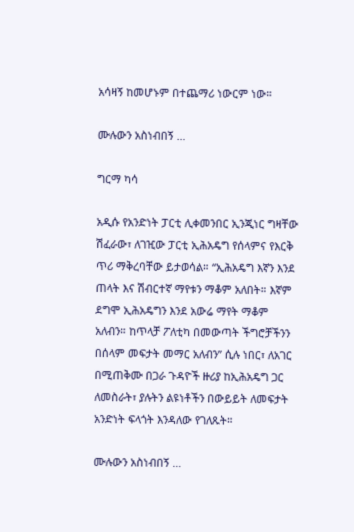አሳዛኝ ከመሆኑም በተጨማሪ ነውርም ነው።

ሙሉውን አስነብበኝ …

ግርማ ካሳ

አዲሱ የአንድነት ፓርቲ ሊቀመንበር ኢንጂነር ግዛቸው ሽፈራው፣ ለገዢው ፓርቲ ኢሕአዴግ የሰላምና የእርቅ ጥሪ ማቅረባቸው ይታወሳል። “ኢሕአዴግ እኛን እንደ ጠላት እና ሽብርተኛ ማየቱን ማቆም አለበት። እኛም ደግሞ ኢሕአዴግን እንደ አውሬ ማየት ማቆም አለብን። ከጥላቻ ፖለቲካ በመውጣት ችግሮቻችንን በሰላም መፍታት መማር አለብን” ሲሉ ነበር፣ ለአገር በሚጠቅሙ በጋራ ጉዳዮች ዙሪያ ከኢሕአዴግ ጋር ለመስራት፣ ያሉትን ልዩነቶችን በውይይት ለመፍታት አንድነት ፍላጎት እንዳለው የገለጹት።

ሙሉውን አስነብበኝ …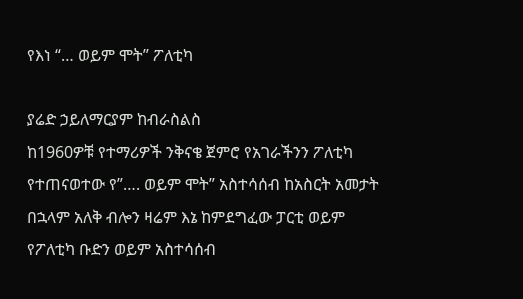የእነ “… ወይም ሞት” ፖለቲካ

ያሬድ ኃይለማርያም ከብራስልስ
ከ1960ዎቹ የተማሪዎች ንቅናቄ ጀምሮ የአገራችንን ፖለቲካ የተጠናወተው የ”…. ወይም ሞት” አስተሳሰብ ከአስርት አመታት በኋላም አለቅ ብሎን ዛሬም እኔ ከምደግፈው ፓርቲ ወይም የፖለቲካ ቡድን ወይም አስተሳሰብ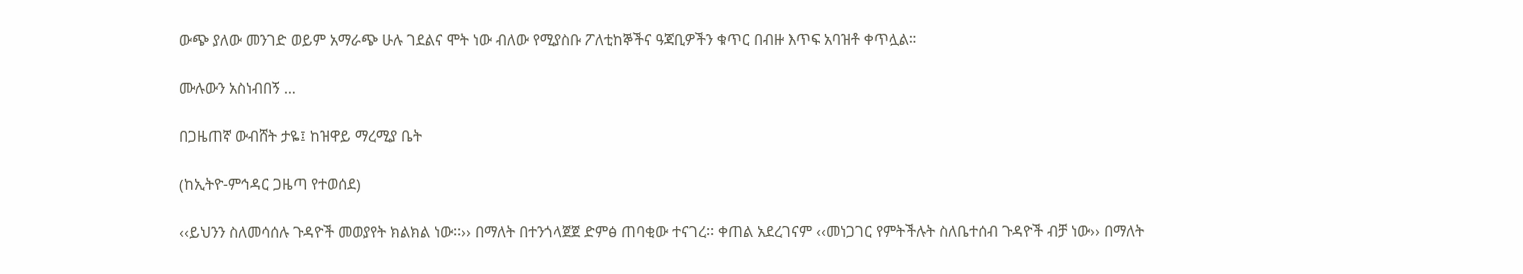ውጭ ያለው መንገድ ወይም አማራጭ ሁሉ ገደልና ሞት ነው ብለው የሚያስቡ ፖለቲከኞችና ዓጃቢዎችን ቁጥር በብዙ እጥፍ አባዝቶ ቀጥሏል።

ሙሉውን አስነብበኝ …

በጋዜጠኛ ውብሸት ታዬ፤ ከዝዋይ ማረሚያ ቤት

(ከኢትዮ-ምኅዳር ጋዜጣ የተወሰደ)

‹‹ይህንን ስለመሳሰሉ ጉዳዮች መወያየት ክልክል ነው፡፡›› በማለት በተንጎላጀጀ ድምፅ ጠባቂው ተናገረ፡፡ ቀጠል አደረገናም ‹‹መነጋገር የምትችሉት ስለቤተሰብ ጉዳዮች ብቻ ነው›› በማለት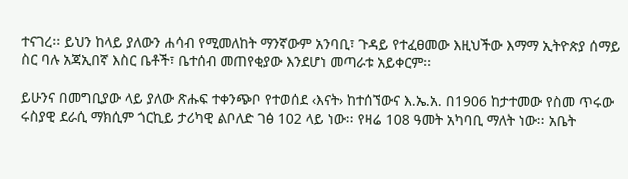ተናገረ፡፡ ይህን ከላይ ያለውን ሐሳብ የሚመለከት ማንኛውም አንባቢ፣ ጉዳይ የተፈፀመው እዚህችው እማማ ኢትዮጵያ ሰማይ ስር ባሉ አጃኢበኛ እስር ቤቶች፣ ቤተሰብ መጠየቂያው እንደሆነ መጣራቱ አይቀርም፡፡

ይሁንና በመግቢያው ላይ ያለው ጽሑፍ ተቀንጭቦ የተወሰደ ‹እናት› ከተሰኘውና እ.ኤ.አ. በ1906 ከታተመው የስመ ጥሩው ሩስያዊ ደራሲ ማክሲም ጎርኪይ ታሪካዊ ልቦለድ ገፅ 102 ላይ ነው፡፡ የዛሬ 108 ዓመት አካባቢ ማለት ነው፡፡ አቤት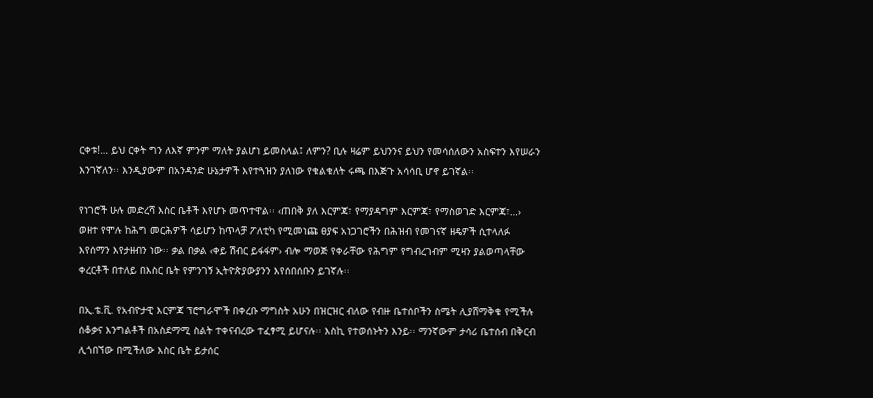ርቀቱ!… ይህ ርቀት ግን ለእኛ ምንም ማለት ያልሆነ ይመስላል፤ ለምን? ቢሉ ዛሬም ይህንንና ይህን የመሳሰለውን አስፍተን እየሠራን እንገኛለን፡፡ እንዲያውም በአንዳንድ ሁኔታዎች እየተጓዝን ያለነው የቁልቁለት ሩጫ በእጅጉ አሳሳቢ ሆኖ ይገኛል፡፡

የነገሮች ሁሉ መድረሻ እስር ቤቶች እየሆኑ መጥተዋል፡፡ ‹ጠበቅ ያለ እርምጃ፣ የማያዳግም እርምጃ፣ የማስወገድ እርምጃ፣…› ወዘተ የሞሉ ከሕግ መርሕዎች ሳይሆን ከጥላቻ ፖለቲካ የሚመነጩ ፀያፍ አነጋገሮችን በሕዝብ የመገናኛ ዘዴዎች ሲተላለፉ እየሰማን እየታዘብን ነው፡፡ ቃል በቃል ‹ቀይ ሽብር ይፋፋም› ብሎ ማወጅ የቀራቸው የሕግም የግብረገብም ሚዛን ያልወጣላቸው ቀረርቶች በተለይ በእስር ቤት የምንገኝ ኢትዮጵያውያንን እየሰበሰቡን ይገኛሉ፡፡

በኢ.ቴ.ቪ. የአብዮታዊ እርምጃ ፕሮግራሞች በቀረቡ ማግስት አሁን በዝርዝር ብለው የብዙ ቤተሰቦችን ስሜት ሊያሸማቅቁ የሚችሉ ሰቆቃና እንግልቶች በአስደማሚ ስልት ተቀናብረው ተፈፃሚ ይሆናሉ፡፡ እስኪ የተወሰኑትን እንይ፡፡ ማንኛውም ታሳሪ ቤተሰብ በቅርብ ሊጎበኘው በሚችለው እስር ቤት ይታሰር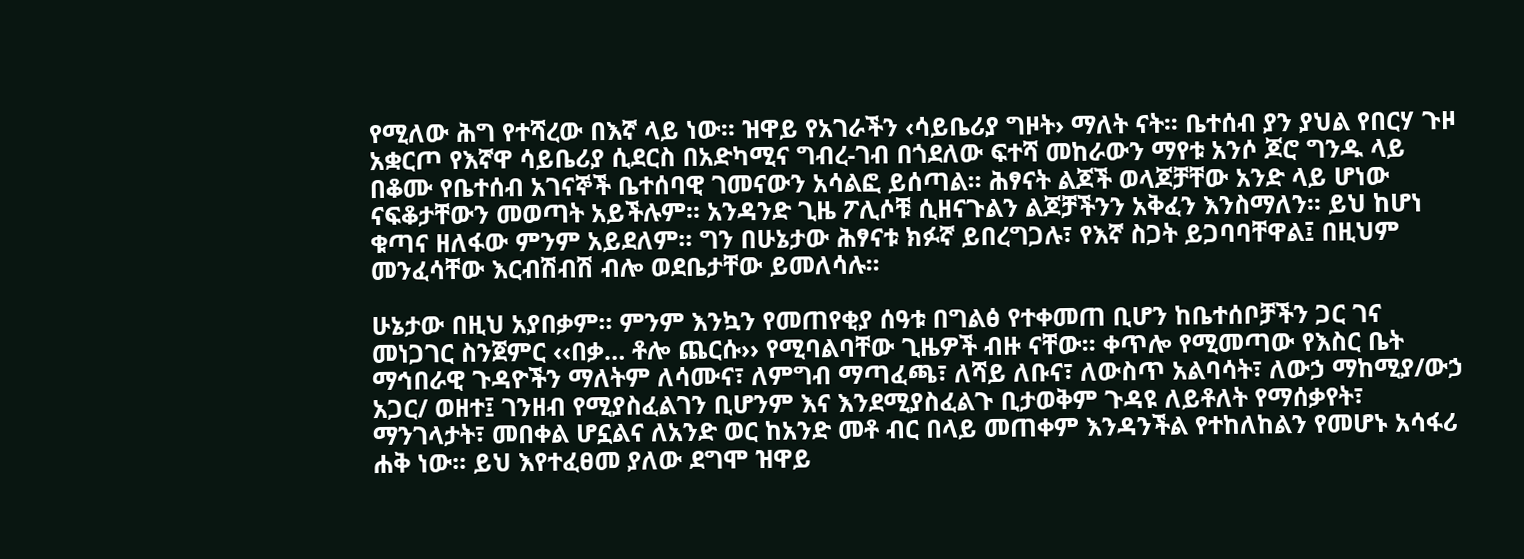የሚለው ሕግ የተሻረው በእኛ ላይ ነው፡፡ ዝዋይ የአገራችን ‹ሳይቤሪያ ግዞት› ማለት ናት፡፡ ቤተሰብ ያን ያህል የበርሃ ጉዞ አቋርጦ የእኛዋ ሳይቤሪያ ሲደርስ በአድካሚና ግብረ-ገብ በጎደለው ፍተሻ መከራውን ማየቱ አንሶ ጆሮ ግንዱ ላይ በቆሙ የቤተሰብ አገናኞች ቤተሰባዊ ገመናውን አሳልፎ ይሰጣል፡፡ ሕፃናት ልጆች ወላጆቻቸው አንድ ላይ ሆነው ናፍቆታቸውን መወጣት አይችሉም፡፡ አንዳንድ ጊዜ ፖሊሶቹ ሲዘናጉልን ልጆቻችንን አቅፈን እንስማለን፡፡ ይህ ከሆነ ቁጣና ዘለፋው ምንም አይደለም፡፡ ግን በሁኔታው ሕፃናቱ ክፉኛ ይበረግጋሉ፣ የእኛ ስጋት ይጋባባቸዋል፤ በዚህም መንፈሳቸው እርብሽብሽ ብሎ ወደቤታቸው ይመለሳሉ፡፡

ሁኔታው በዚህ አያበቃም፡፡ ምንም እንኳን የመጠየቂያ ሰዓቱ በግልፅ የተቀመጠ ቢሆን ከቤተሰቦቻችን ጋር ገና መነጋገር ስንጀምር ‹‹በቃ… ቶሎ ጨርሱ›› የሚባልባቸው ጊዜዎች ብዙ ናቸው፡፡ ቀጥሎ የሚመጣው የእስር ቤት ማኅበራዊ ጉዳዮችን ማለትም ለሳሙና፣ ለምግብ ማጣፈጫ፣ ለሻይ ለቡና፣ ለውስጥ አልባሳት፣ ለውኃ ማከሚያ/ውኃ አጋር/ ወዘተ፤ ገንዘብ የሚያስፈልገን ቢሆንም እና እንደሚያስፈልጉ ቢታወቅም ጉዳዩ ለይቶለት የማሰቃየት፣ ማንገላታት፣ መበቀል ሆኗልና ለአንድ ወር ከአንድ መቶ ብር በላይ መጠቀም እንዳንችል የተከለከልን የመሆኑ አሳፋሪ ሐቅ ነው፡፡ ይህ እየተፈፀመ ያለው ደግሞ ዝዋይ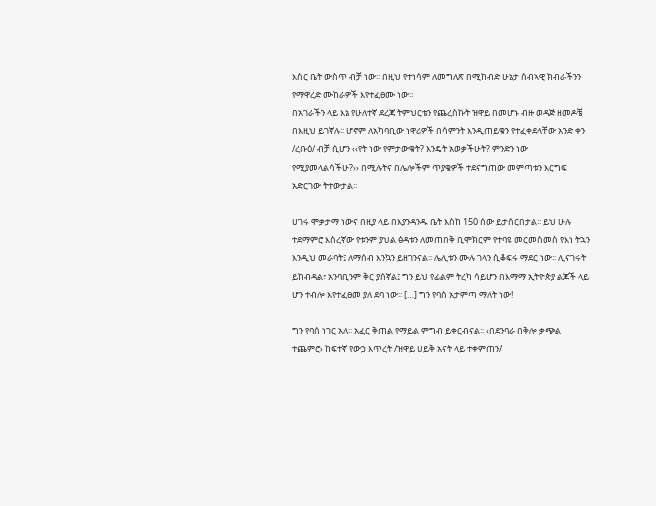እስር ቤት ውስጥ ብቻ ነው፡፡ በዚህ የተነሳም ለመግለጽ በሚከብድ ሁኔታ ሰብኣዊ ክብራችንን የማዋረድ ሙከራዎች እየተፈፀሙ ነው፡፡
በአገራችን ላይ እኔ የሁለተኛ ደረጃ ትምህርቴን የጨረስኩት ዝዋይ በመሆኑ ብዙ ወዳጅ ዘመዶቼ በእዚህ ይገኛሉ፡፡ ሆኖም ለአካባቢው ነዋሪዎች በሳምንት እንዲጠይቁን የተፈቀደላቸው አንድ ቀን /ረቡዕ/ ብቻ ሲሆን ‹‹የት ነው የምታውቁት? እንዴት አወቃችሁት? ምንድን ነው የሚያመላልሳችሁ?›› በሚሉትና በሌሎችም ጥያቄዎች ተደናግጠው መምጣቱን እርግፍ አድርገው ትተውታል፡፡

ሀገሩ ሞቃታማ ነውና በዚያ ላይ በእያንዳንዱ ቤት እስከ 150 ሰው ይታሰርበታል፡፡ ይህ ሁሉ ተደማምሮ እስረኛው የቱንም ያህል ፅዳቱን ለመጠበቅ ቢሞክርም የተባዩ መርመስመስ የእነ ትኋን እንዲህ መራባት፤ ለማሰብ እንኳን ይዘገንናል፡፡ ሌሊቱን ሙሉ ገላን ሲቆፍሩ ማደር ነው፡፡ ሊናገሩት ይከብዳል፣ አንባቢንም ቅር ያሰኛል፤ ግን ይህ የፊልም ትረካ ሳይሆን በእማማ ኢትዮጵያ ልጆች ላይ ሆን ተብሎ እየተፈፀመ ያለ ደባ ነው፡፡ […] ግን የባሰ አታምጣ ማለት ነው!

ግን የባሰ ነገር አለ፡፡ አፈር ቅጠል የማይል ምግብ ይቀርብናል፡፡ ‹በደንባራ በቅሎ ቃጭል ተጨምሮ› ከፍተኛ የውኃ እጥረት /ዝዋይ ሀይቅ አናት ላይ ተቀምጠን/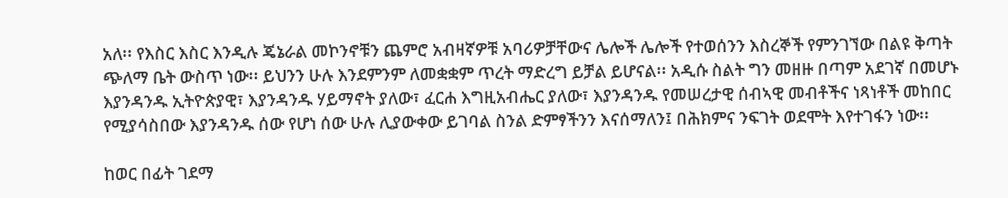አለ፡፡ የእስር እስር እንዲሉ ጄኔራል መኮንኖቹን ጨምሮ አብዛኛዎቹ አባሪዎቻቸውና ሌሎች ሌሎች የተወሰንን እስረኞች የምንገኘው በልዩ ቅጣት ጭለማ ቤት ውስጥ ነው፡፡ ይህንን ሁሉ እንደምንም ለመቋቋም ጥረት ማድረግ ይቻል ይሆናል፡፡ አዲሱ ስልት ግን መዘዙ በጣም አደገኛ በመሆኑ እያንዳንዱ ኢትዮጵያዊ፣ እያንዳንዱ ሃይማኖት ያለው፣ ፈርሐ እግዚአብሔር ያለው፣ እያንዳንዱ የመሠረታዊ ሰብኣዊ መብቶችና ነጻነቶች መከበር የሚያሳስበው እያንዳንዱ ሰው የሆነ ሰው ሁሉ ሊያውቀው ይገባል ስንል ድምፃችንን እናሰማለን፤ በሕክምና ንፍገት ወደሞት እየተገፋን ነው፡፡

ከወር በፊት ገደማ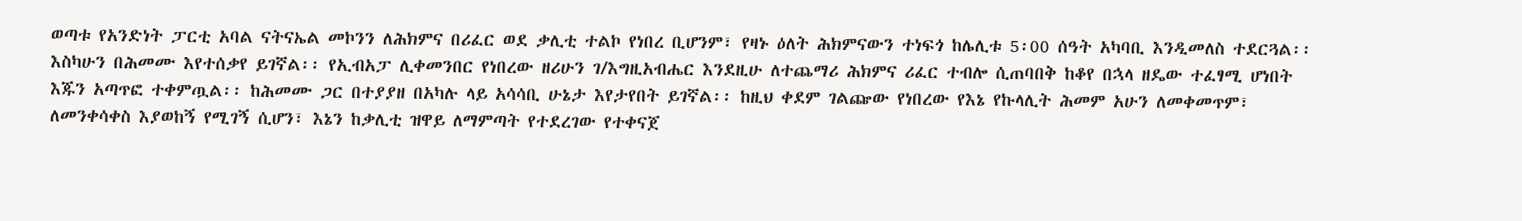ወጣቱ የአንድነት ፓርቲ አባል ናትናኤል መኮንን ለሕክምና በሪፈር ወደ ቃሊቲ ተልኮ የነበረ ቢሆንም፣ የዛኑ ዕለት ሕክምናውን ተነፍጎ ከሌሊቱ 5፡00 ሰዓት አካባቢ እንዲመለስ ተደርጓል፡፡ እስካሁን በሕመሙ እየተሰቃየ ይገኛል፡፡ የኢብአፓ ሊቀመንበር የነበረው ዘሪሁን ገ/እግዚአብሔር እንደዚሁ ለተጨማሪ ሕክምና ሪፈር ተብሎ ሲጠባበቅ ከቆየ በኋላ ዘዴው ተፈፃሚ ሆነበት እጁን አጣጥፎ ተቀምጧል፡፡ ከሕመሙ ጋር በተያያዘ በአካሉ ላይ አሳሳቢ ሁኔታ እየታየበት ይገኛል፡፡ ከዚህ ቀደም ገልጬው የነበረው የእኔ የኩላሊት ሕመም አሁን ለመቀመጥም፣ ለመንቀሳቀስ እያወከኝ የሚገኝ ሲሆን፣ እኔን ከቃሊቲ ዝዋይ ለማምጣት የተደረገው የተቀናጀ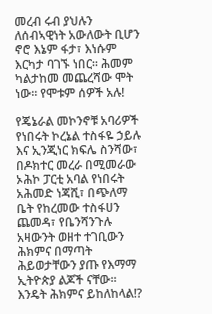መረብ ሩብ ያህሉን ለሰብኣዊነት አውለውት ቢሆን ኖሮ እኔም ፋታ፣ እነሱም እርካታ ባገኙ ነበር፡፡ ሕመም ካልታከመ መጨረሻው ሞት ነው፡፡ የሞቱም ሰዎች አሉ!

የጄኔራል መኮንኖቹ አባሪዎች የነበሩት ኮረኔል ተስፋዬ ኃይሉ እና ኢንጂነር ክፍሌ ስንሻው፣ በዶክተር መረራ በሚመራው ኦሕኮ ፓርቲ አባል የነበሩት አሕመድ ነጃሺ፣ በጭለማ ቤት የከረመው ተስፋሀን ጨመዳ፣ የቤንሻንጉሉ አዛውንት ወዘተ ተገቢውን ሕክምና በማጣት ሕይወታቸውን ያጡ የእማማ ኢትዮጵያ ልጆች ናቸው፡፡ እንዴት ሕክምና ይከለከላል!?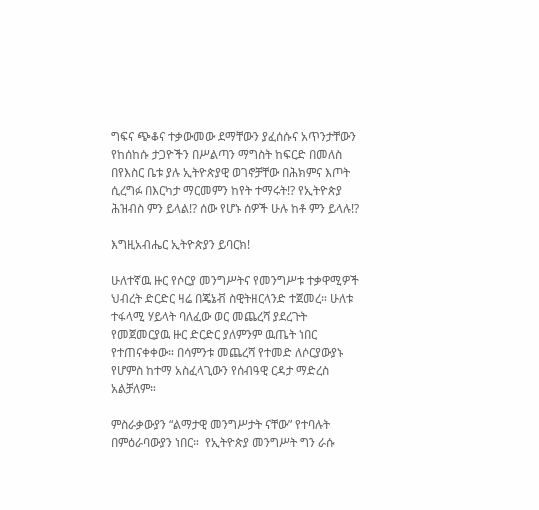ግፍና ጭቆና ተቃውመው ደማቸውን ያፈሰሱና አጥንታቸውን የከሰከሱ ታጋዮችን በሥልጣን ማግስት ከፍርድ በመለስ በየእስር ቤቱ ያሉ ኢትዮጵያዊ ወገኖቻቸው በሕክምና እጦት ሲረግፉ በእርካታ ማርመምን ከየት ተማሩት!? የኢትዮጵያ ሕዝብስ ምን ይላል!? ሰው የሆኑ ሰዎች ሁሉ ከቶ ምን ይላሉ!?

እግዚአብሔር ኢትዮጵያን ይባርክ!

ሁለተኛዉ ዙር የሶርያ መንግሥትና የመንግሥቱ ተቃዋሚዎች ህብረት ድርድር ዛሬ በጄኔቭ ስዊትዘርላንድ ተጀመረ። ሁለቱ ተፋላሚ ሃይላት ባለፈው ወር መጨረሻ ያደረጉት የመጀመርያዉ ዙር ድርድር ያለምንም ዉጤት ነበር የተጠናቀቀው። በሳምንቱ መጨረሻ የተመድ ለሶርያውያኑ የሆምስ ከተማ አስፈላጊውን የሰብዓዊ ርዳታ ማድረስ አልቻለም።

ምስራቃውያን “ልማታዊ መንግሥታት ናቸው” የተባሉት በምዕራባውያን ነበር።  የኢትዮጵያ መንግሥት ግን ራሱ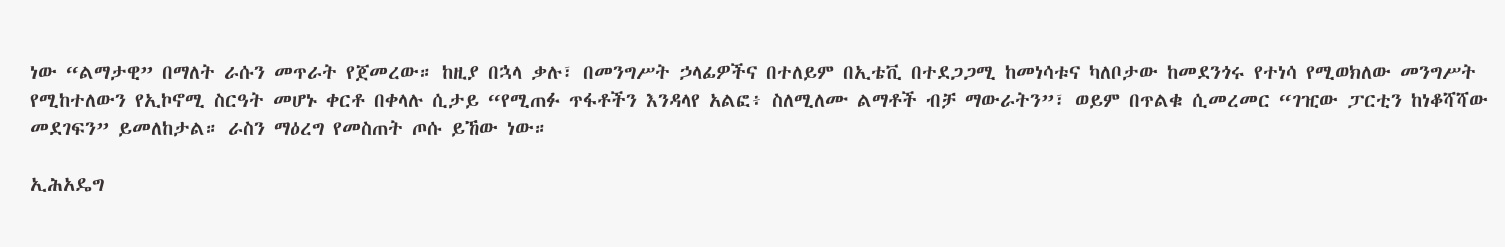ነው “ልማታዊ” በማለት ራሱን መጥራት የጀመረው። ከዚያ በኋላ ቃሉ፣ በመንግሥት ኃላፊዎችና በተለይም በኢቴቪ በተደጋጋሚ ከመነሳቱና ካለቦታው ከመደንጎሩ የተነሳ የሚወክለው መንግሥት የሚከተለውን የኢኮኖሚ ስርዓት መሆኑ ቀርቶ በቀላሉ ሲታይ “የሚጠፉ ጥፋቶችን እንዳላየ አልፎ፥ ስለሚለሙ ልማቶች ብቻ ማውራትን”፣ ወይም በጥልቁ ሲመረመር “ገዢው ፓርቲን ከነቆሻሻው መደገፍን” ይመለከታል። ራስን ማዕረግ የመስጠት ጦሱ ይኸው ነው።

ኢሕአዴግ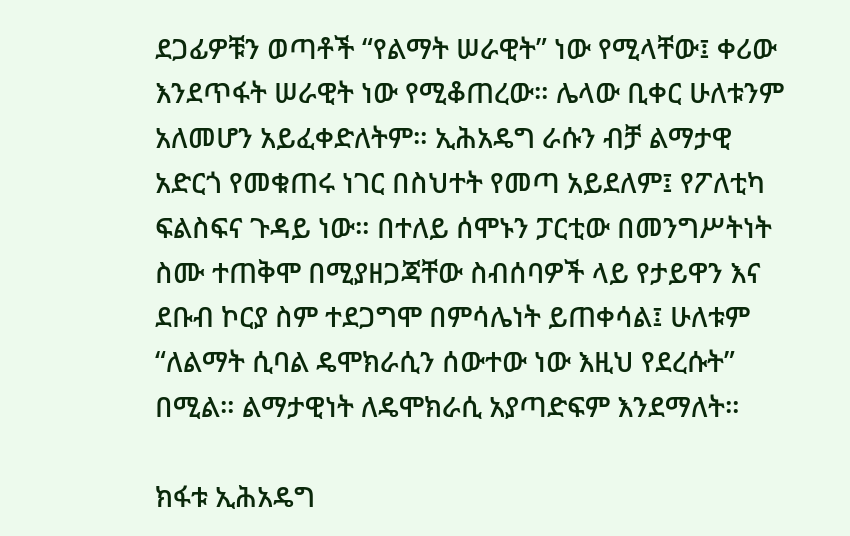ደጋፊዎቹን ወጣቶች “የልማት ሠራዊት” ነው የሚላቸው፤ ቀሪው እንደጥፋት ሠራዊት ነው የሚቆጠረው። ሌላው ቢቀር ሁለቱንም አለመሆን አይፈቀድለትም። ኢሕአዴግ ራሱን ብቻ ልማታዊ አድርጎ የመቁጠሩ ነገር በስህተት የመጣ አይደለም፤ የፖለቲካ ፍልስፍና ጉዳይ ነው። በተለይ ሰሞኑን ፓርቲው በመንግሥትነት ስሙ ተጠቅሞ በሚያዘጋጃቸው ስብሰባዎች ላይ የታይዋን እና ደቡብ ኮርያ ስም ተደጋግሞ በምሳሌነት ይጠቀሳል፤ ሁለቱም “ለልማት ሲባል ዴሞክራሲን ሰውተው ነው እዚህ የደረሱት” በሚል። ልማታዊነት ለዴሞክራሲ አያጣድፍም እንደማለት።

ክፋቱ ኢሕአዴግ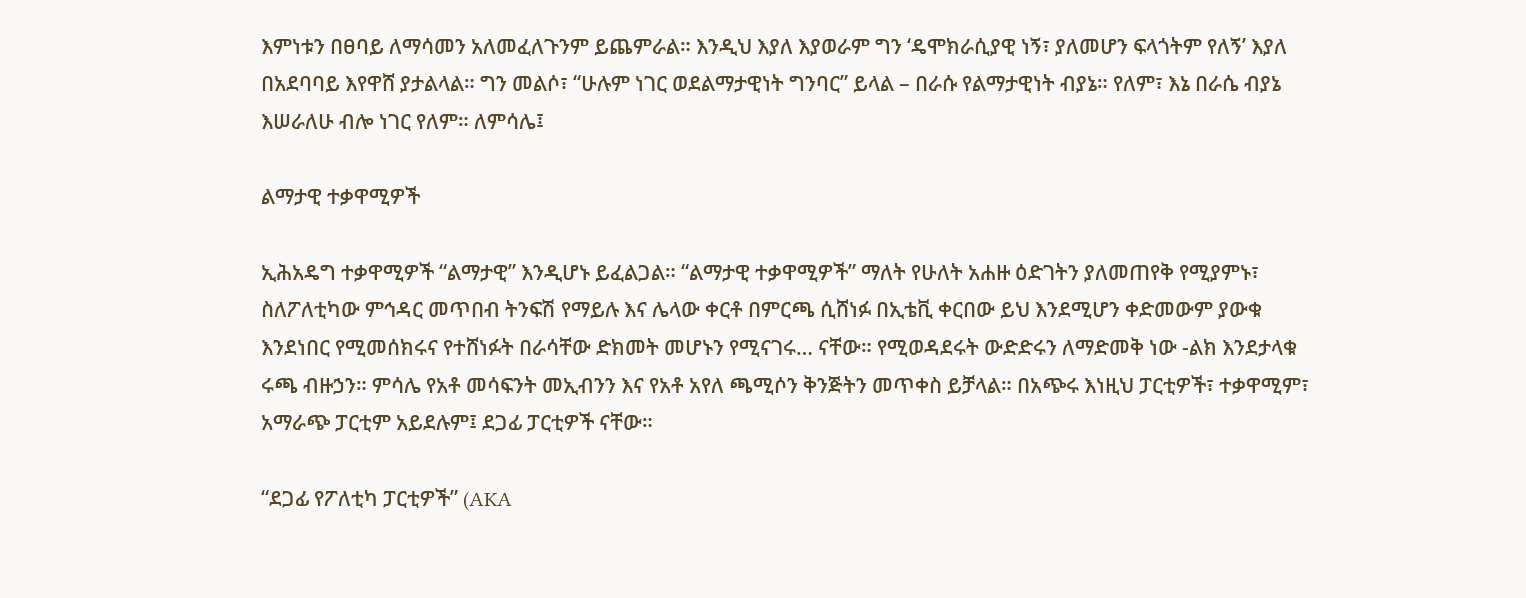እምነቱን በፀባይ ለማሳመን አለመፈለጉንም ይጨምራል። እንዲህ እያለ እያወራም ግን ‘ዴሞክራሲያዊ ነኝ፣ ያለመሆን ፍላጎትም የለኝ’ እያለ በአደባባይ እየዋሸ ያታልላል። ግን መልሶ፣ “ሁሉም ነገር ወደልማታዊነት ግንባር” ይላል – በራሱ የልማታዊነት ብያኔ። የለም፣ እኔ በራሴ ብያኔ እሠራለሁ ብሎ ነገር የለም። ለምሳሌ፤

ልማታዊ ተቃዋሚዎች

ኢሕአዴግ ተቃዋሚዎች “ልማታዊ” እንዲሆኑ ይፈልጋል። “ልማታዊ ተቃዋሚዎች” ማለት የሁለት አሐዙ ዕድገትን ያለመጠየቅ የሚያምኑ፣ ስለፖለቲካው ምኅዳር መጥበብ ትንፍሽ የማይሉ እና ሌላው ቀርቶ በምርጫ ሲሸነፉ በኢቴቪ ቀርበው ይህ እንደሚሆን ቀድመውም ያውቁ እንደነበር የሚመሰክሩና የተሸነፉት በራሳቸው ድክመት መሆኑን የሚናገሩ… ናቸው። የሚወዳደሩት ውድድሩን ለማድመቅ ነው -ልክ እንደታላቁ ሩጫ ብዙኃን። ምሳሌ የአቶ መሳፍንት መኢብንን እና የአቶ አየለ ጫሚሶን ቅንጅትን መጥቀስ ይቻላል። በአጭሩ እነዚህ ፓርቲዎች፣ ተቃዋሚም፣ አማራጭ ፓርቲም አይደሉም፤ ደጋፊ ፓርቲዎች ናቸው።

“ደጋፊ የፖለቲካ ፓርቲዎች” (AKA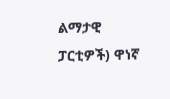ልማታዊ ፓርቲዎች) ዋነኛ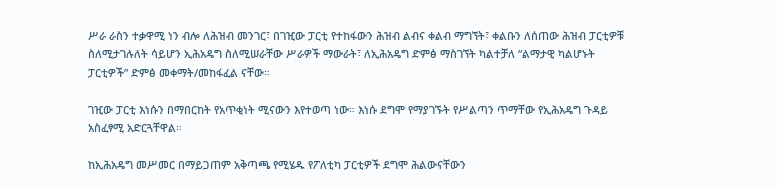ሥራ ራስን ተቃዋሚ ነን ብሎ ለሕዝብ መንገር፣ በገዢው ፓርቲ የተከፋውን ሕዝብ ልብና ቀልብ ማግኘት፣ ቀልቡን ለሰጠው ሕዝብ ፓርቲዎቹ ስለሚታገሉለት ሳይሆን ኢሕአዴግ ስለሚሠራቸው ሥራዎች ማውራት፣ ለኢሕአዴግ ድምፅ ማስገኘት ካልተቻለ “ልማታዊ ካልሆኑት ፓርቲዎች” ድምፅ መቀማት/መከፋፈል ናቸው።

ገዢው ፓርቲ እነሱን በማበርከት የአጥቂነት ሚናውን እየተወጣ ነው። እነሱ ደግሞ የማያገኙት የሥልጣን ጥማቸው የኢሕአዴግ ጉዳይ አስፈፃሚ አድርጓቸዋል።

ከኢሕአዴግ መሥመር በማይጋጠም አቅጣጫ የሚሄዱ የፖለቲካ ፓርቲዎች ደግሞ ሕልውናቸውን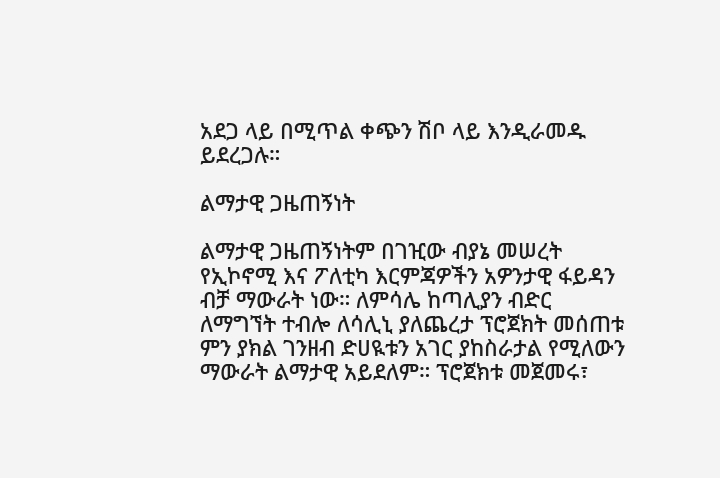አደጋ ላይ በሚጥል ቀጭን ሽቦ ላይ እንዲራመዱ ይደረጋሉ።

ልማታዊ ጋዜጠኝነት

ልማታዊ ጋዜጠኝነትም በገዢው ብያኔ መሠረት የኢኮኖሚ እና ፖለቲካ እርምጃዎችን አዎንታዊ ፋይዳን ብቻ ማውራት ነው። ለምሳሌ ከጣሊያን ብድር ለማግኘት ተብሎ ለሳሊኒ ያለጨረታ ፕሮጀክት መሰጠቱ ምን ያክል ገንዘብ ድሀዪቱን አገር ያከስራታል የሚለውን ማውራት ልማታዊ አይደለም። ፕሮጀክቱ መጀመሩ፣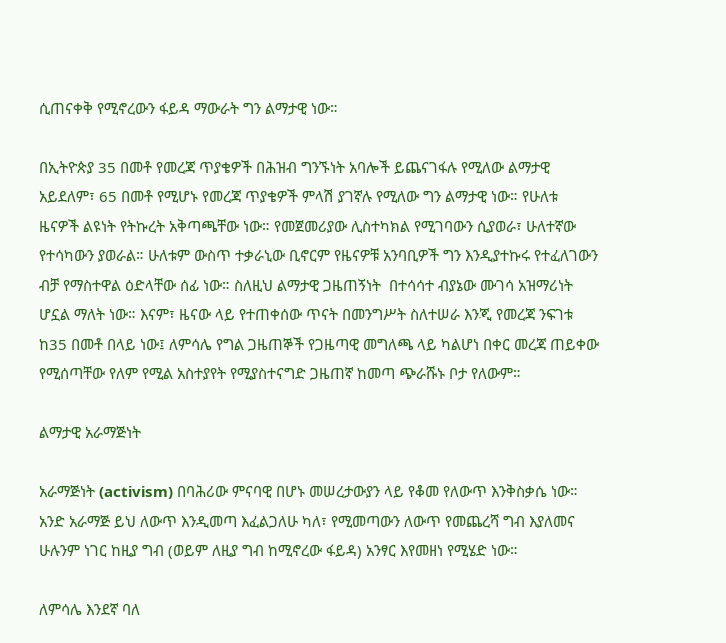ሲጠናቀቅ የሚኖረውን ፋይዳ ማውራት ግን ልማታዊ ነው።

በኢትዮጵያ 35 በመቶ የመረጃ ጥያቄዎች በሕዝብ ግንኙነት አባሎች ይጨናገፋሉ የሚለው ልማታዊ አይደለም፣ 65 በመቶ የሚሆኑ የመረጃ ጥያቄዎች ምላሽ ያገኛሉ የሚለው ግን ልማታዊ ነው። የሁለቱ ዜናዎች ልዩነት የትኩረት አቅጣጫቸው ነው። የመጀመሪያው ሊስተካክል የሚገባውን ሲያወራ፣ ሁለተኛው የተሳካውን ያወራል። ሁለቱም ውስጥ ተቃራኒው ቢኖርም የዜናዎቹ አንባቢዎች ግን እንዲያተኩሩ የተፈለገውን ብቻ የማስተዋል ዕድላቸው ሰፊ ነው። ስለዚህ ልማታዊ ጋዜጠኝነት  በተሳሳተ ብያኔው ሙገሳ አዝማሪነት ሆኗል ማለት ነው። እናም፣ ዜናው ላይ የተጠቀሰው ጥናት በመንግሥት ስለተሠራ እንጂ የመረጃ ንፍገቱ ከ35 በመቶ በላይ ነው፤ ለምሳሌ የግል ጋዜጠኞች የጋዜጣዊ መግለጫ ላይ ካልሆነ በቀር መረጃ ጠይቀው የሚሰጣቸው የለም የሚል አስተያየት የሚያስተናግድ ጋዜጠኛ ከመጣ ጭራሹኑ ቦታ የለውም።

ልማታዊ አራማጅነት

አራማጅነት (activism) በባሕሪው ምናባዊ በሆኑ መሠረታውያን ላይ የቆመ የለውጥ እንቅስቃሴ ነው። አንድ አራማጅ ይህ ለውጥ እንዲመጣ እፈልጋለሁ ካለ፣ የሚመጣውን ለውጥ የመጨረሻ ግብ እያለመና ሁሉንም ነገር ከዚያ ግብ (ወይም ለዚያ ግብ ከሚኖረው ፋይዳ) አንፃር እየመዘነ የሚሄድ ነው።

ለምሳሌ እንደኛ ባለ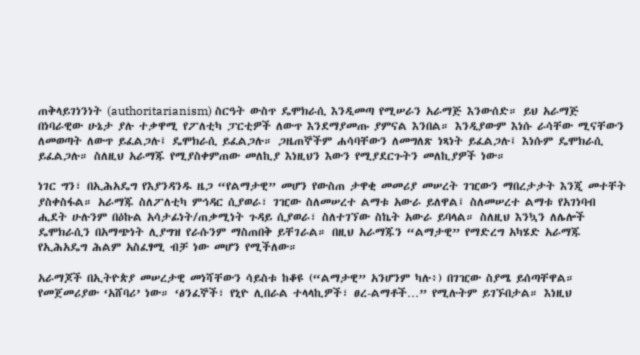ጠቅላይገነንነት (authoritarianism) ስርዓት ውስጥ ዴሞክራሲ እንዲመጣ የሚሠራን አራማጅ እንውሰድ። ይህ አራማጅ በነባራዊው ሁኔታ ያሉ ተቃዋሚ የፖለቲካ ፓርቲዎች ለውጥ እንደማያመጡ ያምናል እንበል። እንዲያውም እነሱ ራሳቸው ሚናቸውን ለመወጣት ለውጥ ይፈልጋሉ፤ ዴሞክራሲ ይፈልጋሉ። ጋዜጠኞችም ሐሳባቸውን ለመግለጽ ነጻነት ይፈልጋሉ፤ እነሱም ዴሞክራሲ ይፈልጋሉ። ስለዚህ አራማጁ የሚያስቀምጠው መለኪያ እነዚህን እውን የሚያደርጉትን መለኪያዎች ነው።

ነገር ግን፣ በኢሕአዴግ የእያንዳንዱ ዜጋ “የልማታዊ” መሆን የውስጠ ታዋቂ መመሪያ መሠረት ገዢውን ማበረታታት እንጂ መተቸት ያስቀስፋል። አራማጁ ስለፖለቲካ ምኅዳር ሲያወራ፣ ገዢው ስለመሠረተ ልማቱ አውራ ይለዋል፤ ስለመሠረተ ልማቱ የአገነባብ ሒደት ሁሉንም በዕኩል አሳታፊነት/ጠቃሚነት ጉዳይ ሲያወራ፣ ስለተገኘው ስኬት አውራ ይባላል። ስለዚህ እንኳን ለሌሎች ዴሞክራሲን በአማጭነት ሊያግዝ የራሱንም ማስጠበቅ ይቸገራል። በዚህ አራማጁን “ልማታዊ” የማድረግ አካሄድ አራማጁ የኢሕአዴግ ሕልም አስፈፃሚ ብቻ ነው መሆን የሚችለው።

አራማጆች በኢትዮጵያ መሠረታዊ መነሻቸውን ሳይስቱ ከቆዩ (“ልማታዊ” አንሆንም ካሉ፥) በገዢው ስያሜ ይሰጣቸዋል። የመጀመሪያው ‘አሸባሪ’ ነው። ‘ፅንፈኞች፣ የኒዮ ሊበራል ተላላኪዎች፣ ፀረ-ልማቶች…” የሚሉትም ይገኙበታል። እነዚህ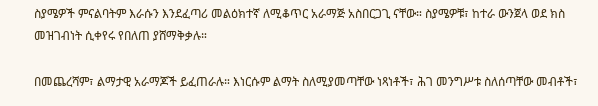ስያሜዎች ምናልባትም እራሱን እንደፈጣሪ መልዕክተኛ ለሚቆጥር አራማጅ አስበርጋጊ ናቸው። ስያሜዎቹ፣ ከተራ ውንጀላ ወደ ክስ መዝገብነት ሲቀየሩ የበለጠ ያሸማቅቃሉ።

በመጨረሻም፣ ልማታዊ አራማጆች ይፈጠራሉ። እነርሱም ልማት ስለሚያመጣቸው ነጻነቶች፣ ሕገ መንግሥቱ ስለሰጣቸው መብቶች፣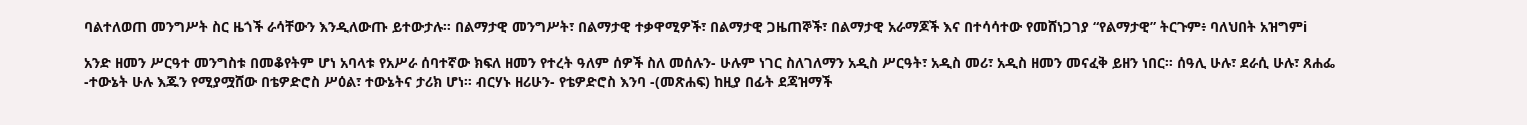ባልተለወጠ መንግሥት ስር ዜጎች ራሳቸውን እንዲለውጡ ይተውታሉ። በልማታዊ መንግሥት፣ በልማታዊ ተቃዋሚዎች፣ በልማታዊ ጋዜጠኞች፣ በልማታዊ አራማጆች እና በተሳሳተው የመሸነጋገያ “የልማታዊ” ትርጉም፥ ባለህበት አዝግምi

አንድ ዘመን ሥርዓተ መንግስቱ በመቆየትም ሆነ አባላቱ የአሥራ ሰባተኛው ክፍለ ዘመን የተረት ዓለም ሰዎች ስለ መሰሉን- ሁሉም ነገር ስለገለማን አዲስ ሥርዓት፣ አዲስ መሪ፣ አዲስ ዘመን መናፈቅ ይዘን ነበር። ሰዓሊ ሁሉ፣ ደራሲ ሁሉ፣ ጸሐፌ -ተውኔት ሁሉ እጁን የሚያሟሸው በቴዎድሮስ ሥዕል፣ ተውኔትና ታሪክ ሆነ። ብርሃኑ ዘሪሁን- የቴዎድሮስ እንባ -(መጽሐፍ) ከዚያ በፊት ደጃዝማች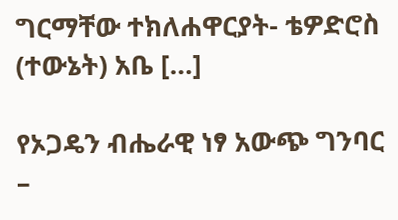ግርማቸው ተክለሐዋርያት- ቴዎድሮስ (ተውኔት) አቤ […]

የኦጋዴን ብሔራዊ ነፃ አውጭ ግንባር –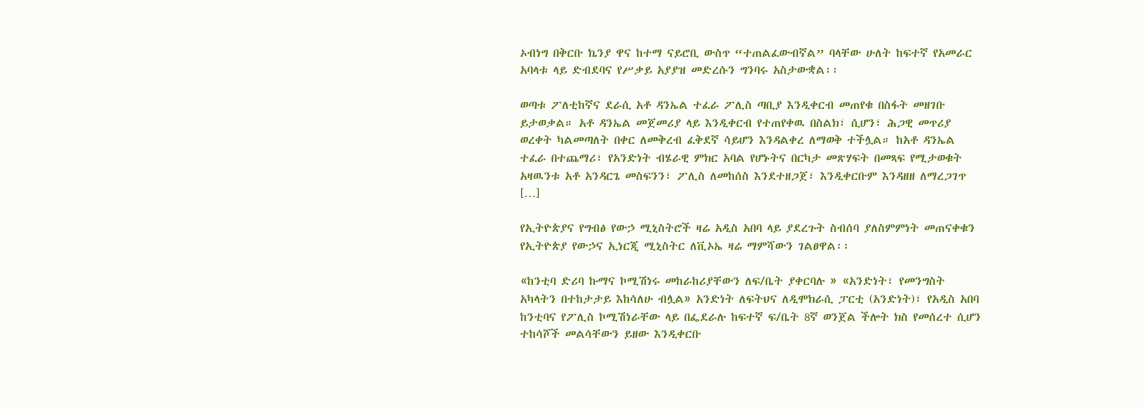ኦብነግ በቅርቡ ኬንያ ዋና ከተማ ናይሮቢ ውስጥ “ተጠልፈውብኛል” ባላቸው ሁለት ከፍተኛ የአመራር አባላቱ ላይ ድብደባና የሥቃይ አያያዝ መድረሱን ግንባሩ አስታውቋል፡፡

ወጣቱ ፖለቲከኛና ደራሲ አቶ ዳንኤል ተፈራ ፖሊስ ጣቢያ እንዲቀርብ መጠየቁ በስፋት መዘገቡ ይታወቃል። አቶ ዳንኤል መጀመሪያ ላይ እንዲቀርብ የተጠየቀዉ በስልክ፣ ሲሆን፣ ሕጋዊ መጥሪያ ወረቀት ካልመጣለት በቀር ለመቅረብ ፈቅደኛ ሳይሆን እንዳልቀረ ለማወቅ ተችሏል። ከአቶ ዳንኤል ተፈራ በተጨማሪ፣ የአንድነት ብሄራዊ ምክር አባል የሆኑትና በርካታ መጽሃፍት በመጻፍ የሚታወቁት አዛዉንቱ አቶ አንዳርጌ መስፍንን፣ ፖሊስ ለመከሰስ እንደተዘጋጀ፣ እንዲቀርቡም እንዳዘዘ ለማረጋገጥ […]

የኢትዮጵያና የግብፅ የውኃ ሚኒስትሮች ዛሬ አዲስ አበባ ላይ ያደረጉት ስብሰባ ያለስምምነት መጠናቀቁን የኢትዮጵያ የውኃና ኢነርጂ ሚኒስትር ለቪኦኤ ዛሬ ማምሻውን ገልፀዋል፡፡

«ከንቲባ ድሪባ ኩማና ኮሚሽነሩ መከራከሪያቸውን ለፍ/ቤት ያቀርባሉ » «አንድነት፣ የመንግስት አካላትን በተከታታይ እከሳለሁ ብሏል» አንድነት ለፍትህና ለዲሞክራሲ ፓርቲ (አንድነት)፣ የአዲስ አበባ ከንቲባና የፖሊስ ኮሚሽነራቸው ላይ በፌደራሉ ከፍተኛ ፍ/ቤት 8ኛ ወንጀል ችሎት ክስ የመሰረተ ሲሆን ተከሳሾች መልሳቸውን ይዘው እንዲቀርቡ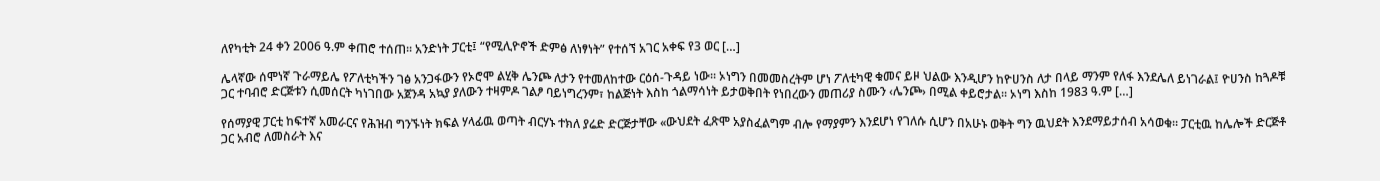ለየካቲት 24 ቀን 2006 ዓ.ም ቀጠሮ ተሰጠ፡፡ አንድነት ፓርቲ፤ “የሚሊዮኖች ድምፅ ለነፃነት” የተሰኘ አገር አቀፍ የ3 ወር […]

ሌላኛው ሰሞነኛ ጉራማይሌ የፖለቲካችን ገፅ አንጋፋውን የኦሮሞ ልሂቅ ሌንጮ ለታን የተመለከተው ርዕሰ-ጉዳይ ነው፡፡ ኦነግን በመመስረትም ሆነ ፖለቲካዊ ቁመና ይዞ ህልው እንዲሆን ከዮሀንስ ለታ በላይ ማንም የለፋ እንደሌለ ይነገራል፤ ዮሀንስ ከጓዶቹ ጋር ተባብሮ ድርጅቱን ሲመሰርት ካነገበው አጀንዳ አኳያ ያለውን ተዛምዶ ገልፆ ባይነግረንም፣ ከልጅነት እስከ ጎልማሳነት ይታወቅበት የነበረውን መጠሪያ ስሙን ‹ሌንጮ› በሚል ቀይሮታል፡፡ ኦነግ እስከ 1983 ዓ.ም […]

የሰማያዊ ፓርቲ ከፍተኛ አመራርና የሕዝብ ግንኙነት ክፍል ሃላፊዉ ወጣት ብርሃኑ ተክለ ያሬድ ድርጅታቸው «ውህደት ፈጽሞ አያስፈልግም ብሎ የማያምን እንደሆነ የገለሱ ሲሆን በአሁኑ ወቅት ግን ዉህደት እንደማይታሰብ አሳወቁ። ፓርቲዉ ከሌሎች ድርጅቶ ጋር አብሮ ለመስራት እና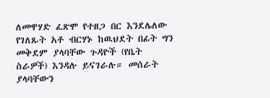ለመዋሃድ ፈጽሞ የተዘጋ በር እንደሌለው የገለጹት አቶ ብርሃኑ ከዉህደት በፊት ግን መቅደም ያላባቸው ጉዳዮች (የቤት ስራዎች) እንዳሉ ይናገራሉ። መሰራት ያላባቸውን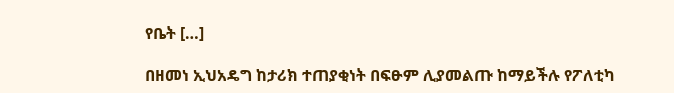የቤት […]

በዘመነ ኢህአዴግ ከታሪክ ተጠያቂነት በፍፁም ሊያመልጡ ከማይችሉ የፖለቲካ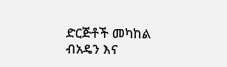ድርጅቶች መካከል ብአዴን እና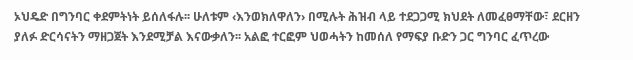ኦህዴድ በግንባር ቀደምትነት ይሰለፋሉ፡፡ ሁለቱም ‹እንወክለዋለን› በሚሉት ሕዝብ ላይ ተደጋጋሚ ክህደት ለመፈፀማቸው፣ ደርዘን ያለፉ ድርሳናትን ማዘጋጀት እንደሚቻል እናውቃለን፡፡ አልፎ ተርፎም ህወሓትን ከመሰለ የማፍያ ቡድን ጋር ግንባር ፈጥረው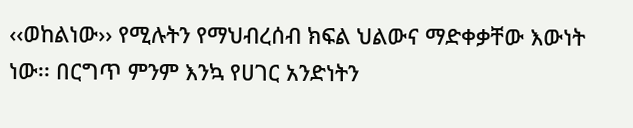‹‹ወከልነው›› የሚሉትን የማህብረሰብ ክፍል ህልውና ማድቀቃቸው እውነት ነው፡፡ በርግጥ ምንም እንኳ የሀገር አንድነትን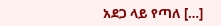አደጋ ላይ የጣለ […]